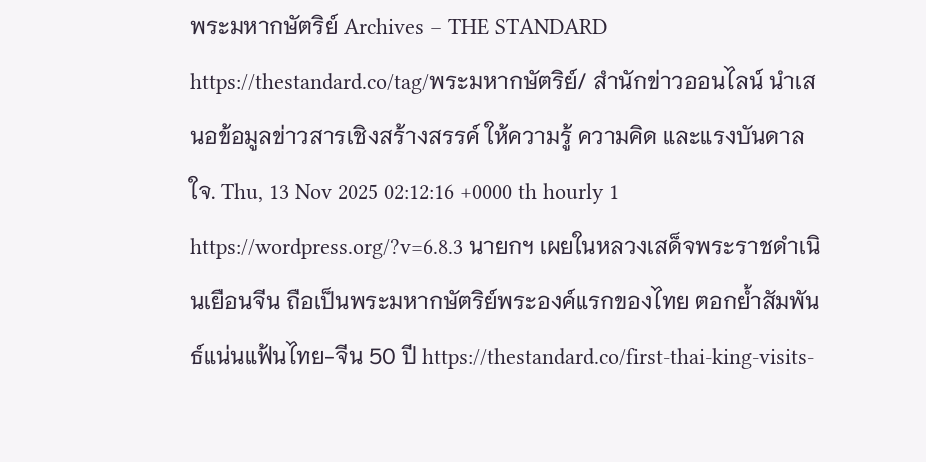พระมหากษัตริย์ Archives – THE STANDARD https://thestandard.co/tag/พระมหากษัตริย์/ สำนักข่าวออนไลน์ นำเสนอข้อมูลข่าวสารเชิงสร้างสรรค์ ให้ความรู้ ความคิด และแรงบันดาลใจ. Thu, 13 Nov 2025 02:12:16 +0000 th hourly 1 https://wordpress.org/?v=6.8.3 นายกฯ เผยในหลวงเสด็จพระราชดำเนินเยือนจีน ถือเป็นพระมหากษัตริย์พระองค์แรกของไทย ตอกย้ำสัมพันธ์แน่นแฟ้นไทย-จีน 50 ปี https://thestandard.co/first-thai-king-visits-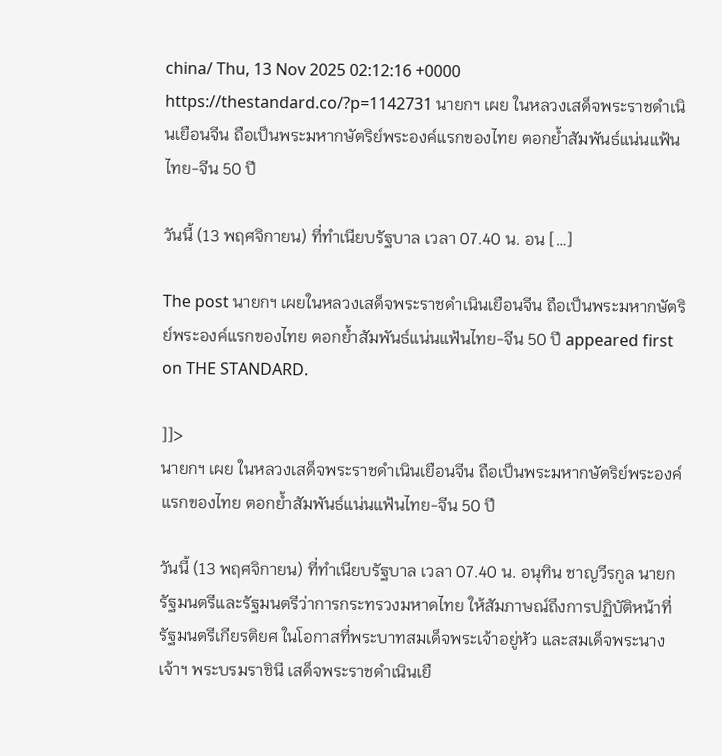china/ Thu, 13 Nov 2025 02:12:16 +0000 https://thestandard.co/?p=1142731 นายกฯ เผย ในหลวงเสด็จพระราชดำเนินเยือนจีน ถือเป็นพระมหากษัตริย์พระองค์แรกของไทย ตอกย้ำสัมพันธ์แน่นแฟ้นไทย-จีน 50 ปี

วันนี้ (13 พฤศจิกายน) ที่ทำเนียบรัฐบาล เวลา 07.40 น. อน […]

The post นายกฯ เผยในหลวงเสด็จพระราชดำเนินเยือนจีน ถือเป็นพระมหากษัตริย์พระองค์แรกของไทย ตอกย้ำสัมพันธ์แน่นแฟ้นไทย-จีน 50 ปี appeared first on THE STANDARD.

]]>
นายกฯ เผย ในหลวงเสด็จพระราชดำเนินเยือนจีน ถือเป็นพระมหากษัตริย์พระองค์แรกของไทย ตอกย้ำสัมพันธ์แน่นแฟ้นไทย-จีน 50 ปี

วันนี้ (13 พฤศจิกายน) ที่ทำเนียบรัฐบาล เวลา 07.40 น. อนุทิน ชาญวีรกูล นายกรัฐมนตรีและรัฐมนตรีว่าการกระทรวงมหาดไทย ให้สัมภาษณ์ถึงการปฏิบัติหน้าที่รัฐมนตรีเกียรติยศ ในโอกาสที่พระบาทสมเด็จพระเจ้าอยู่หัว และสมเด็จพระนางเจ้าฯ พระบรมราชินี เสด็จพระราชดำเนินเยื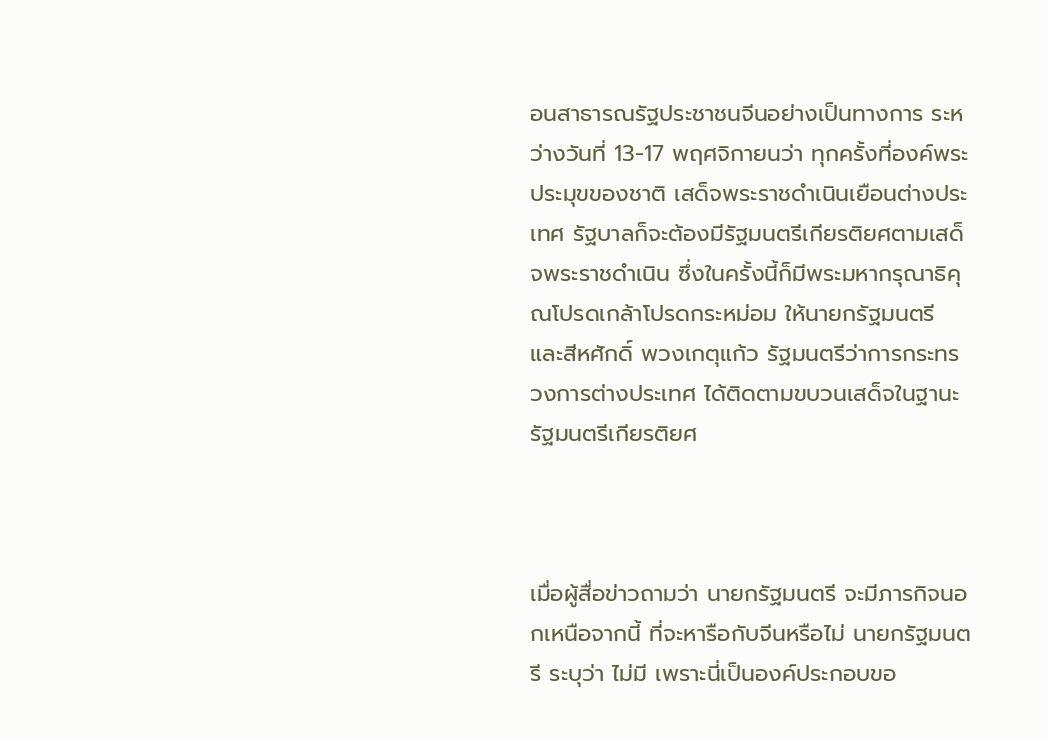อนสาธารณรัฐประชาชนจีนอย่างเป็นทางการ ระหว่างวันที่ 13-17 พฤศจิกายนว่า ทุกครั้งที่องค์พระประมุขของชาติ เสด็จพระราชดำเนินเยือนต่างประเทศ รัฐบาลก็จะต้องมีรัฐมนตรีเกียรติยศตามเสด็จพระราชดำเนิน ซึ่งในครั้งนี้ก็มีพระมหากรุณาธิคุณโปรดเกล้าโปรดกระหม่อม ให้นายกรัฐมนตรี และสีหศักดิ์ พวงเกตุแก้ว รัฐมนตรีว่าการกระทรวงการต่างประเทศ ได้ติดตามขบวนเสด็จในฐานะรัฐมนตรีเกียรติยศ



เมื่อผู้สื่อข่าวถามว่า นายกรัฐมนตรี จะมีภารกิจนอกเหนือจากนี้ ที่จะหารือกับจีนหรือไม่ นายกรัฐมนตรี ระบุว่า ไม่มี เพราะนี่เป็นองค์ประกอบขอ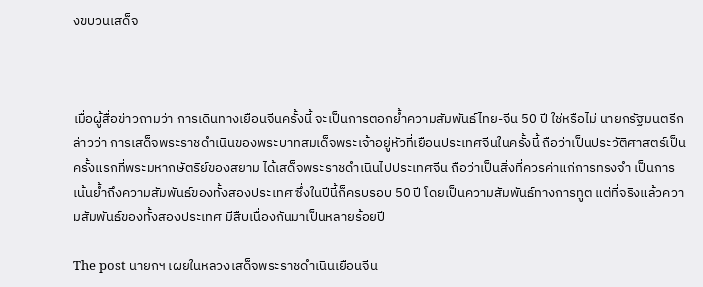งขบวนเสด็จ



เมื่อผู้สื่อข่าวถามว่า การเดินทางเยือนจีนครั้งนี้ จะเป็นการตอกย้ำความสัมพันธ์ไทย-จีน 50 ปี ใช่หรือไม่ นายกรัฐมนตรีกล่าวว่า การเสด็จพระราชดำเนินของพระบาทสมเด็จพระเจ้าอยู่หัวที่เยือนประเทศจีนในครั้งนี้ ถือว่าเป็นประวัติศาสตร์เป็นครั้งแรกที่พระมหากษัตริย์ของสยาม ได้เสด็จพระราชดำเนินไปประเทศจีน ถือว่าเป็นสิ่งที่ควรค่าแก่การทรงจำ เป็นการเน้นย้ำถึงความสัมพันธ์ของทั้งสองประเทศ ซึ่งในปีนี้ก็ครบรอบ 50 ปี โดยเป็นความสัมพันธ์ทางการทูต แต่ที่จริงแล้วความสัมพันธ์ของทั้งสองประเทศ มีสืบเนื่องกันมาเป็นหลายร้อยปี

The post นายกฯ เผยในหลวงเสด็จพระราชดำเนินเยือนจีน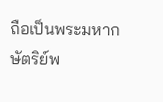ถือเป็นพระมหากษัตริย์พ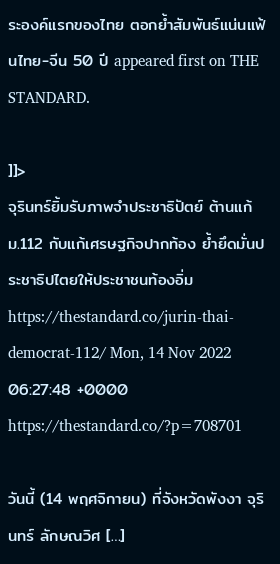ระองค์แรกของไทย ตอกย้ำสัมพันธ์แน่นแฟ้นไทย-จีน 50 ปี appeared first on THE STANDARD.

]]>
จุรินทร์ยิ้มรับภาพจำประชาธิปัตย์ ต้านแก้ ม.112 กับแก้เศรษฐกิจปากท้อง ย้ำยึดมั่นประชาธิปไตยให้ประชาชนท้องอิ่ม https://thestandard.co/jurin-thai-democrat-112/ Mon, 14 Nov 2022 06:27:48 +0000 https://thestandard.co/?p=708701

วันนี้ (14 พฤศจิกายน) ที่จังหวัดพังงา จุรินทร์ ลักษณวิศ […]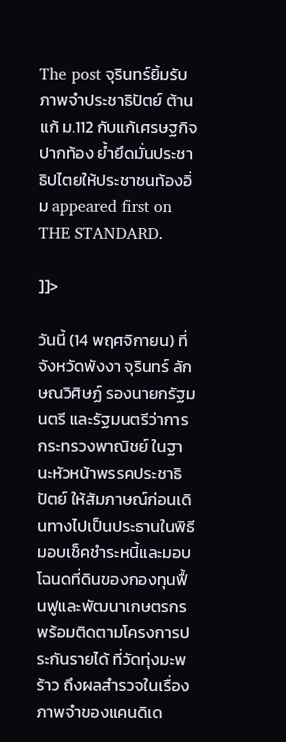The post จุรินทร์ยิ้มรับภาพจำประชาธิปัตย์ ต้านแก้ ม.112 กับแก้เศรษฐกิจปากท้อง ย้ำยึดมั่นประชาธิปไตยให้ประชาชนท้องอิ่ม appeared first on THE STANDARD.

]]>

วันนี้ (14 พฤศจิกายน) ที่จังหวัดพังงา จุรินทร์ ลักษณวิศิษฏ์ รองนายกรัฐมนตรี และรัฐมนตรีว่าการกระทรวงพาณิชย์ ในฐานะหัวหน้าพรรคประชาธิปัตย์ ให้สัมภาษณ์ก่อนเดินทางไปเป็นประธานในพิธีมอบเช็คชำระหนี้และมอบโฉนดที่ดินของกองทุนฟื้นฟูและพัฒนาเกษตรกร พร้อมติดตามโครงการประกันรายได้ ที่วัดทุ่งมะพร้าว ถึงผลสำรวจในเรื่องภาพจำของแคนดิเด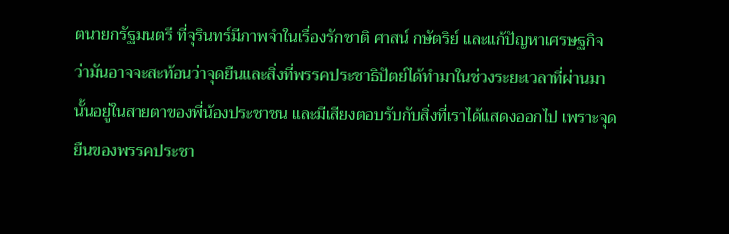ตนายกรัฐมนตรี ที่จุรินทร์มีภาพจำในเรื่องรักชาติ ศาสน์ กษัตริย์ และแก้ปัญหาเศรษฐกิจ ว่ามันอาจจะสะท้อนว่าจุดยืนและสิ่งที่พรรคประชาธิปัตย์ได้ทำมาในช่วงระยะเวลาที่ผ่านมานั้นอยู่ในสายตาของพี่น้องประชาชน และมีเสียงตอบรับกับสิ่งที่เราได้แสดงออกไป เพราะจุดยืนของพรรคประชา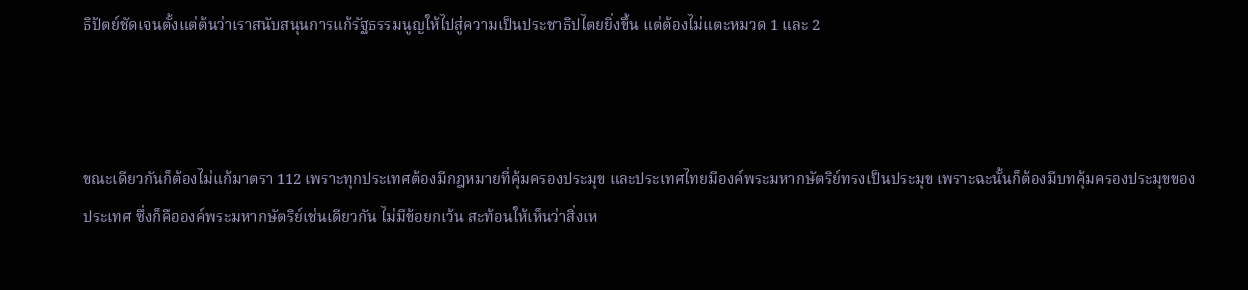ธิปัตย์ชัดเจนตั้งแต่ต้นว่าเราสนับสนุนการแก้รัฐธรรมนูญให้ไปสู่ความเป็นประชาธิปไตยยิ่งขึ้น แต่ต้องไม่แตะหมวด 1 และ 2



ขณะเดียวกันก็ต้องไม่แก้มาตรา 112 เพราะทุกประเทศต้องมีกฎหมายที่คุ้มครองประมุข และประเทศไทยมีองค์พระมหากษัตริย์ทรงเป็นประมุข เพราะฉะนั้นก็ต้องมีบทคุ้มครองประมุขของประเทศ ซึ่งก็คือองค์พระมหากษัตริย์เช่นเดียวกัน ไม่มีข้อยกเว้น สะท้อนให้เห็นว่าสิ่งเห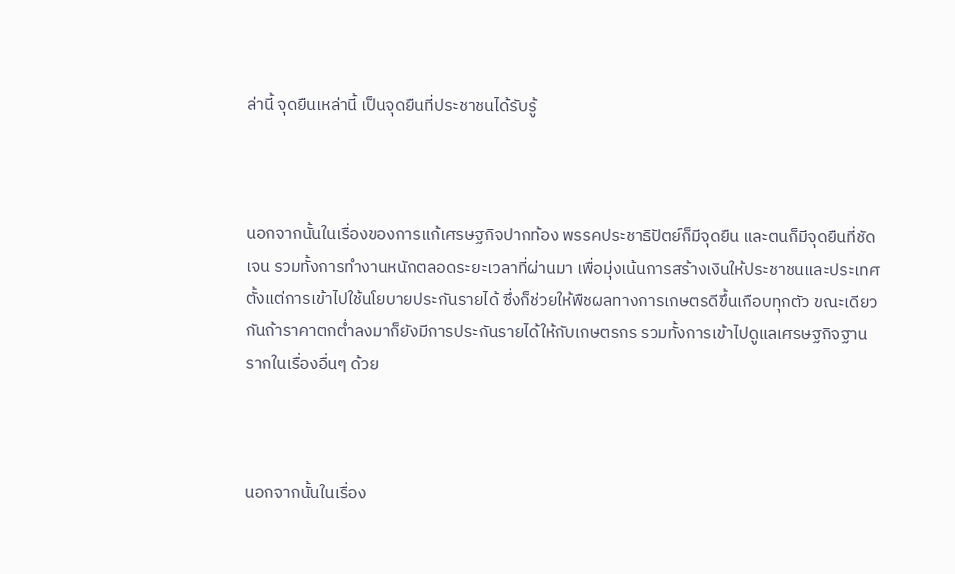ล่านี้ จุดยืนเหล่านี้ เป็นจุดยืนที่ประชาชนได้รับรู้



นอกจากนั้นในเรื่องของการแก้เศรษฐกิจปากท้อง พรรคประชาธิปัตย์ก็มีจุดยืน และตนก็มีจุดยืนที่ชัดเจน รวมทั้งการทำงานหนักตลอดระยะเวลาที่ผ่านมา เพื่อมุ่งเน้นการสร้างเงินให้ประชาชนและประเทศ ตั้งแต่การเข้าไปใช้นโยบายประกันรายได้ ซึ่งก็ช่วยให้พืชผลทางการเกษตรดีขึ้นเกือบทุกตัว ขณะเดียวกันถ้าราคาตกต่ำลงมาก็ยังมีการประกันรายได้ให้กับเกษตรกร รวมทั้งการเข้าไปดูแลเศรษฐกิจฐานรากในเรื่องอื่นๆ ด้วย



นอกจากนั้นในเรื่อง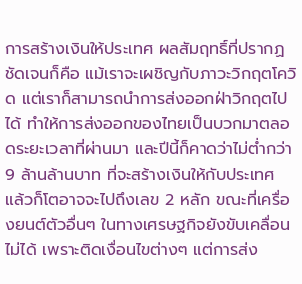การสร้างเงินให้ประเทศ ผลสัมฤทธิ์ที่ปรากฏชัดเจนก็คือ แม้เราจะเผชิญกับภาวะวิกฤตโควิด แต่เราก็สามารถนำการส่งออกฝ่าวิกฤตไปได้ ทำให้การส่งออกของไทยเป็นบวกมาตลอดระยะเวลาที่ผ่านมา และปีนี้ก็คาดว่าไม่ต่ำกว่า 9 ล้านล้านบาท ที่จะสร้างเงินให้กับประเทศ แล้วก็โตอาจจะไปถึงเลข 2 หลัก ขณะที่เครื่องยนต์ตัวอื่นๆ ในทางเศรษฐกิจยังขับเคลื่อนไม่ได้ เพราะติดเงื่อนไขต่างๆ แต่การส่ง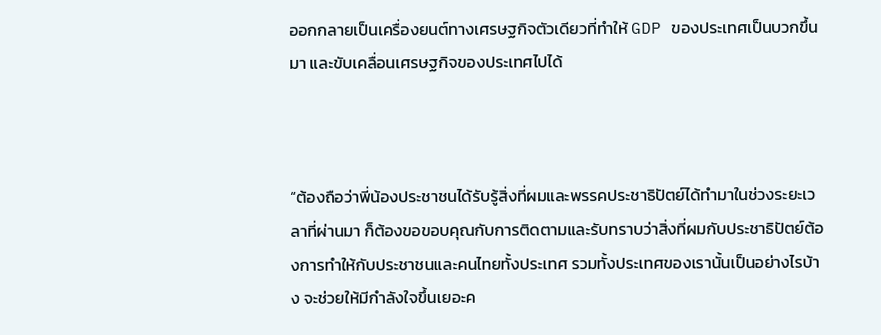ออกกลายเป็นเครื่องยนต์ทางเศรษฐกิจตัวเดียวที่ทำให้ GDP ของประเทศเป็นบวกขึ้นมา และขับเคลื่อนเศรษฐกิจของประเทศไปได้



“ต้องถือว่าพี่น้องประชาชนได้รับรู้สิ่งที่ผมและพรรคประชาธิปัตย์ได้ทำมาในช่วงระยะเวลาที่ผ่านมา ก็ต้องขอขอบคุณกับการติดตามและรับทราบว่าสิ่งที่ผมกับประชาธิปัตย์ต้องการทำให้กับประชาชนและคนไทยทั้งประเทศ รวมทั้งประเทศของเรานั้นเป็นอย่างไรบ้าง จะช่วยให้มีกำลังใจขึ้นเยอะค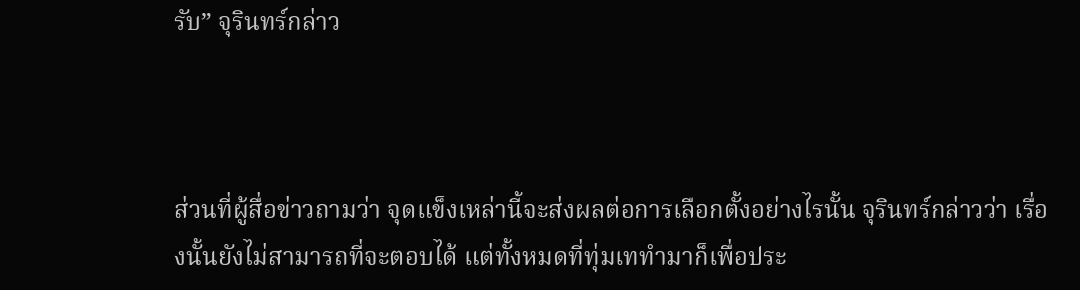รับ” จุรินทร์กล่าว



ส่วนที่ผู้สื่อข่าวถามว่า จุดแข็งเหล่านี้จะส่งผลต่อการเลือกตั้งอย่างไรนั้น จุรินทร์กล่าวว่า เรื่องนั้นยังไม่สามารถที่จะตอบได้ แต่ทั้งหมดที่ทุ่มเททำมาก็เพื่อประ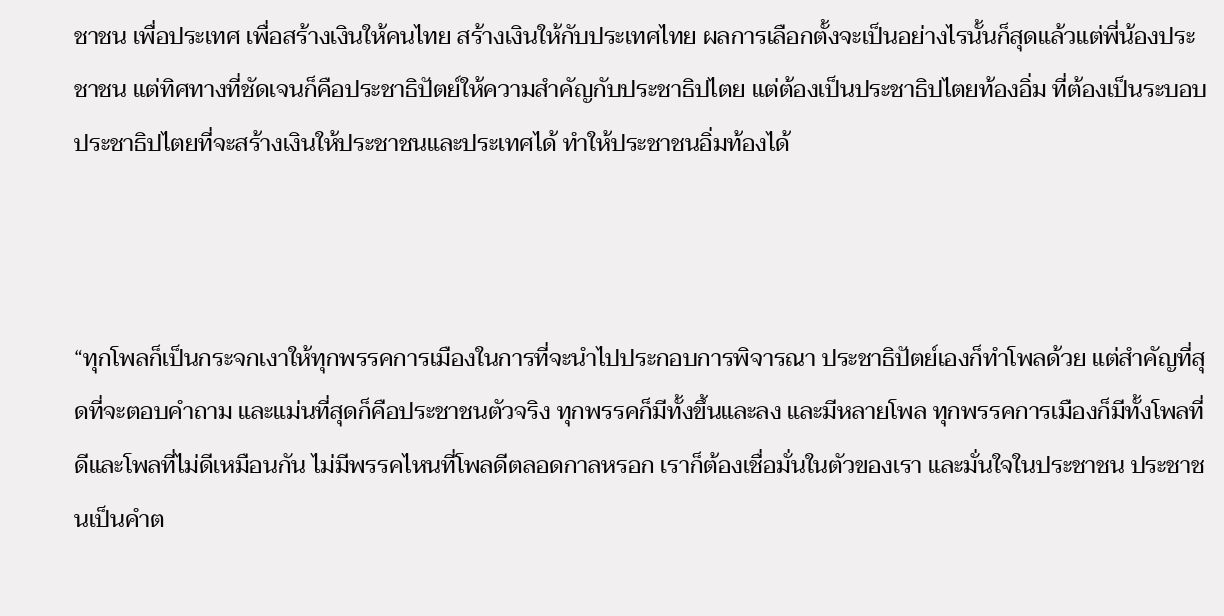ชาชน เพื่อประเทศ เพื่อสร้างเงินให้คนไทย สร้างเงินให้กับประเทศไทย ผลการเลือกตั้งจะเป็นอย่างไรนั้นก็สุดแล้วแต่พี่น้องประชาชน แต่ทิศทางที่ชัดเจนก็คือประชาธิปัตย์ให้ความสำคัญกับประชาธิปไตย แต่ต้องเป็นประชาธิปไตยท้องอิ่ม ที่ต้องเป็นระบอบประชาธิปไตยที่จะสร้างเงินให้ประชาชนและประเทศได้ ทำให้ประชาชนอิ่มท้องได้



“ทุกโพลก็เป็นกระจกเงาให้ทุกพรรคการเมืองในการที่จะนำไปประกอบการพิจารณา ประชาธิปัตย์เองก็ทำโพลด้วย แต่สำคัญที่สุดที่จะตอบคำถาม และแม่นที่สุดก็คือประชาชนตัวจริง ทุกพรรคก็มีทั้งขึ้นและลง และมีหลายโพล ทุกพรรคการเมืองก็มีทั้งโพลที่ดีและโพลที่ไม่ดีเหมือนกัน ไม่มีพรรคไหนที่โพลดีตลอดกาลหรอก เราก็ต้องเชื่อมั่นในตัวของเรา และมั่นใจในประชาชน ประชาชนเป็นคำต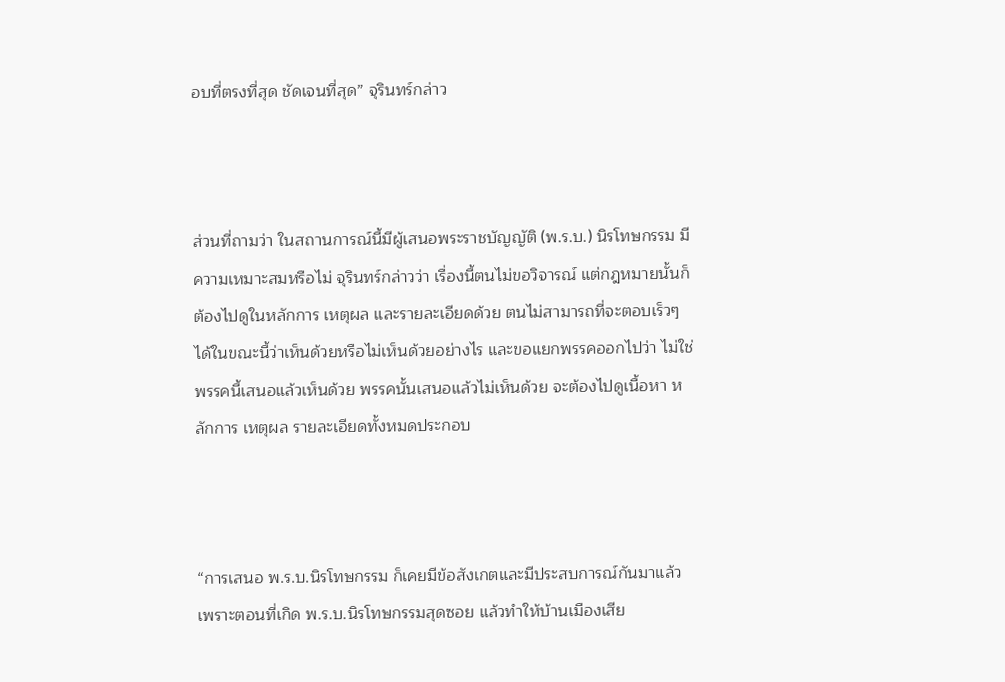อบที่ตรงที่สุด ชัดเจนที่สุด” จุรินทร์กล่าว



ส่วนที่ถามว่า ในสถานการณ์นี้มีผู้เสนอพระราชบัญญัติ (พ.ร.บ.) นิรโทษกรรม มีความเหมาะสมหรือไม่ จุรินทร์กล่าวว่า เรื่องนี้ตนไม่ขอวิจารณ์ แต่กฎหมายนั้นก็ต้องไปดูในหลักการ เหตุผล และรายละเอียดด้วย ตนไม่สามารถที่จะตอบเร็วๆ ได้ในขณะนี้ว่าเห็นด้วยหรือไม่เห็นด้วยอย่างไร และขอแยกพรรคออกไปว่า ไม่ใช่พรรคนี้เสนอแล้วเห็นด้วย พรรคนั้นเสนอแล้วไม่เห็นด้วย จะต้องไปดูเนื้อหา หลักการ เหตุผล รายละเอียดทั้งหมดประกอบ



“การเสนอ พ.ร.บ.นิรโทษกรรม ก็เคยมีข้อสังเกตและมีประสบการณ์กันมาแล้ว เพราะตอนที่เกิด พ.ร.บ.นิรโทษกรรมสุดซอย แล้วทำให้บ้านเมืองเสีย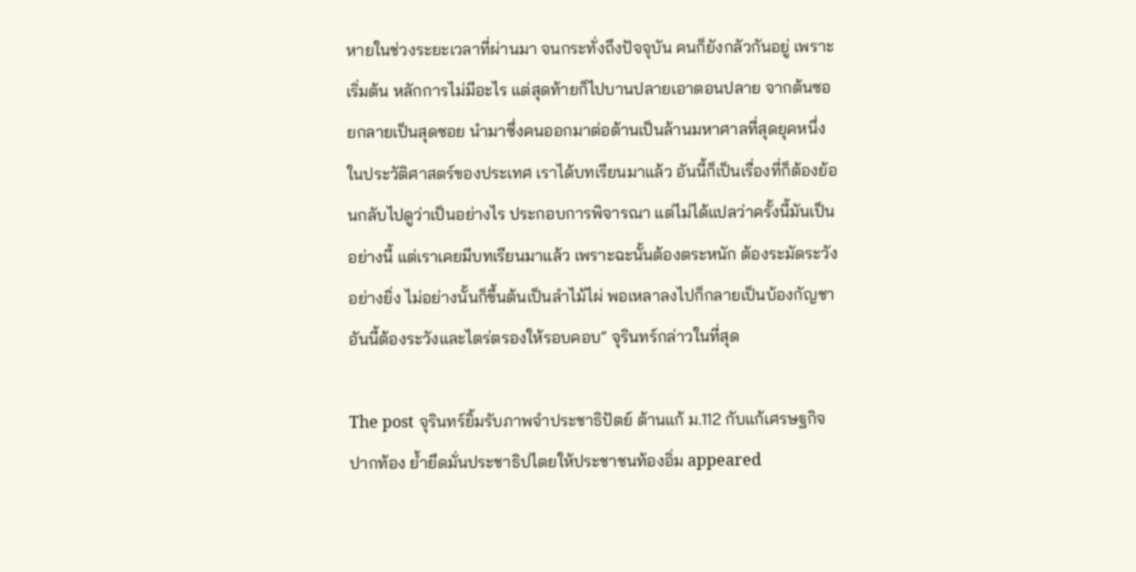หายในช่วงระยะเวลาที่ผ่านมา จนกระทั่งถึงปัจจุบัน คนก็ยังกลัวกันอยู่ เพราะเริ่มต้น หลักการไม่มีอะไร แต่สุดท้ายก็ไปบานปลายเอาตอนปลาย จากต้นซอยกลายเป็นสุดซอย นำมาซึ่งคนออกมาต่อต้านเป็นล้านมหาศาลที่สุดยุคหนึ่งในประวัติศาสตร์ของประเทศ เราได้บทเรียนมาแล้ว อันนี้ก็เป็นเรื่องที่ก็ต้องย้อนกลับไปดูว่าเป็นอย่างไร ประกอบการพิจารณา แต่ไม่ได้แปลว่าครั้งนี้มันเป็นอย่างนี้ แต่เราเคยมีบทเรียนมาแล้ว เพราะฉะนั้นต้องตระหนัก ต้องระมัดระวังอย่างยิ่ง ไม่อย่างนั้นก็ขึ้นต้นเป็นลำไม้ไผ่ พอเหลาลงไปก็กลายเป็นบ้องกัญชา อันนี้ต้องระวังและไตร่ตรองให้รอบคอบ” จุรินทร์กล่าวในที่สุด

The post จุรินทร์ยิ้มรับภาพจำประชาธิปัตย์ ต้านแก้ ม.112 กับแก้เศรษฐกิจปากท้อง ย้ำยึดมั่นประชาธิปไตยให้ประชาชนท้องอิ่ม appeared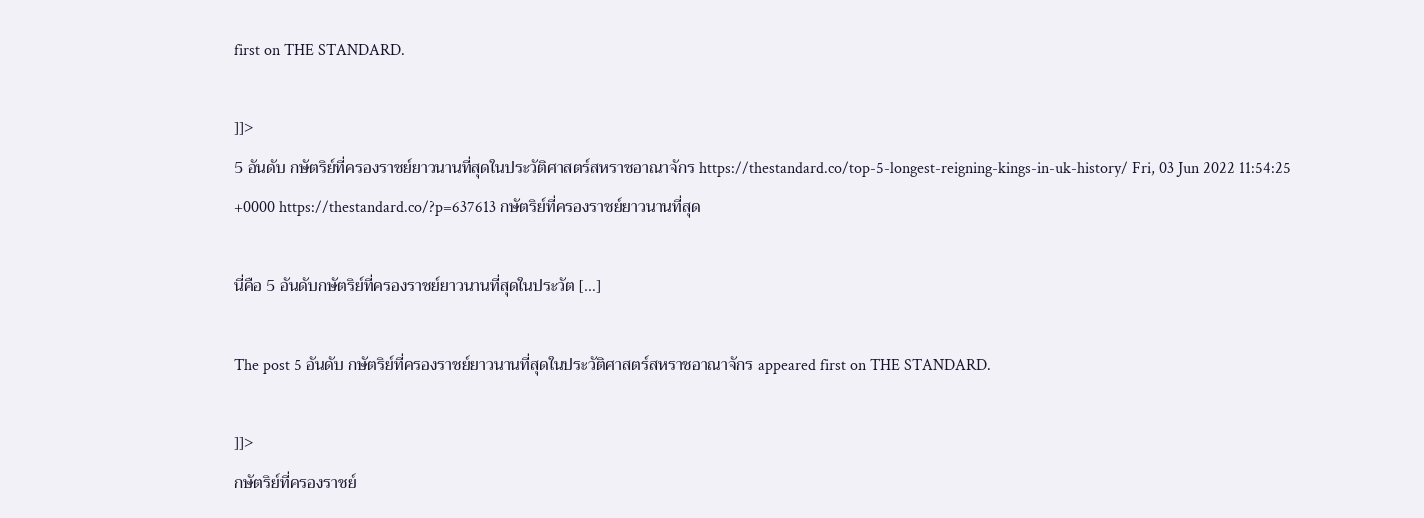first on THE STANDARD.

]]>
5 อันดับ กษัตริย์ที่ครองราชย์ยาวนานที่สุดในประวัติศาสตร์สหราชอาณาจักร https://thestandard.co/top-5-longest-reigning-kings-in-uk-history/ Fri, 03 Jun 2022 11:54:25 +0000 https://thestandard.co/?p=637613 กษัตริย์ที่ครองราชย์ยาวนานที่สุด

นี่คือ 5 อันดับกษัตริย์ที่ครองราชย์ยาวนานที่สุดในประวัต […]

The post 5 อันดับ กษัตริย์ที่ครองราชย์ยาวนานที่สุดในประวัติศาสตร์สหราชอาณาจักร appeared first on THE STANDARD.

]]>
กษัตริย์ที่ครองราชย์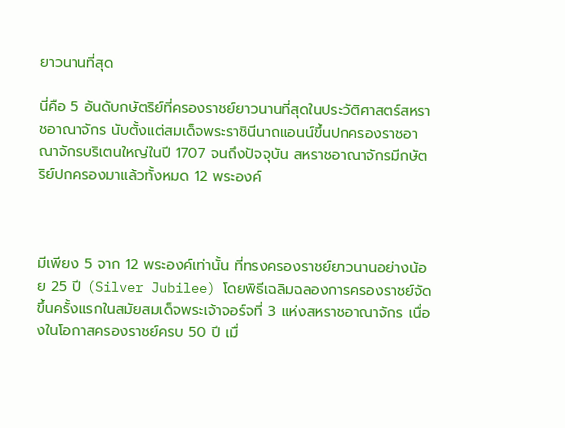ยาวนานที่สุด

นี่คือ 5 อันดับกษัตริย์ที่ครองราชย์ยาวนานที่สุดในประวัติศาสตร์สหราชอาณาจักร นับตั้งแต่สมเด็จพระราชินีนาถแอนน์ขึ้นปกครองราชอาณาจักรบริเตนใหญ่ในปี 1707 จนถึงปัจจุบัน สหราชอาณาจักรมีกษัตริย์ปกครองมาแล้วทั้งหมด 12 พระองค์



มีเพียง 5 จาก 12 พระองค์เท่านั้น ที่ทรงครองราชย์ยาวนานอย่างน้อย 25 ปี (Silver Jubilee) โดยพิธีเฉลิมฉลองการครองราชย์จัดขึ้นครั้งแรกในสมัยสมเด็จพระเจ้าจอร์จที่ 3 แห่งสหราชอาณาจักร เนื่องในโอกาสครองราชย์ครบ 50 ปี เมื่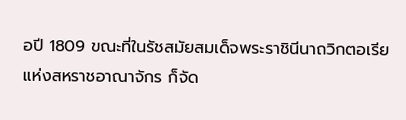อปี 1809 ขณะที่ในรัชสมัยสมเด็จพระราชินีนาถวิกตอเรีย แห่งสหราชอาณาจักร ก็จัด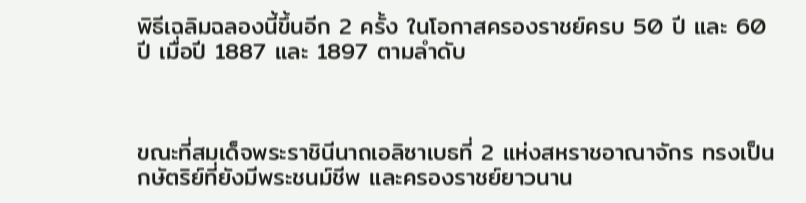พิธีเฉลิมฉลองนี้ขึ้นอีก 2 ครั้ง ในโอกาสครองราชย์ครบ 50 ปี และ 60 ปี เมื่อปี 1887 และ 1897 ตามลำดับ



ขณะที่สมเด็จพระราชินีนาถเอลิซาเบธที่ 2 แห่งสหราชอาณาจักร ทรงเป็นกษัตริย์ที่ยังมีพระชนม์ชีพ และครองราชย์ยาวนาน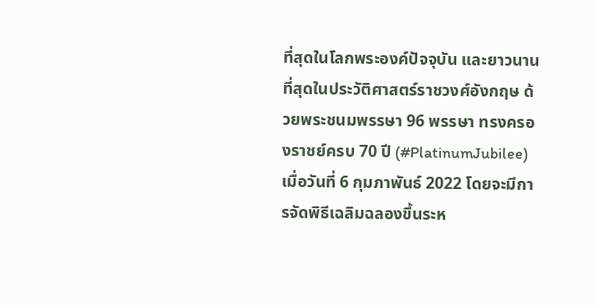ที่สุดในโลกพระองค์ปัจจุบัน และยาวนานที่สุดในประวัติศาสตร์ราชวงศ์อังกฤษ ด้วยพระชนมพรรษา 96 พรรษา ทรงครองราชย์ครบ 70 ปี (#PlatinumJubilee) เมื่อวันที่ 6 กุมภาพันธ์ 2022 โดยจะมีการจัดพิธีเฉลิมฉลองขึ้นระห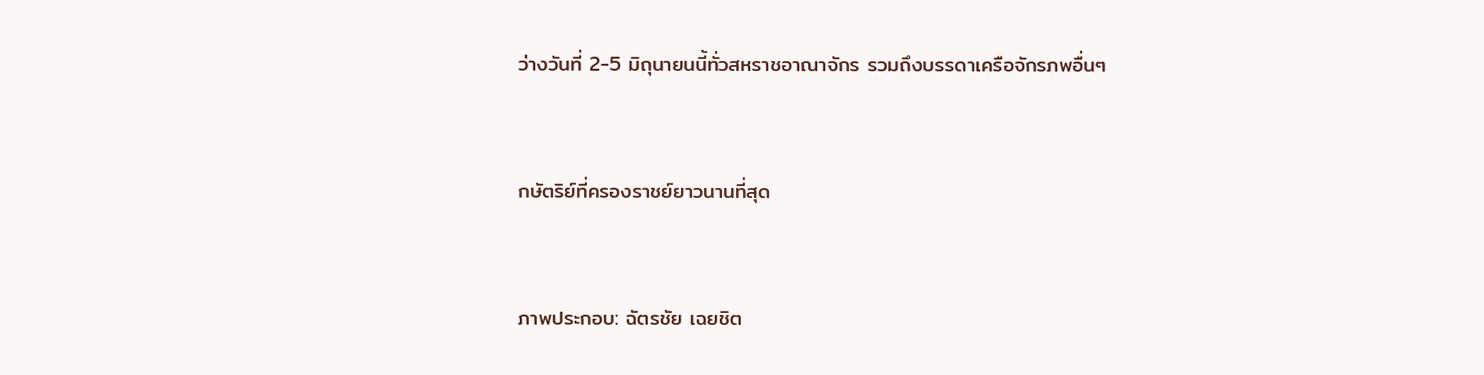ว่างวันที่ 2-5 มิถุนายนนี้ทั่วสหราชอาณาจักร รวมถึงบรรดาเครือจักรภพอื่นๆ



กษัตริย์ที่ครองราชย์ยาวนานที่สุด



ภาพประกอบ: ฉัตรชัย เฉยชิต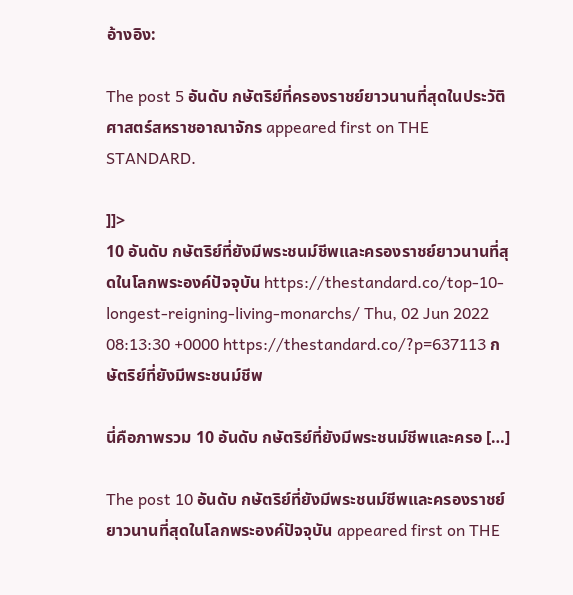อ้างอิง:

The post 5 อันดับ กษัตริย์ที่ครองราชย์ยาวนานที่สุดในประวัติศาสตร์สหราชอาณาจักร appeared first on THE STANDARD.

]]>
10 อันดับ กษัตริย์ที่ยังมีพระชนม์ชีพและครองราชย์ยาวนานที่สุดในโลกพระองค์ปัจจุบัน https://thestandard.co/top-10-longest-reigning-living-monarchs/ Thu, 02 Jun 2022 08:13:30 +0000 https://thestandard.co/?p=637113 กษัตริย์ที่ยังมีพระชนม์ชีพ

นี่คือภาพรวม 10 อันดับ กษัตริย์ที่ยังมีพระชนม์ชีพและครอ […]

The post 10 อันดับ กษัตริย์ที่ยังมีพระชนม์ชีพและครองราชย์ยาวนานที่สุดในโลกพระองค์ปัจจุบัน appeared first on THE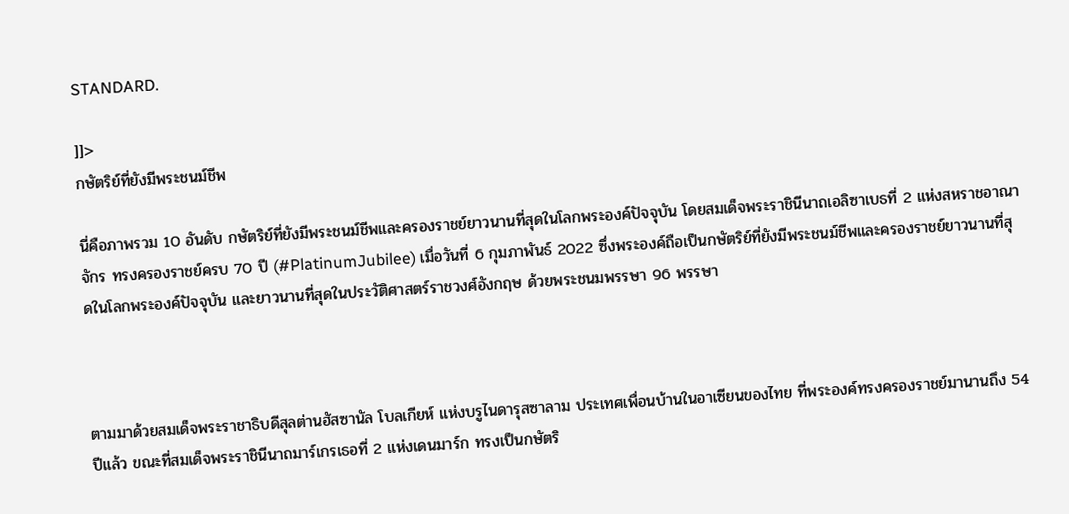STANDARD.

]]>
กษัตริย์ที่ยังมีพระชนม์ชีพ

นี่คือภาพรวม 10 อันดับ กษัตริย์ที่ยังมีพระชนม์ชีพและครองราชย์ยาวนานที่สุดในโลกพระองค์ปัจจุบัน โดยสมเด็จพระราชินีนาถเอลิซาเบธที่ 2 แห่งสหราชอาณาจักร ทรงครองราชย์ครบ 70 ปี (#PlatinumJubilee) เมื่อวันที่ 6 กุมภาพันธ์ 2022 ซึ่งพระองค์ถือเป็นกษัตริย์ที่ยังมีพระชนม์ชีพและครองราชย์ยาวนานที่สุดในโลกพระองค์ปัจจุบัน และยาวนานที่สุดในประวัติศาสตร์ราชวงศ์อังกฤษ ด้วยพระชนมพรรษา 96 พรรษา



ตามมาด้วยสมเด็จพระราชาธิบดีสุลต่านฮัสซานัล โบลเกียห์ แห่งบรูไนดารุสซาลาม ประเทศเพื่อนบ้านในอาเซียนของไทย ที่พระองค์ทรงครองราชย์มานานถึง 54 ปีแล้ว ขณะที่สมเด็จพระราชินีนาถมาร์เกรเธอที่ 2 แห่งเดนมาร์ก ทรงเป็นกษัตริ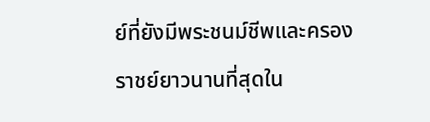ย์ที่ยังมีพระชนม์ชีพและครองราชย์ยาวนานที่สุดใน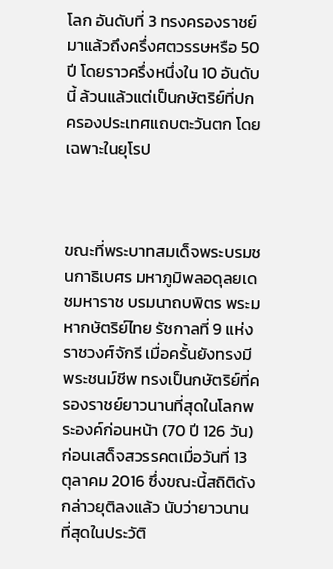โลก อันดับที่ 3 ทรงครองราชย์มาแล้วถึงครึ่งศตวรรษหรือ 50 ปี โดยราวครึ่งหนึ่งใน 10 อันดับนี้ ล้วนแล้วแต่เป็นกษัตริย์ที่ปกครองประเทศแถบตะวันตก โดยเฉพาะในยุโรป



ขณะที่พระบาทสมเด็จพระบรมชนกาธิเบศร มหาภูมิพลอดุลยเดชมหาราช บรมนาถบพิตร พระมหากษัตริย์ไทย รัชกาลที่ 9 แห่งราชวงศ์จักรี เมื่อครั้นยังทรงมีพระชนม์ชีพ ทรงเป็นกษัตริย์ที่ครองราชย์ยาวนานที่สุดในโลกพระองค์ก่อนหน้า (70 ปี 126 วัน) ก่อนเสด็จสวรรคตเมื่อวันที่ 13 ตุลาคม 2016 ซึ่งขณะนี้สถิติดังกล่าวยุติลงแล้ว นับว่ายาวนานที่สุดในประวัติ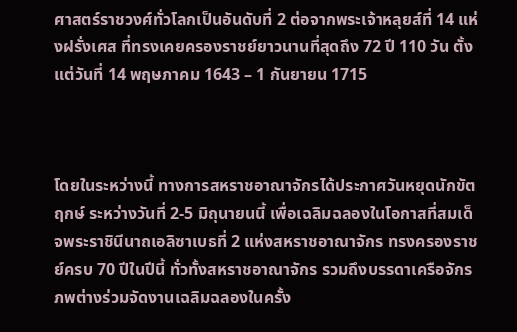ศาสตร์ราชวงศ์ทั่วโลกเป็นอันดับที่ 2 ต่อจากพระเจ้าหลุยส์ที่ 14 แห่งฝรั่งเศส ที่ทรงเคยครองราชย์ยาวนานที่สุดถึง 72 ปี 110 วัน ตั้งแต่วันที่ 14 พฤษภาคม 1643 – 1 กันยายน 1715



โดยในระหว่างนี้ ทางการสหราชอาณาจักรได้ประกาศวันหยุดนักขัตฤกษ์ ระหว่างวันที่ 2-5 มิถุนายนนี้ เพื่อเฉลิมฉลองในโอกาสที่สมเด็จพระราชินีนาถเอลิซาเบธที่ 2 แห่งสหราชอาณาจักร ทรงครองราชย์ครบ 70 ปีในปีนี้ ทั่วทั้งสหราชอาณาจักร รวมถึงบรรดาเครือจักรภพต่างร่วมจัดงานเฉลิมฉลองในครั้ง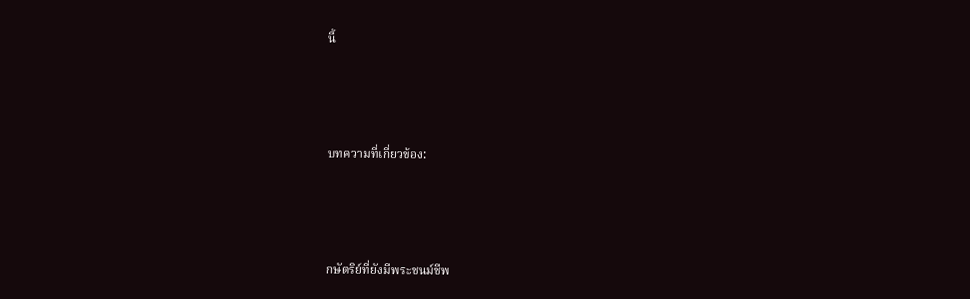นี้




บทความที่เกี่ยวข้อง:




กษัตริย์ที่ยังมีพระชนม์ชีพ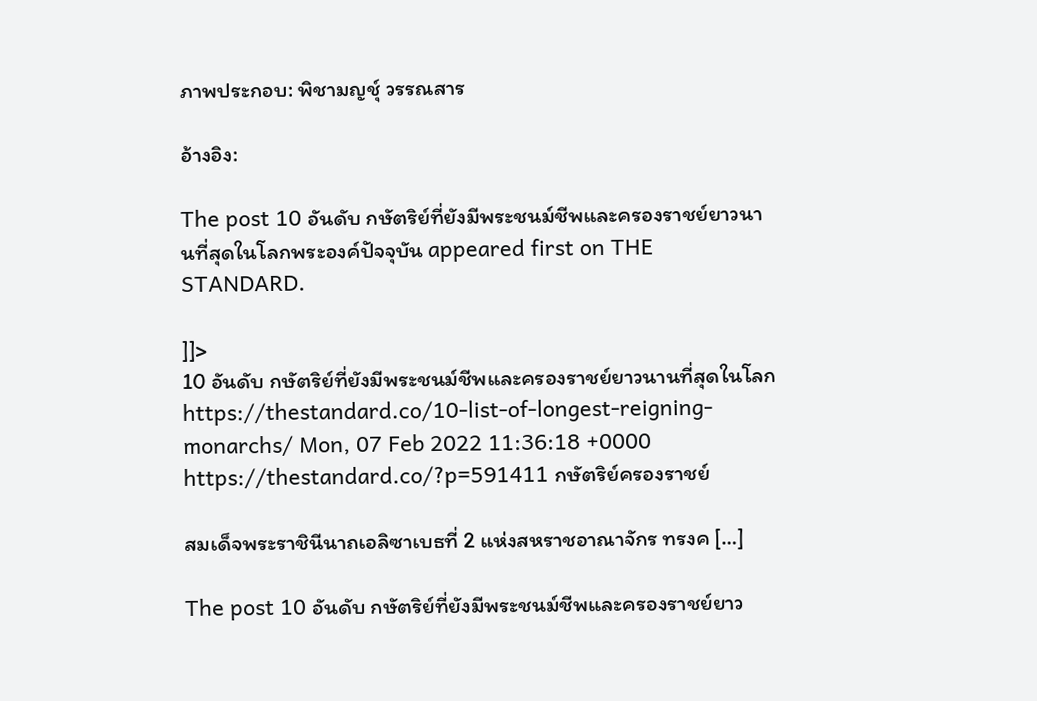ภาพประกอบ: พิชามญชุ์ วรรณสาร

อ้างอิง:

The post 10 อันดับ กษัตริย์ที่ยังมีพระชนม์ชีพและครองราชย์ยาวนานที่สุดในโลกพระองค์ปัจจุบัน appeared first on THE STANDARD.

]]>
10 อันดับ กษัตริย์ที่ยังมีพระชนม์ชีพและครองราชย์ยาวนานที่สุดในโลก https://thestandard.co/10-list-of-longest-reigning-monarchs/ Mon, 07 Feb 2022 11:36:18 +0000 https://thestandard.co/?p=591411 กษัตริย์ครองราชย์

สมเด็จพระราชินีนาถเอลิซาเบธที่ 2 แห่งสหราชอาณาจักร ทรงค […]

The post 10 อันดับ กษัตริย์ที่ยังมีพระชนม์ชีพและครองราชย์ยาว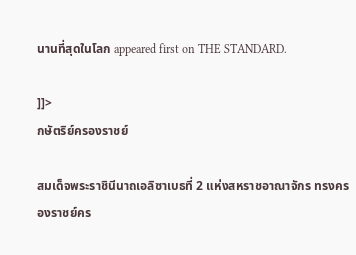นานที่สุดในโลก appeared first on THE STANDARD.

]]>
กษัตริย์ครองราชย์

สมเด็จพระราชินีนาถเอลิซาเบธที่ 2 แห่งสหราชอาณาจักร ทรงครองราชย์คร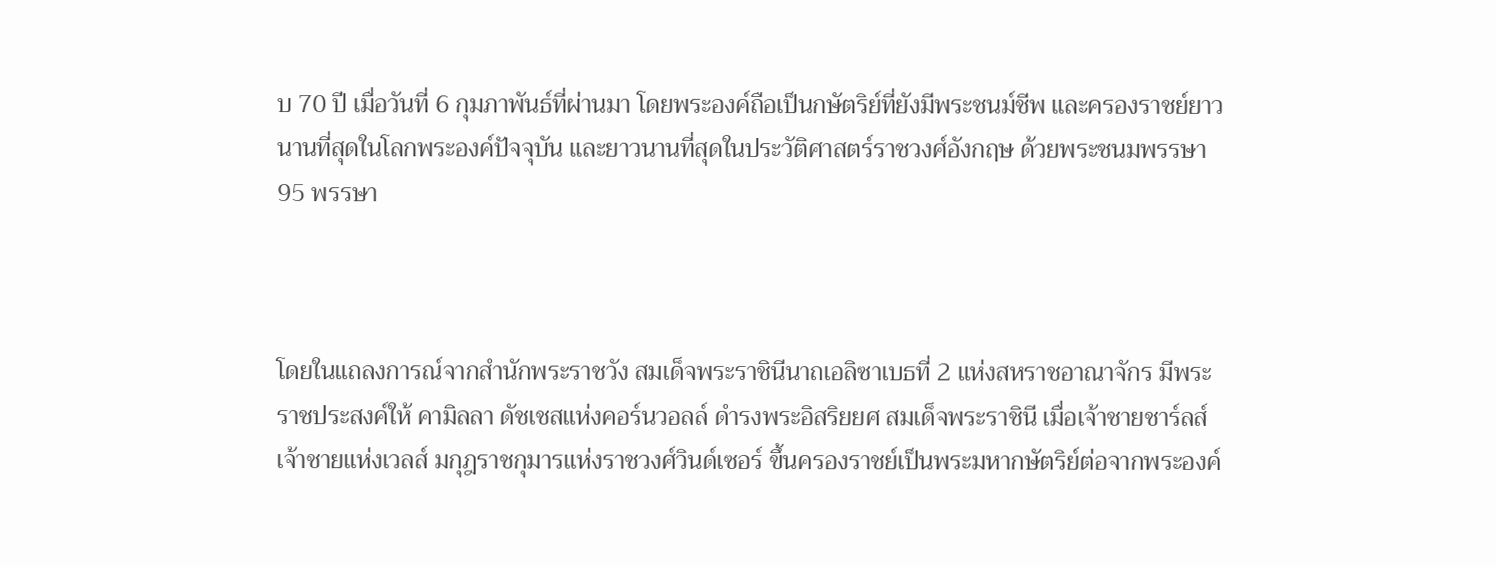บ 70 ปี เมื่อวันที่ 6 กุมภาพันธ์ที่ผ่านมา โดยพระองค์ถือเป็นกษัตริย์ที่ยังมีพระชนม์ชีพ และครองราชย์ยาวนานที่สุดในโลกพระองค์ปัจจุบัน และยาวนานที่สุดในประวัติศาสตร์ราชวงศ์อังกฤษ ด้วยพระชนมพรรษา 95 พรรษา



โดยในแถลงการณ์จากสำนักพระราชวัง สมเด็จพระราชินีนาถเอลิซาเบธที่ 2 แห่งสหราชอาณาจักร มีพระราชประสงค์ให้ คามิลลา ดัชเชสแห่งคอร์นวอลล์ ดำรงพระอิสริยยศ สมเด็จพระราชินี เมื่อเจ้าชายชาร์ลส์ เจ้าชายแห่งเวลส์ มกุฎราชกุมารแห่งราชวงศ์วินด์เซอร์ ขึ้นครองราชย์เป็นพระมหากษัตริย์ต่อจากพระองค์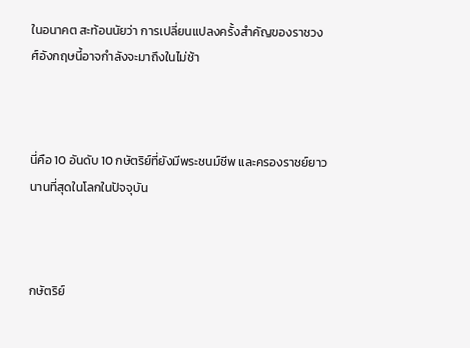ในอนาคต สะท้อนนัยว่า การเปลี่ยนแปลงครั้งสำคัญของราชวงศ์อังกฤษนี้อาจกำลังจะมาถึงในไม่ช้า



นี่คือ 10 อันดับ 10 กษัตริย์ที่ยังมีพระชนม์ชีพ และครองราชย์ยาวนานที่สุดในโลกในปัจจุบัน



กษัตริย์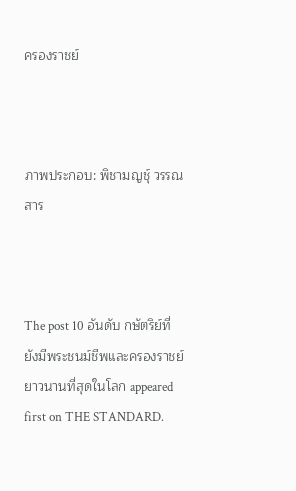ครองราชย์



ภาพประกอบ: พิชามญชุ์ วรรณสาร



The post 10 อันดับ กษัตริย์ที่ยังมีพระชนม์ชีพและครองราชย์ยาวนานที่สุดในโลก appeared first on THE STANDARD.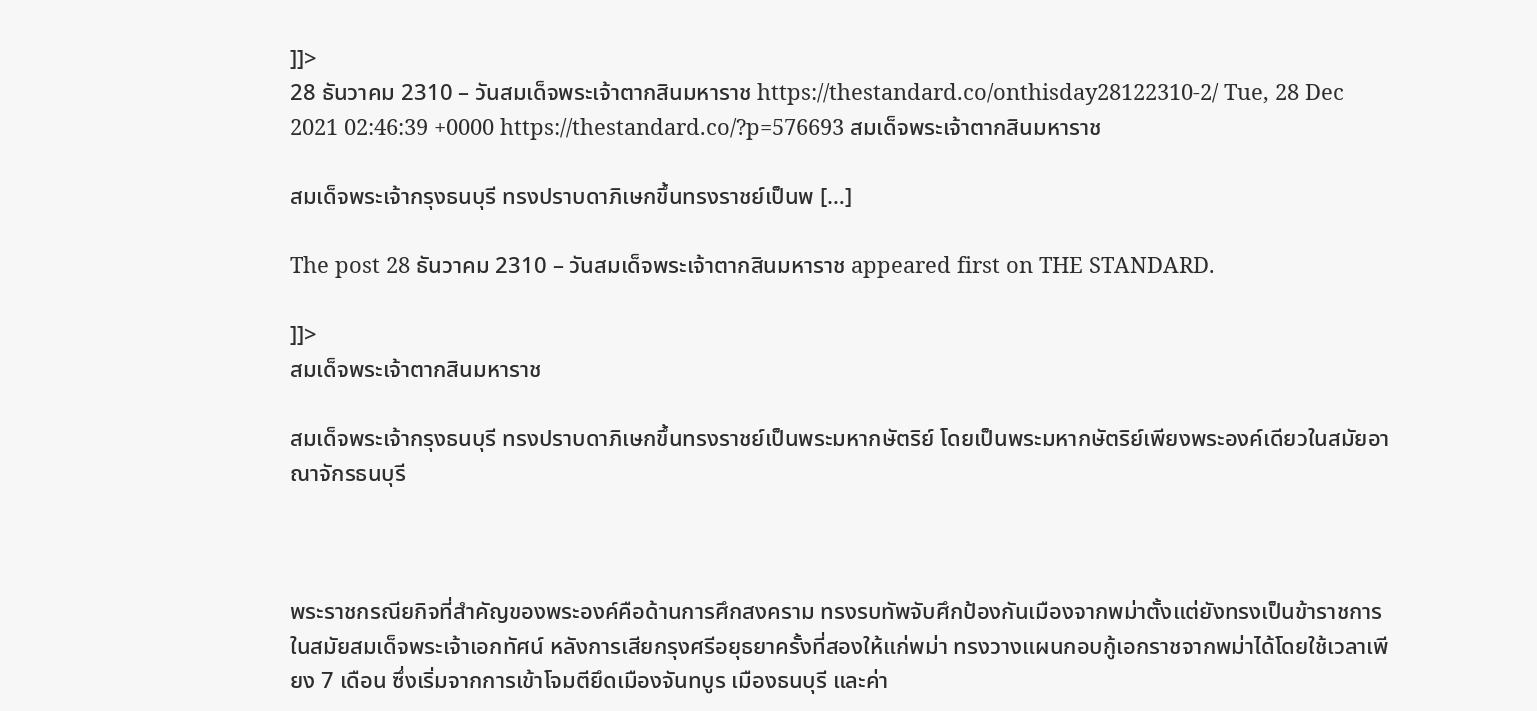]]>
28 ธันวาคม 2310 – วันสมเด็จพระเจ้าตากสินมหาราช https://thestandard.co/onthisday28122310-2/ Tue, 28 Dec 2021 02:46:39 +0000 https://thestandard.co/?p=576693 สมเด็จพระเจ้าตากสินมหาราช

สมเด็จพระเจ้ากรุงธนบุรี ทรงปราบดาภิเษกขึ้นทรงราชย์เป็นพ […]

The post 28 ธันวาคม 2310 – วันสมเด็จพระเจ้าตากสินมหาราช appeared first on THE STANDARD.

]]>
สมเด็จพระเจ้าตากสินมหาราช

สมเด็จพระเจ้ากรุงธนบุรี ทรงปราบดาภิเษกขึ้นทรงราชย์เป็นพระมหากษัตริย์ โดยเป็นพระมหากษัตริย์เพียงพระองค์เดียวในสมัยอาณาจักรธนบุรี



พระราชกรณียกิจที่สำคัญของพระองค์คือด้านการศึกสงคราม ทรงรบทัพจับศึกป้องกันเมืองจากพม่าตั้งแต่ยังทรงเป็นข้าราชการในสมัยสมเด็จพระเจ้าเอกทัศน์ หลังการเสียกรุงศรีอยุธยาครั้งที่สองให้แก่พม่า ทรงวางแผนกอบกู้เอกราชจากพม่าได้โดยใช้เวลาเพียง 7 เดือน ซึ่งเริ่มจากการเข้าโจมตียึดเมืองจันทบูร เมืองธนบุรี และค่า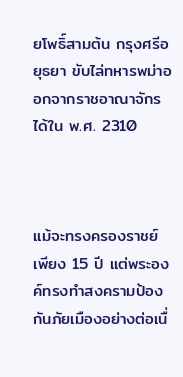ยโพธิ์สามต้น กรุงศรีอยุธยา ขับไล่ทหารพม่าออกจากราชอาณาจักรได้ใน พ.ศ. 2310



แม้จะทรงครองราชย์เพียง 15 ปี แต่พระองค์ทรงทำสงครามป้องกันภัยเมืองอย่างต่อเนื่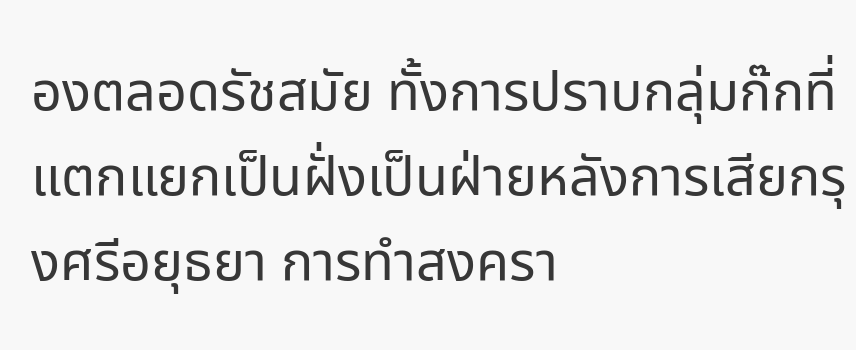องตลอดรัชสมัย ทั้งการปราบกลุ่มก๊กที่แตกแยกเป็นฝั่งเป็นฝ่ายหลังการเสียกรุงศรีอยุธยา การทำสงครา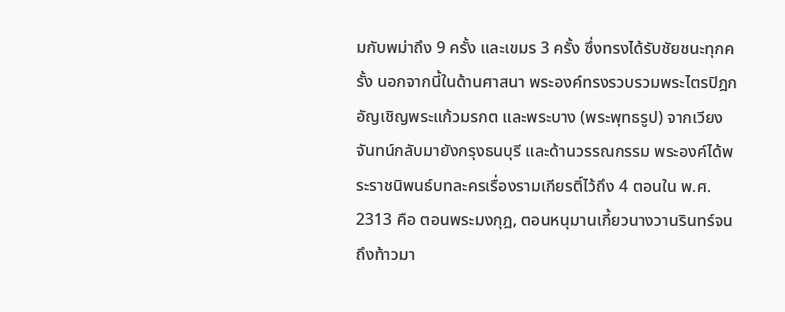มกับพม่าถึง 9 ครั้ง และเขมร 3 ครั้ง ซึ่งทรงได้รับชัยชนะทุกครั้ง นอกจากนี้ในด้านศาสนา พระองค์ทรงรวบรวมพระไตรปิฎก อัญเชิญพระแก้วมรกต และพระบาง (พระพุทธรูป) จากเวียงจันทน์กลับมายังกรุงธนบุรี และด้านวรรณกรรม พระองค์ได้พระราชนิพนธ์บทละครเรื่องรามเกียรติ์ไว้ถึง 4 ตอนใน พ.ศ.  2313 คือ ตอนพระมงกุฎ, ตอนหนุมานเกี้ยวนางวานรินทร์จนถึงท้าวมา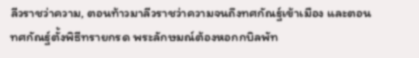ลีวราชว่าความ, ตอนท้าวมาลีวราชว่าความจนถึงทศกัณฐ์เข้าเมือง และตอนทศกัณฐ์ตั้งพิธีทรายกรด พระลักษมณ์ต้องหอกกบิลพัท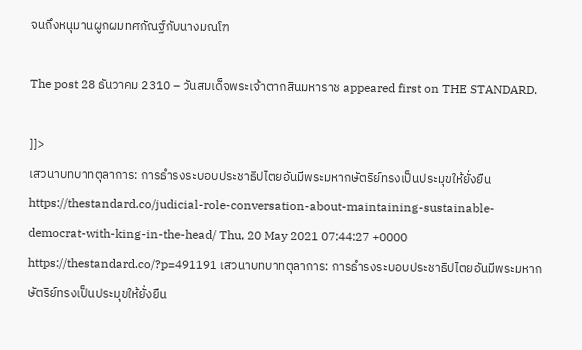จนถึงหนุมานผูกผมทศกัณฐ์กับนางมณโฑ

The post 28 ธันวาคม 2310 – วันสมเด็จพระเจ้าตากสินมหาราช appeared first on THE STANDARD.

]]>
เสวนาบทบาทตุลาการ: การธำรงระบอบประชาธิปไตยอันมีพระมหากษัตริย์ทรงเป็นประมุขให้ยั่งยืน https://thestandard.co/judicial-role-conversation-about-maintaining-sustainable-democrat-with-king-in-the-head/ Thu, 20 May 2021 07:44:27 +0000 https://thestandard.co/?p=491191 เสวนาบทบาทตุลาการ: การธำรงระบอบประชาธิปไตยอันมีพระมหากษัตริย์ทรงเป็นประมุขให้ยั่งยืน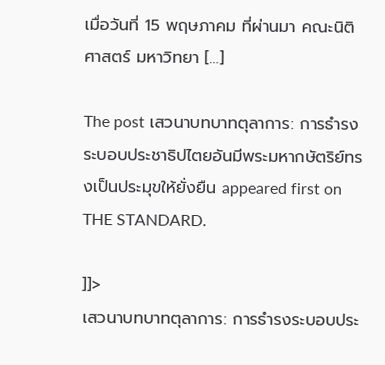เมื่อวันที่ 15 พฤษภาคม ที่ผ่านมา คณะนิติศาสตร์ มหาวิทยา […]

The post เสวนาบทบาทตุลาการ: การธำรงระบอบประชาธิปไตยอันมีพระมหากษัตริย์ทรงเป็นประมุขให้ยั่งยืน appeared first on THE STANDARD.

]]>
เสวนาบทบาทตุลาการ: การธำรงระบอบประ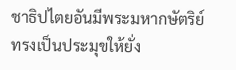ชาธิปไตยอันมีพระมหากษัตริย์ทรงเป็นประมุขให้ยั่ง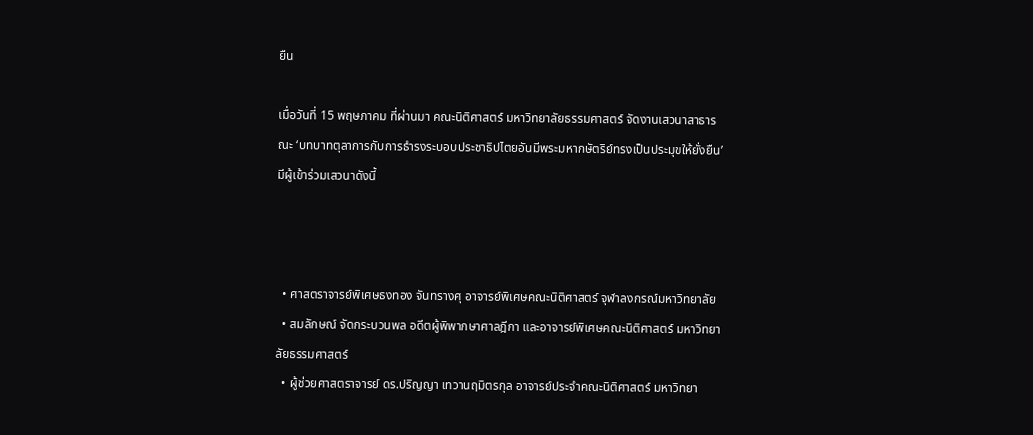ยืน

เมื่อวันที่ 15 พฤษภาคม ที่ผ่านมา คณะนิติศาสตร์ มหาวิทยาลัยธรรมศาสตร์ จัดงานเสวนาสาธารณะ ‘บทบาทตุลาการกับการธำรงระบอบประชาธิปไตยอันมีพระมหากษัตริย์ทรงเป็นประมุขให้ยั่งยืน’ มีผู้เข้าร่วมเสวนาดังนี้



  • ศาสตราจารย์พิเศษธงทอง จันทรางศุ อาจารย์พิเศษคณะนิติศาสตร์ จุฬาลงกรณ์มหาวิทยาลัย
  • สมลักษณ์ จัดกระบวนพล อดีตผู้พิพากษาศาลฎีกา และอาจารย์พิเศษคณะนิติศาสตร์ มหาวิทยาลัยธรรมศาสตร์
  • ผู้ช่วยศาสตราจารย์ ดร.ปริญญา เทวานฤมิตรกุล อาจารย์ประจำคณะนิติศาสตร์ มหาวิทยา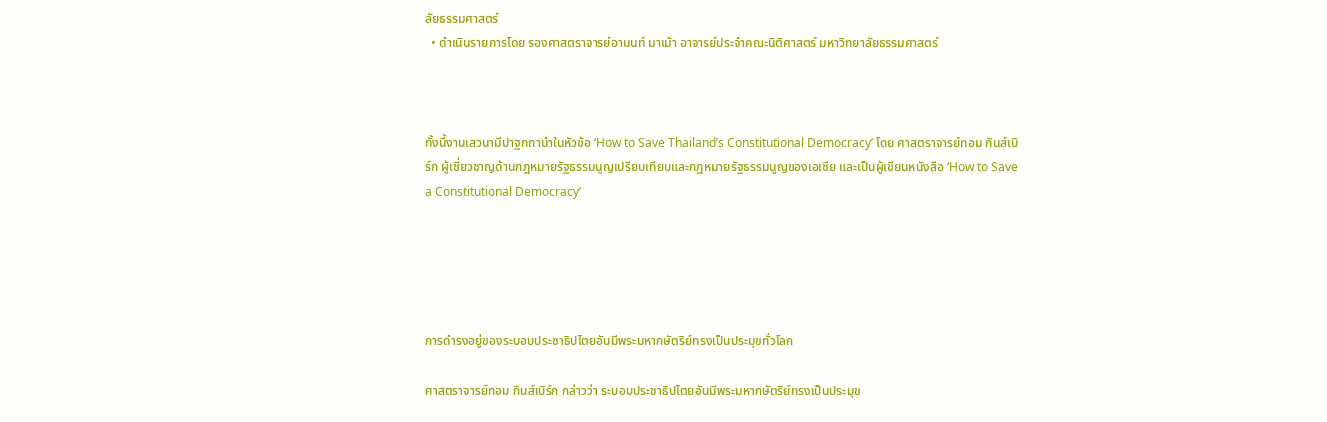ลัยธรรมศาสตร์
  • ดำเนินรายการโดย รองศาสตราจารย์อานนท์ มาเม้า อาจารย์ประจำคณะนิติศาสตร์ มหาวิทยาลัยธรรมศาสตร์



ทั้งนี้งานเสวนามีปาฐกถานำในหัวข้อ ‘How to Save Thailand’s Constitutional Democracy’ โดย ศาสตราจารย์ทอม กินส์เบิร์ก ผู้เชี่ยวชาญด้านกฎหมายรัฐธรรมนูญเปรียบเทียบและกฎหมายรัฐธรรมนูญของเอเชีย และเป็นผู้เขียนหนังสือ ‘How to Save a Constitutional Democracy’





การดำรงอยู่ของระบอบประชาธิปไตยอันมีพระมหากษัตริย์ทรงเป็นประมุขทั่วโลก

ศาสตราจารย์ทอม กินส์เบิร์ก กล่าวว่า ระบอบประชาธิปไตยอันมีพระมหากษัตริย์ทรงเป็นประมุข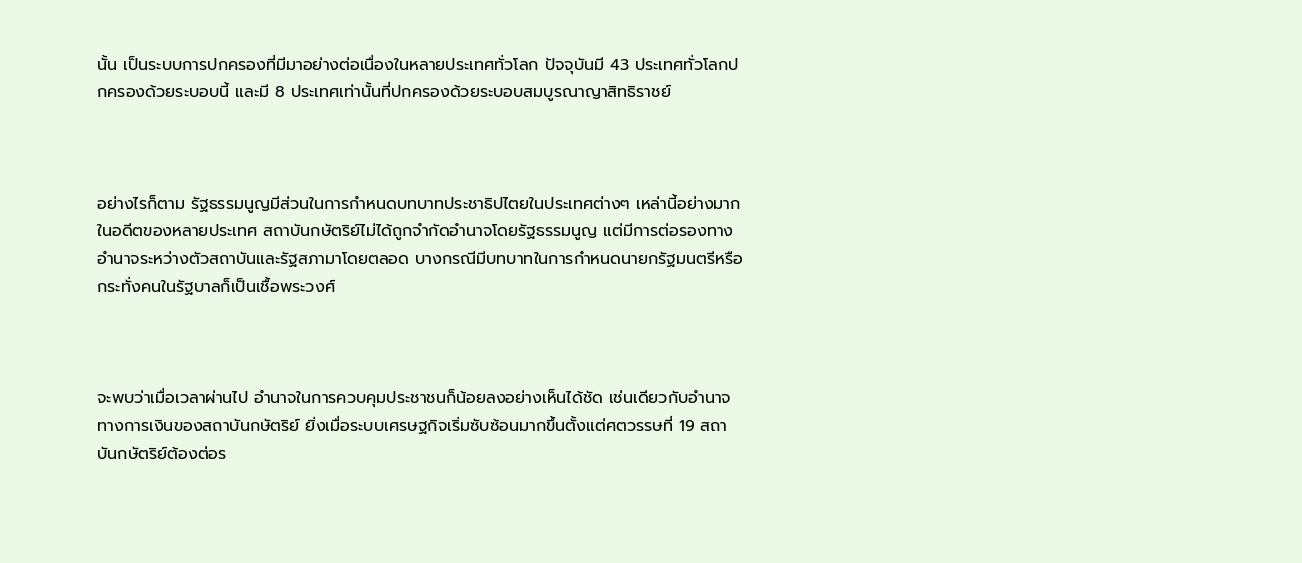นั้น เป็นระบบการปกครองที่มีมาอย่างต่อเนื่องในหลายประเทศทั่วโลก ปัจจุบันมี 43 ประเทศทั่วโลกปกครองด้วยระบอบนี้ และมี 8 ประเทศเท่านั้นที่ปกครองด้วยระบอบสมบูรณาญาสิทธิราชย์



อย่างไรก็ตาม รัฐธรรมนูญมีส่วนในการกำหนดบทบาทประชาธิปไตยในประเทศต่างๆ เหล่านี้อย่างมาก ในอดีตของหลายประเทศ สถาบันกษัตริย์ไม่ได้ถูกจำกัดอำนาจโดยรัฐธรรมนูญ แต่มีการต่อรองทางอำนาจระหว่างตัวสถาบันและรัฐสภามาโดยตลอด บางกรณีมีบทบาทในการกำหนดนายกรัฐมนตรีหรือกระทั่งคนในรัฐบาลก็เป็นเชื้อพระวงศ์



จะพบว่าเมื่อเวลาผ่านไป อำนาจในการควบคุมประชาชนก็น้อยลงอย่างเห็นได้ชัด เช่นเดียวกับอำนาจทางการเงินของสถาบันกษัตริย์ ยิ่งเมื่อระบบเศรษฐกิจเริ่มซับซ้อนมากขึ้นตั้งแต่ศตวรรษที่ 19 สถาบันกษัตริย์ต้องต่อร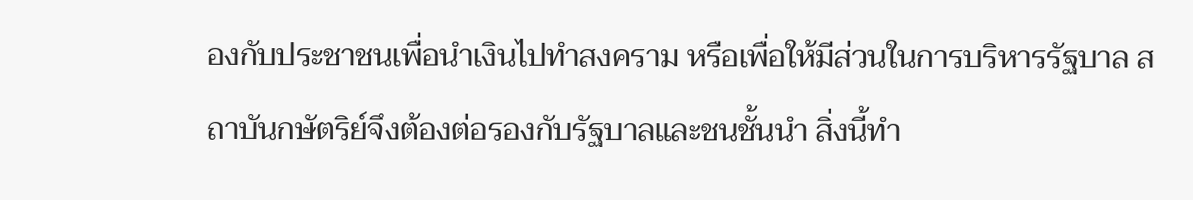องกับประชาชนเพื่อนำเงินไปทำสงคราม หรือเพื่อให้มีส่วนในการบริหารรัฐบาล สถาบันกษัตริย์จึงต้องต่อรองกับรัฐบาลและชนชั้นนำ สิ่งนี้ทำ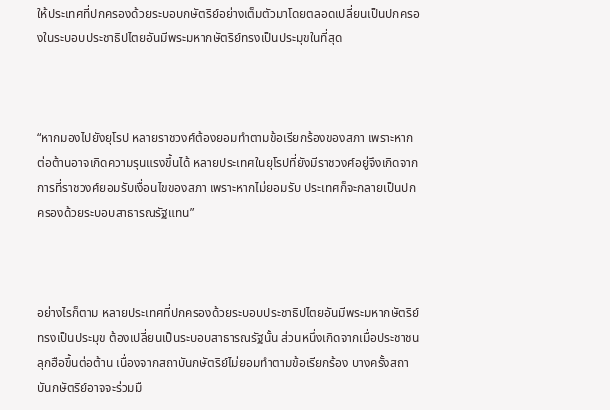ให้ประเทศที่ปกครองด้วยระบอบกษัตริย์อย่างเต็มตัวมาโดยตลอดเปลี่ยนเป็นปกครองในระบอบประชาธิปไตยอันมีพระมหากษัตริย์ทรงเป็นประมุขในที่สุด



“หากมองไปยังยุโรป หลายราชวงศ์ต้องยอมทำตามข้อเรียกร้องของสภา เพราะหากต่อต้านอาจเกิดความรุนแรงขึ้นได้ หลายประเทศในยุโรปที่ยังมีราชวงศ์อยู่จึงเกิดจากการที่ราชวงศ์ยอมรับเงื่อนไขของสภา เพราะหากไม่ยอมรับ ประเทศก็จะกลายเป็นปกครองด้วยระบอบสาธารณรัฐแทน”



อย่างไรก็ตาม หลายประเทศที่ปกครองด้วยระบอบประชาธิปไตยอันมีพระมหากษัตริย์ทรงเป็นประมุข ต้องเปลี่ยนเป็นระบอบสาธารณรัฐนั้น ส่วนหนึ่งเกิดจากเมื่อประชาชนลุกฮือขึ้นต่อต้าน เนื่องจากสถาบันกษัตริย์ไม่ยอมทำตามข้อเรียกร้อง บางครั้งสถาบันกษัตริย์อาจจะร่วมมื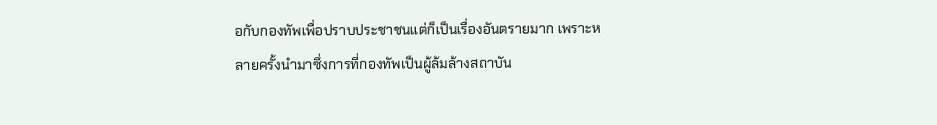อกับกองทัพเพื่อปราบประชาชนแต่ก็เป็นเรื่องอันตรายมาก เพราะหลายครั้งนำมาซึ่งการที่กองทัพเป็นผู้ล้มล้างสถาบัน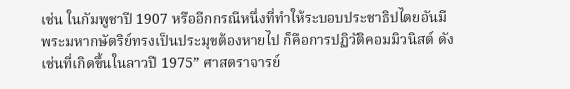เช่น ในกัมพูชาปี 1907 หรืออีกกรณีหนึ่งที่ทำให้ระบอบประชาธิปไตยอันมีพระมหากษัตริย์ทรงเป็นประมุขต้องหายไป ก็คือการปฏิวัติคอมมิวนิสต์ ดังเช่นที่เกิดขึ้นในลาวปี 1975” ศาสตราจารย์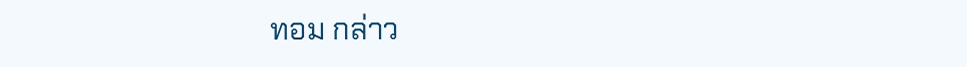ทอม กล่าว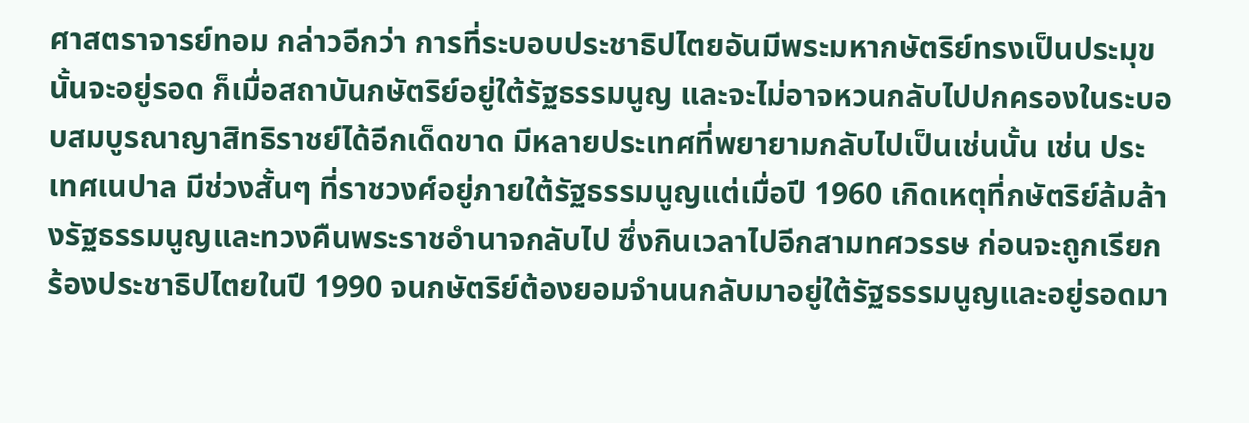ศาสตราจารย์ทอม กล่าวอีกว่า การที่ระบอบประชาธิปไตยอันมีพระมหากษัตริย์ทรงเป็นประมุขนั้นจะอยู่รอด ก็เมื่อสถาบันกษัตริย์อยู่ใต้รัฐธรรมนูญ และจะไม่อาจหวนกลับไปปกครองในระบอบสมบูรณาญาสิทธิราชย์ได้อีกเด็ดขาด มีหลายประเทศที่พยายามกลับไปเป็นเช่นนั้น เช่น ประเทศเนปาล มีช่วงสั้นๆ ที่ราชวงศ์อยู่ภายใต้รัฐธรรมนูญแต่เมื่อปี 1960 เกิดเหตุที่กษัตริย์ล้มล้างรัฐธรรมนูญและทวงคืนพระราชอำนาจกลับไป ซึ่งกินเวลาไปอีกสามทศวรรษ ก่อนจะถูกเรียกร้องประชาธิปไตยในปี 1990 จนกษัตริย์ต้องยอมจำนนกลับมาอยู่ใต้รัฐธรรมนูญและอยู่รอดมา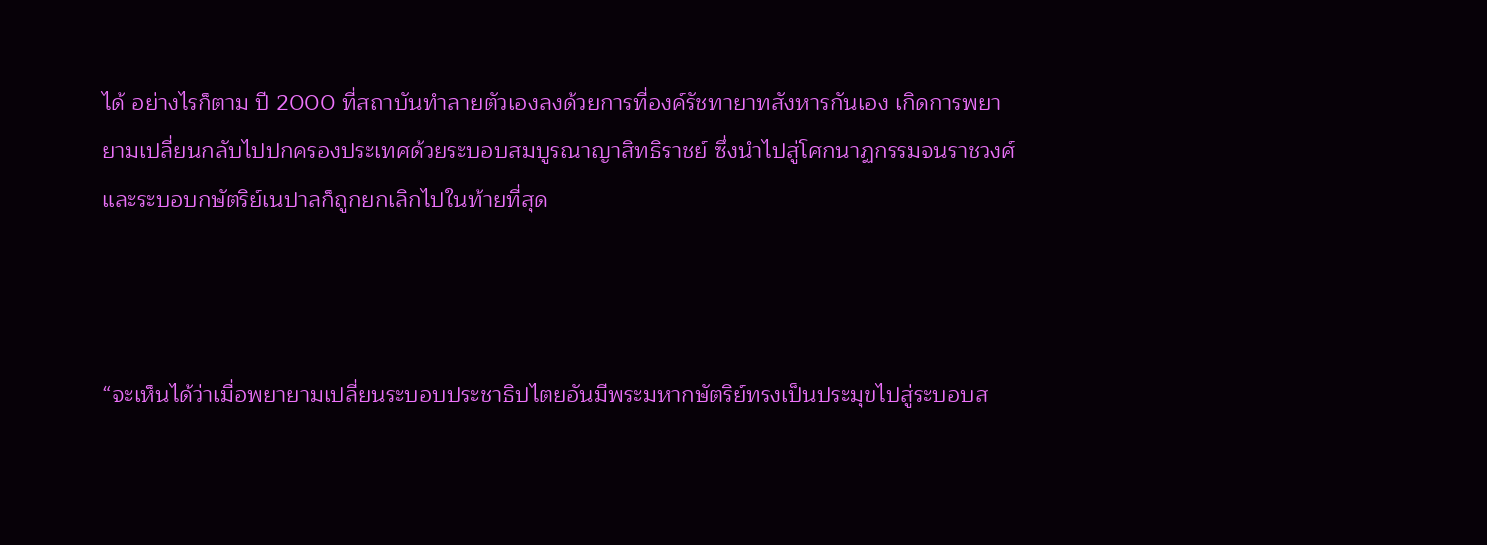ได้ อย่างไรก็ตาม ปี 2000 ที่สถาบันทำลายตัวเองลงด้วยการที่องค์รัชทายาทสังหารกันเอง เกิดการพยายามเปลี่ยนกลับไปปกครองประเทศด้วยระบอบสมบูรณาญาสิทธิราชย์ ซึ่งนำไปสู่โศกนาฏกรรมจนราชวงศ์และระบอบกษัตริย์เนปาลก็ถูกยกเลิกไปในท้ายที่สุด



“จะเห็นได้ว่าเมื่อพยายามเปลี่ยนระบอบประชาธิปไตยอันมีพระมหากษัตริย์ทรงเป็นประมุขไปสู่ระบอบส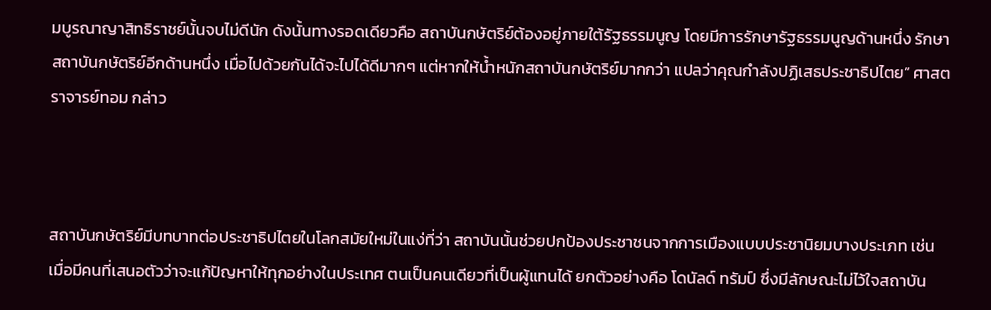มบูรณาญาสิทธิราชย์นั้นจบไม่ดีนัก ดังนั้นทางรอดเดียวคือ สถาบันกษัตริย์ต้องอยู่ภายใต้รัฐธรรมนูญ โดยมีการรักษารัฐธรรมนูญด้านหนึ่ง รักษาสถาบันกษัตริย์อีกด้านหนึ่ง เมื่อไปด้วยกันได้จะไปได้ดีมากๆ แต่หากให้น้ำหนักสถาบันกษัตริย์มากกว่า แปลว่าคุณกำลังปฏิเสธประชาธิปไตย” ศาสตราจารย์ทอม กล่าว



สถาบันกษัตริย์มีบทบาทต่อประชาธิปไตยในโลกสมัยใหม่ในแง่ที่ว่า สถาบันนั้นช่วยปกป้องประชาชนจากการเมืองแบบประชานิยมบางประเภท เช่น เมื่อมีคนที่เสนอตัวว่าจะแก้ปัญหาให้ทุกอย่างในประเทศ ตนเป็นคนเดียวที่เป็นผู้แทนได้ ยกตัวอย่างคือ โดนัลด์ ทรัมป์ ซึ่งมีลักษณะไม่ไว้ใจสถาบัน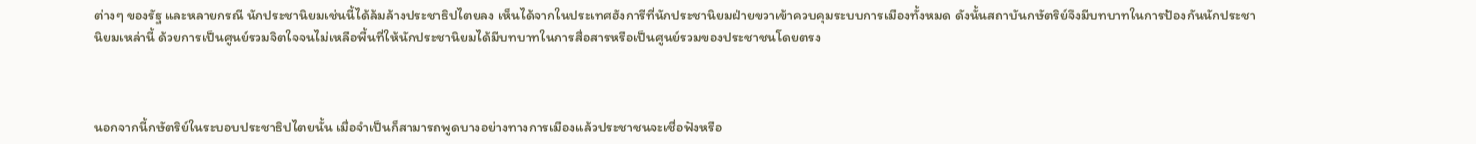ต่างๆ ของรัฐ และหลายกรณี นักประชานิยมเช่นนี้ได้ล้มล้างประชาธิปไตยลง เห็นได้จากในประเทศฮังการีที่นักประชานิยมฝ่ายขวาเข้าควบคุมระบบการเมืองทั้งหมด ดังนั้นสถาบันกษัตริย์จึงมีบทบาทในการป้องกันนักประชานิยมเหล่านี้ ด้วยการเป็นศูนย์รวมจิตใจจนไม่เหลือพื้นที่ให้นักประชานิยมได้มีบทบาทในการสื่อสารหรือเป็นศูนย์รวมของประชาชนโดยตรง



นอกจากนี้กษัตริย์ในระบอบประชาธิปไตยนั้น เมื่อจำเป็นก็สามารถพูดบางอย่างทางการเมืองแล้วประชาชนจะเชื่อฟังหรือ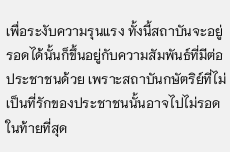เพื่อระงับความรุนแรง ทั้งนี้สถาบันจะอยู่รอดได้นั้นก็ขึ้นอยู่กับความสัมพันธ์ที่มีต่อประชาชนด้วย เพราะสถาบันกษัตริย์ที่ไม่เป็นที่รักของประชาชนนั้นอาจไปไม่รอดในท้ายที่สุด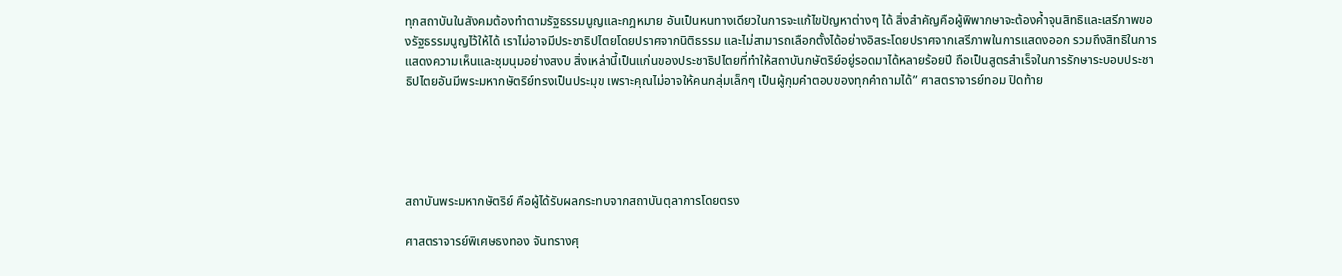ทุกสถาบันในสังคมต้องทำตามรัฐธรรมนูญและกฎหมาย อันเป็นหนทางเดียวในการจะแก้ไขปัญหาต่างๆ ได้ สิ่งสำคัญคือผู้พิพากษาจะต้องค้ำจุนสิทธิและเสรีภาพของรัฐธรรมนูญไว้ให้ได้ เราไม่อาจมีประชาธิปไตยโดยปราศจากนิติธรรม และไม่สามารถเลือกตั้งได้อย่างอิสระโดยปราศจากเสรีภาพในการแสดงออก รวมถึงสิทธิในการแสดงความเห็นและชุมนุมอย่างสงบ สิ่งเหล่านี้เป็นแก่นของประชาธิปไตยที่ทำให้สถาบันกษัตริย์อยู่รอดมาได้หลายร้อยปี ถือเป็นสูตรสำเร็จในการรักษาระบอบประชาธิปไตยอันมีพระมหากษัตริย์ทรงเป็นประมุข เพราะคุณไม่อาจให้คนกลุ่มเล็กๆ เป็นผู้กุมคำตอบของทุกคำถามได้” ศาสตราจารย์ทอม ปิดท้าย





สถาบันพระมหากษัตริย์ คือผู้ได้รับผลกระทบจากสถาบันตุลาการโดยตรง

ศาสตราจารย์พิเศษธงทอง จันทรางศุ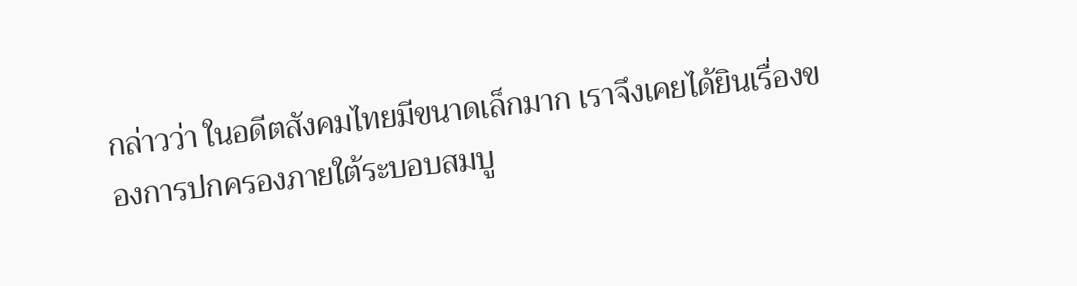กล่าวว่า ในอดีตสังคมไทยมีขนาดเล็กมาก เราจึงเคยได้ยินเรื่องของการปกครองภายใต้ระบอบสมบู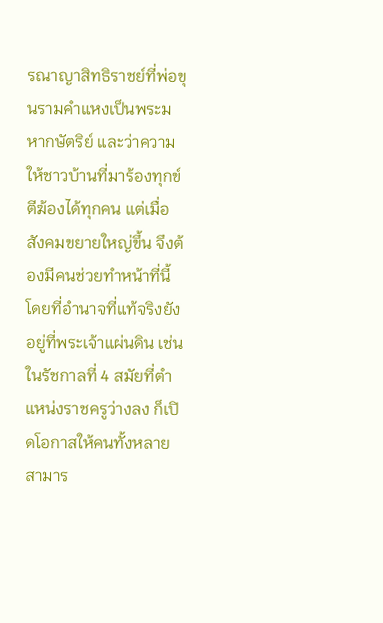รณาญาสิทธิราชย์ที่พ่อขุนรามคำแหงเป็นพระมหากษัตริย์ และว่าความให้ชาวบ้านที่มาร้องทุกข์ตีฆ้องได้ทุกคน แต่เมื่อสังคมขยายใหญ่ขึ้น จึงต้องมีคนช่วยทำหน้าที่นี้ โดยที่อำนาจที่แท้จริงยังอยู่ที่พระเจ้าแผ่นดิน เช่น ในรัชกาลที่ 4 สมัยที่ตำแหน่งราชครูว่างลง ก็เปิดโอกาสให้คนทั้งหลายสามาร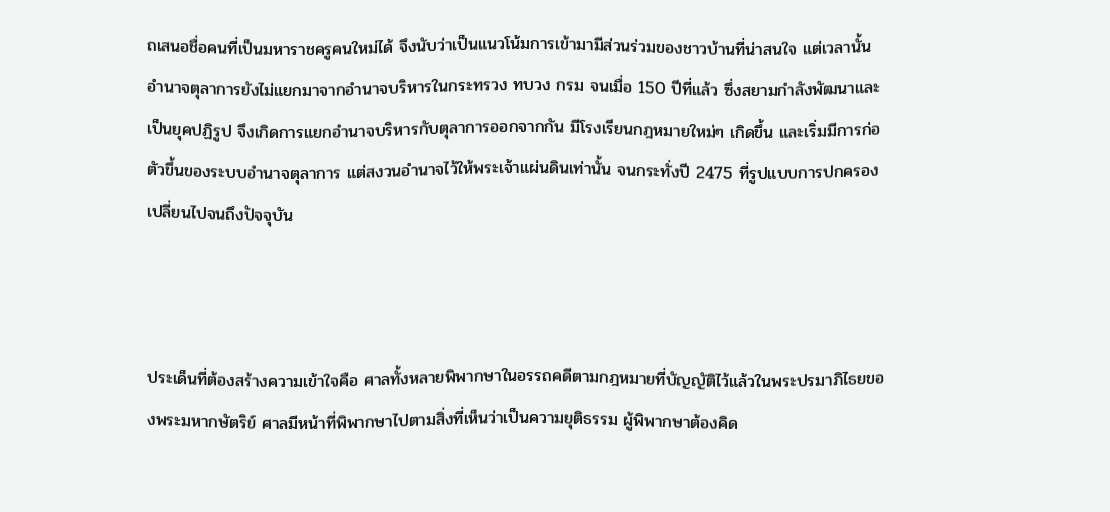ถเสนอชื่อคนที่เป็นมหาราชครูคนใหม่ได้ จึงนับว่าเป็นแนวโน้มการเข้ามามีส่วนร่วมของชาวบ้านที่น่าสนใจ แต่เวลานั้นอำนาจตุลาการยังไม่แยกมาจากอำนาจบริหารในกระทรวง ทบวง กรม จนเมื่อ 150 ปีที่แล้ว ซึ่งสยามกำลังพัฒนาและเป็นยุคปฏิรูป จึงเกิดการแยกอำนาจบริหารกับตุลาการออกจากกัน มีโรงเรียนกฎหมายใหม่ๆ เกิดขึ้น และเริ่มมีการก่อตัวขึ้นของระบบอำนาจตุลาการ แต่สงวนอำนาจไว้ให้พระเจ้าแผ่นดินเท่านั้น จนกระทั่งปี 2475 ที่รูปแบบการปกครองเปลี่ยนไปจนถึงปัจจุบัน



ประเด็นที่ต้องสร้างความเข้าใจคือ ศาลทั้งหลายพิพากษาในอรรถคดีตามกฎหมายที่บัญญัติไว้แล้วในพระปรมาภิไธยของพระมหากษัตริย์ ศาลมีหน้าที่พิพากษาไปตามสิ่งที่เห็นว่าเป็นความยุติธรรม ผู้พิพากษาต้องคิด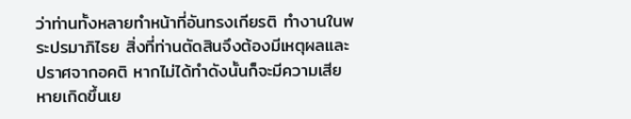ว่าท่านทั้งหลายทำหน้าที่อันทรงเกียรติ ทำงานในพระปรมาภิไธย สิ่งที่ท่านตัดสินจึงต้องมีเหตุผลและปราศจากอคติ หากไม่ได้ทำดังนั้นก็จะมีความเสียหายเกิดขึ้นเย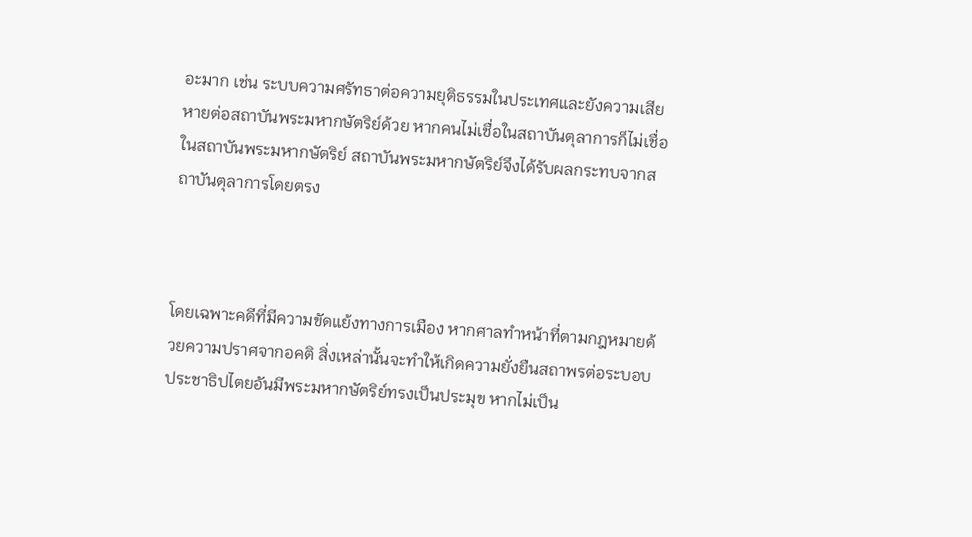อะมาก เช่น ระบบความศรัทธาต่อความยุติธรรมในประเทศและยังความเสียหายต่อสถาบันพระมหากษัตริย์ด้วย หากคนไม่เชื่อในสถาบันตุลาการก็ไม่เชื่อในสถาบันพระมหากษัตริย์ สถาบันพระมหากษัตริย์จึงได้รับผลกระทบจากสถาบันตุลาการโดยตรง



โดยเฉพาะคดีที่มีความขัดแย้งทางการเมือง หากศาลทำหน้าที่ตามกฎหมายด้วยความปราศจากอคติ สิ่งเหล่านั้นจะทำให้เกิดความยั่งยืนสถาพรต่อระบอบประชาธิปไตยอันมีพระมหากษัตริย์ทรงเป็นประมุข หากไม่เป็น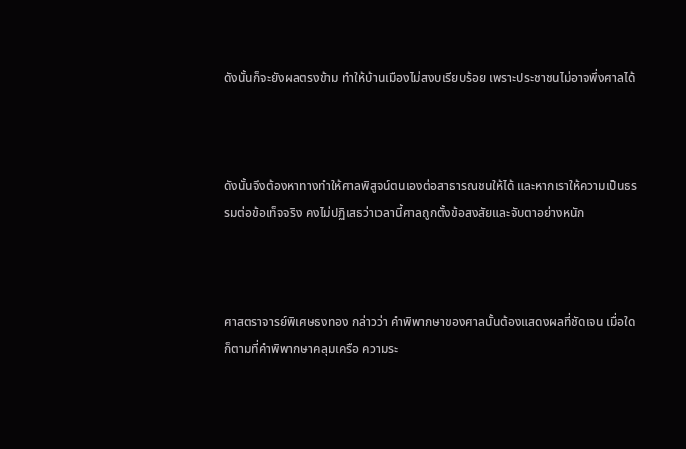ดังนั้นก็จะยังผลตรงข้าม ทำให้บ้านเมืองไม่สงบเรียบร้อย เพราะประชาชนไม่อาจพึ่งศาลได้



ดังนั้นจึงต้องหาทางทำให้ศาลพิสูจน์ตนเองต่อสาธารณชนให้ได้ และหากเราให้ความเป็นธรรมต่อข้อเท็จจริง คงไม่ปฏิเสธว่าเวลานี้ศาลถูกตั้งข้อสงสัยและจับตาอย่างหนัก



ศาสตราจารย์พิเศษธงทอง กล่าวว่า คำพิพากษาของศาลนั้นต้องแสดงผลที่ชัดเจน เมื่อใดก็ตามที่คำพิพากษาคลุมเครือ ความระ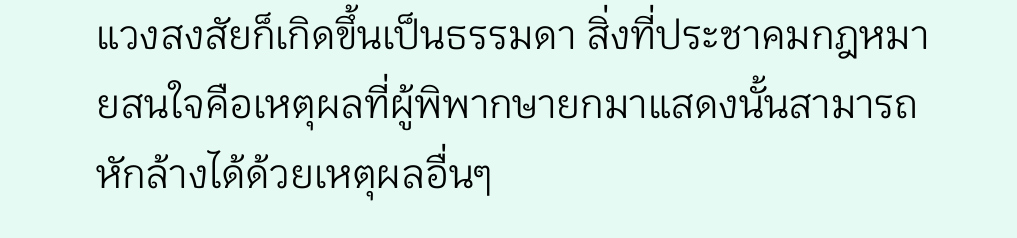แวงสงสัยก็เกิดขึ้นเป็นธรรมดา สิ่งที่ประชาคมกฎหมายสนใจคือเหตุผลที่ผู้พิพากษายกมาแสดงนั้นสามารถหักล้างได้ด้วยเหตุผลอื่นๆ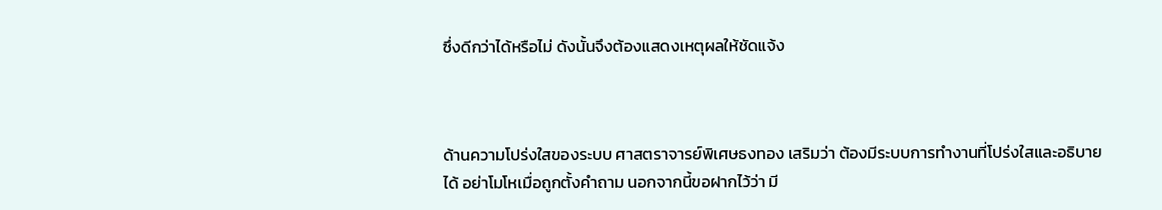ซึ่งดีกว่าได้หรือไม่ ดังนั้นจึงต้องแสดงเหตุผลให้ชัดแจ้ง



ด้านความโปร่งใสของระบบ ศาสตราจารย์พิเศษธงทอง เสริมว่า ต้องมีระบบการทำงานที่โปร่งใสและอธิบายได้ อย่าโมโหเมื่อถูกตั้งคำถาม นอกจากนี้ขอฝากไว้ว่า มี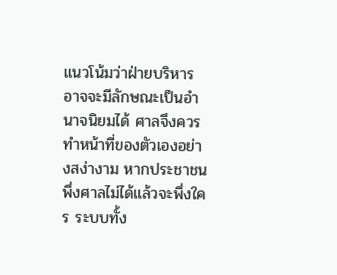แนวโน้มว่าฝ่ายบริหารอาจจะมีลักษณะเป็นอำนาจนิยมได้ ศาลจึงควรทำหน้าที่ของตัวเองอย่างสง่างาม หากประชาชนพึ่งศาลไม่ได้แล้วจะพึ่งใคร ระบบทั้ง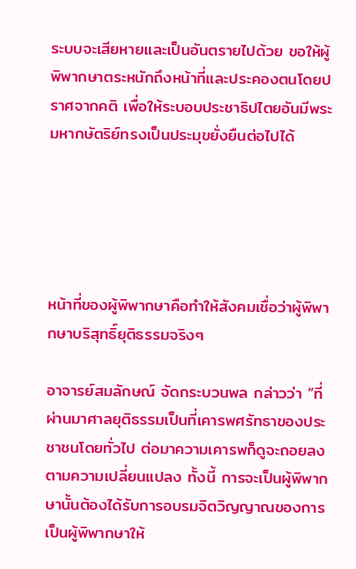ระบบจะเสียหายและเป็นอันตรายไปด้วย ขอให้ผู้พิพากษาตระหนักถึงหน้าที่และประคองตนโดยปราศจากคติ เพื่อให้ระบอบประชาธิปไตยอันมีพระมหากษัตริย์ทรงเป็นประมุขยั่งยืนต่อไปได้





หน้าที่ของผู้พิพากษาคือทำให้สังคมเชื่อว่าผู้พิพากษาบริสุทธิ์ยุติธรรมจริงๆ

อาจารย์สมลักษณ์ จัดกระบวนพล กล่าวว่า “ที่ผ่านมาศาลยุติธรรมเป็นที่เคารพศรัทธาของประชาชนโดยทั่วไป ต่อมาความเคารพก็ดูจะถอยลงตามความเปลี่ยนแปลง ทั้งนี้ การจะเป็นผู้พิพากษานั้นต้องได้รับการอบรมจิตวิญญาณของการเป็นผู้พิพากษาให้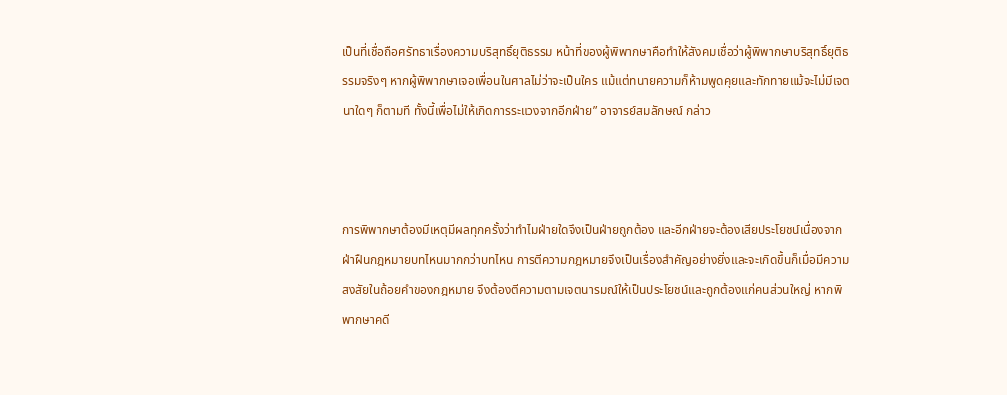เป็นที่เชื่อถือศรัทธาเรื่องความบริสุทธิ์ยุติธรรม หน้าที่ของผู้พิพากษาคือทำให้สังคมเชื่อว่าผู้พิพากษาบริสุทธิ์ยุติธรรมจริงๆ หากผู้พิพากษาเจอเพื่อนในศาลไม่ว่าจะเป็นใคร แม้แต่ทนายความก็ห้ามพูดคุยและทักทายแม้จะไม่มีเจตนาใดๆ ก็ตามที ทั้งนี้เพื่อไม่ให้เกิดการระแวงจากอีกฝ่าย” อาจารย์สมลักษณ์ กล่าว



การพิพากษาต้องมีเหตุมีผลทุกครั้งว่าทำไมฝ่ายใดจึงเป็นฝ่ายถูกต้อง และอีกฝ่ายจะต้องเสียประโยชน์เนื่องจากฝ่าฝืนกฎหมายบทไหนมากกว่าบทไหน การตีความกฎหมายจึงเป็นเรื่องสำคัญอย่างยิ่งและจะเกิดขึ้นก็เมื่อมีความสงสัยในถ้อยคำของกฎหมาย จึงต้องตีความตามเจตนารมณ์ให้เป็นประโยชน์และถูกต้องแก่คนส่วนใหญ่ หากพิพากษาคดี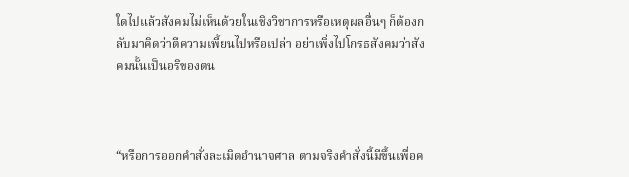ใดไปแล้วสังคมไม่เห็นด้วยในเชิงวิชาการหรือเหตุผลอื่นๆ ก็ต้องกลับมาคิดว่าตีความเพี้ยนไปหรือเปล่า อย่าเพิ่งไปโกรธสังคมว่าสังคมนั้นเป็นอริของตน



“หรือการออกคำสั่งละเมิดอำนาจศาล ตามจริงคำสั่งนี้มีขึ้นเพื่อค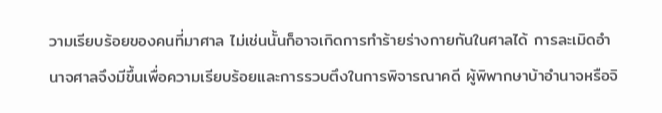วามเรียบร้อยของคนที่มาศาล ไม่เช่นนั้นก็อาจเกิดการทำร้ายร่างกายกันในศาลได้ การละเมิดอำนาจศาลจึงมีขึ้นเพื่อความเรียบร้อยและการรวบตึงในการพิจารณาคดี ผู้พิพากษาบ้าอำนาจหรือจิ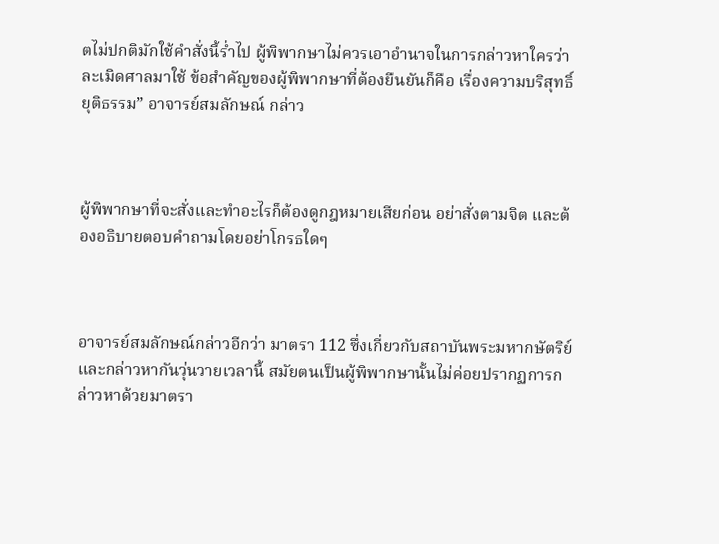ตไม่ปกติมักใช้คำสั่งนี้ร่ำไป ผู้พิพากษาไม่ควรเอาอำนาจในการกล่าวหาใครว่าละเมิดศาลมาใช้ ข้อสำคัญของผู้พิพากษาที่ต้องยืนยันก็คือ เรื่องความบริสุทธิ์ยุติธรรม” อาจารย์สมลักษณ์ กล่าว



ผู้พิพากษาที่จะสั่งและทำอะไรก็ต้องดูกฎหมายเสียก่อน อย่าสั่งตามจิต และต้องอธิบายตอบคำถามโดยอย่าโกรธใดๆ



อาจารย์สมลักษณ์กล่าวอีกว่า มาตรา 112 ซึ่งเกี่ยวกับสถาบันพระมหากษัตริย์และกล่าวหากันวุ่นวายเวลานี้ สมัยตนเป็นผู้พิพากษานั้นไม่ค่อยปรากฏการกล่าวหาด้วยมาตรา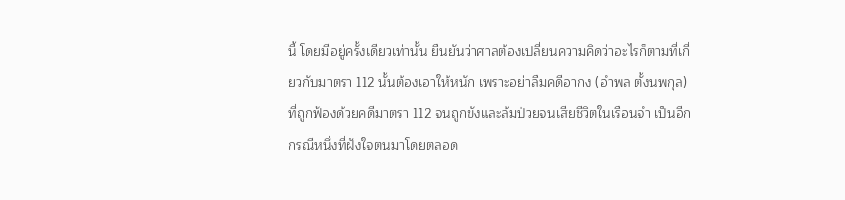นี้ โดยมีอยู่ครั้งเดียวเท่านั้น ยืนยันว่าศาลต้องเปลี่ยนความคิดว่าอะไรก็ตามที่เกี่ยวกับมาตรา 112 นั้นต้องเอาให้หนัก เพราะอย่าลืมคดีอากง (อำพล ตั้งนพกุล) ที่ถูกฟ้องด้วยคดีมาตรา 112 จนถูกขังและล้มป่วยจนเสียชีวิตในเรือนจำ เป็นอีกกรณีหนึ่งที่ฝังใจตนมาโดยตลอด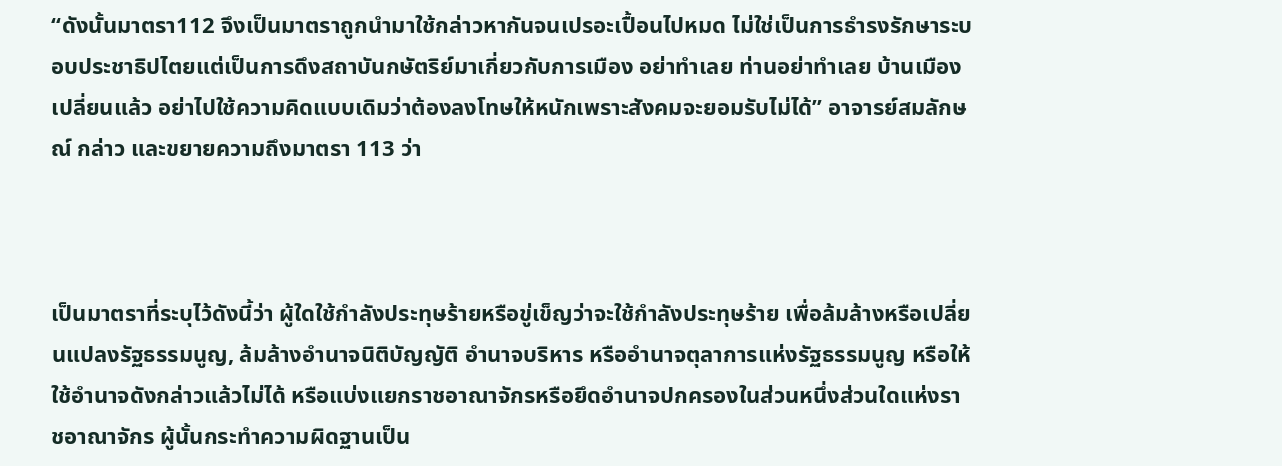“ดังนั้นมาตรา112 จึงเป็นมาตราถูกนำมาใช้กล่าวหากันจนเปรอะเปื้อนไปหมด ไม่ใช่เป็นการธำรงรักษาระบอบประชาธิปไตยแต่เป็นการดึงสถาบันกษัตริย์มาเกี่ยวกับการเมือง อย่าทำเลย ท่านอย่าทำเลย บ้านเมืองเปลี่ยนแล้ว อย่าไปใช้ความคิดแบบเดิมว่าต้องลงโทษให้หนักเพราะสังคมจะยอมรับไม่ได้” อาจารย์สมลักษณ์ กล่าว และขยายความถึงมาตรา 113 ว่า



เป็นมาตราที่ระบุไว้ดังนี้ว่า ผู้ใดใช้กำลังประทุษร้ายหรือขู่เข็ญว่าจะใช้กำลังประทุษร้าย เพื่อล้มล้างหรือเปลี่ยนแปลงรัฐธรรมนูญ, ล้มล้างอำนาจนิติบัญญัติ อำนาจบริหาร หรืออำนาจตุลาการแห่งรัฐธรรมนูญ หรือให้ใช้อำนาจดังกล่าวแล้วไม่ได้ หรือแบ่งแยกราชอาณาจักรหรือยึดอำนาจปกครองในส่วนหนึ่งส่วนใดแห่งราชอาณาจักร ผู้นั้นกระทำความผิดฐานเป็น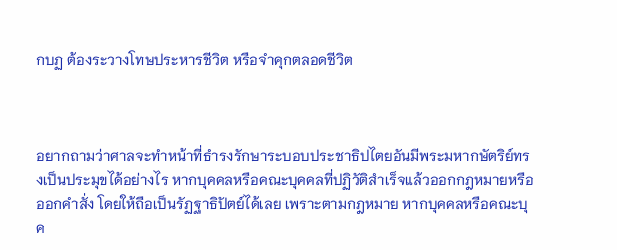กบฏ ต้องระวางโทษประหารชีวิต หรือจำคุกตลอดชีวิต



อยากถามว่าศาลจะทำหน้าที่ธำรงรักษาระบอบประชาธิปไตยอันมีพระมหากษัตริย์ทรงเป็นประมุขได้อย่างไร หากบุคคลหรือคณะบุคคลที่ปฏิวัติสำเร็จแล้วออกกฎหมายหรือออกคำสั่ง โดยให้ถือเป็นรัฏฐาธิปัตย์ได้เลย เพราะตามกฎหมาย หากบุคคลหรือคณะบุค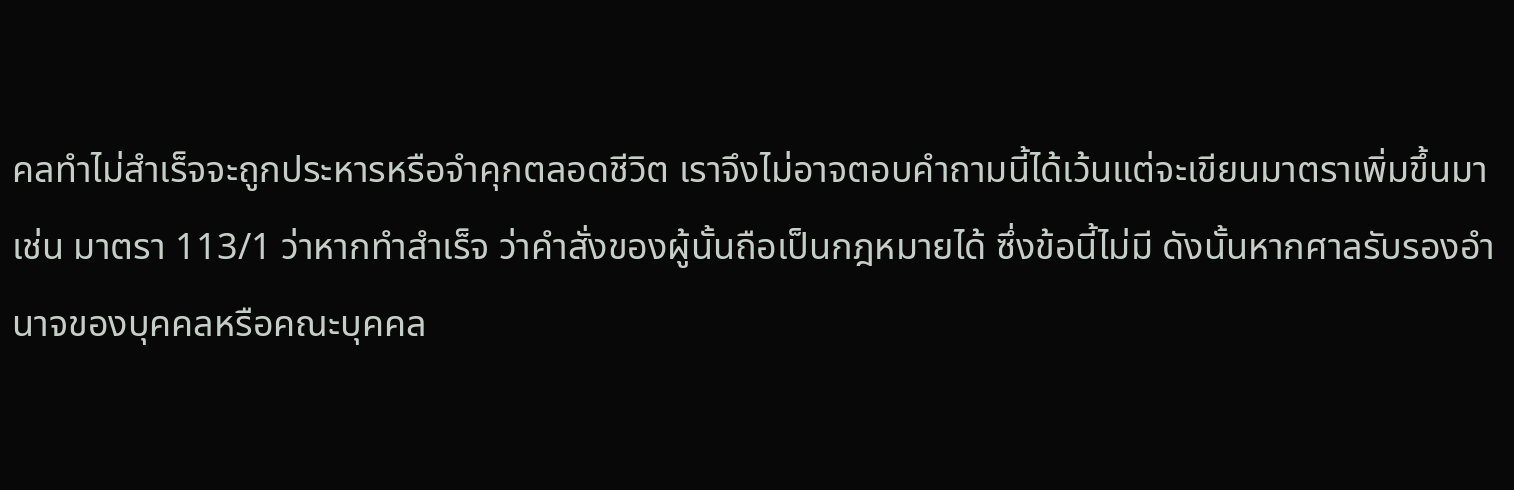คลทำไม่สำเร็จจะถูกประหารหรือจำคุกตลอดชีวิต เราจึงไม่อาจตอบคำถามนี้ได้เว้นแต่จะเขียนมาตราเพิ่มขึ้นมา เช่น มาตรา 113/1 ว่าหากทำสำเร็จ ว่าคำสั่งของผู้นั้นถือเป็นกฎหมายได้ ซึ่งข้อนี้ไม่มี ดังนั้นหากศาลรับรองอำนาจของบุคคลหรือคณะบุคคล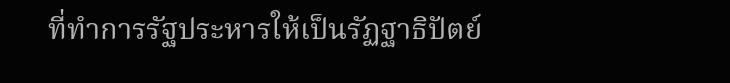ที่ทำการรัฐประหารให้เป็นรัฏฐาธิปัตย์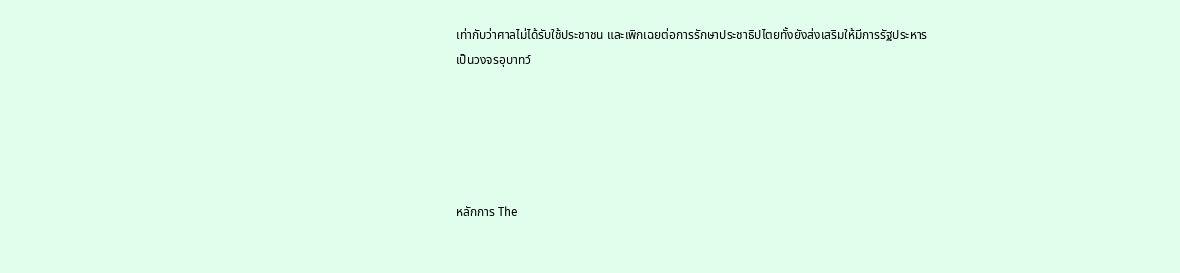เท่ากับว่าศาลไม่ได้รับใช้ประชาชน และเพิกเฉยต่อการรักษาประชาธิปไตยทั้งยังส่งเสริมให้มีการรัฐประหารเป็นวงจรอุบาทว์





หลักการ The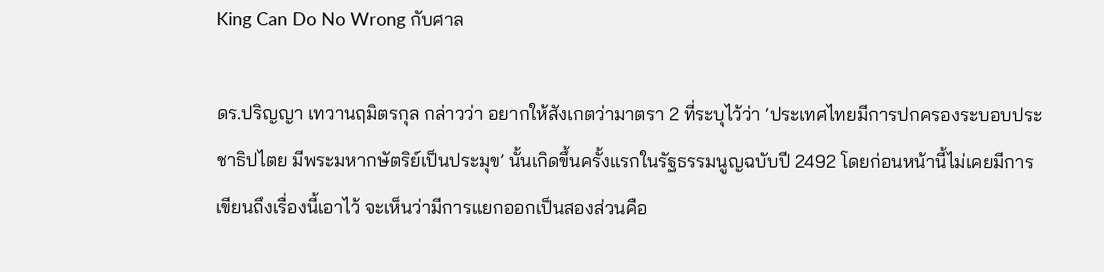King Can Do No Wrong กับศาล

ดร.ปริญญา เทวานฤมิตรกุล กล่าวว่า อยากให้สังเกตว่ามาตรา 2 ที่ระบุไว้ว่า ‘ประเทศไทยมีการปกครองระบอบประชาธิปไตย มีพระมหากษัตริย์เป็นประมุข’ นั้นเกิดขึ้นครั้งแรกในรัฐธรรมนูญฉบับปี 2492 โดยก่อนหน้านี้ไม่เคยมีการเขียนถึงเรื่องนี้เอาไว้ จะเห็นว่ามีการแยกออกเป็นสองส่วนคือ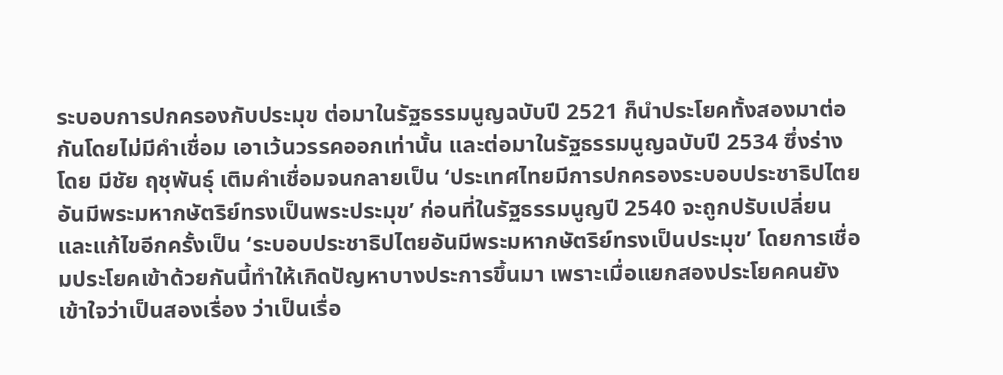ระบอบการปกครองกับประมุข ต่อมาในรัฐธรรมนูญฉบับปี 2521 ก็นำประโยคทั้งสองมาต่อกันโดยไม่มีคำเชื่อม เอาเว้นวรรคออกเท่านั้น และต่อมาในรัฐธรรมนูญฉบับปี 2534 ซึ่งร่างโดย มีชัย ฤชุพันธุ์ เติมคำเชื่อมจนกลายเป็น ‘ประเทศไทยมีการปกครองระบอบประชาธิปไตยอันมีพระมหากษัตริย์ทรงเป็นพระประมุข’ ก่อนที่ในรัฐธรรมนูญปี 2540 จะถูกปรับเปลี่ยนและแก้ไขอีกครั้งเป็น ‘ระบอบประชาธิปไตยอันมีพระมหากษัตริย์ทรงเป็นประมุข’ โดยการเชื่อมประโยคเข้าด้วยกันนี้ทำให้เกิดปัญหาบางประการขึ้นมา เพราะเมื่อแยกสองประโยคคนยังเข้าใจว่าเป็นสองเรื่อง ว่าเป็นเรื่อ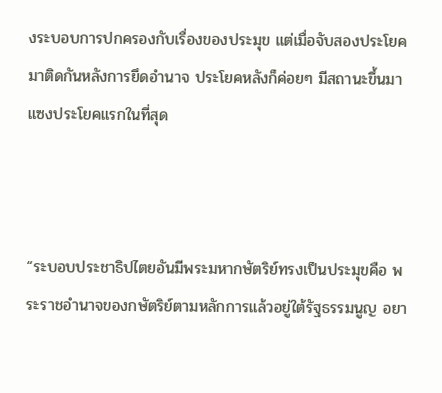งระบอบการปกครองกับเรื่องของประมุข แต่เมื่อจับสองประโยคมาติดกันหลังการยึดอำนาจ ประโยคหลังก็ค่อยๆ มีสถานะขึ้นมาแซงประโยคแรกในที่สุด



“ระบอบประชาธิปไตยอันมีพระมหากษัตริย์ทรงเป็นประมุขคือ พระราชอำนาจของกษัตริย์ตามหลักการแล้วอยู่ใต้รัฐธรรมนูญ อยา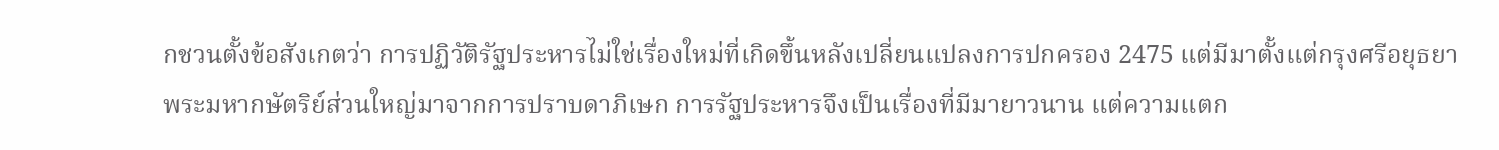กชวนตั้งข้อสังเกตว่า การปฏิวัติรัฐประหารไม่ใช่เรื่องใหม่ที่เกิดขึ้นหลังเปลี่ยนแปลงการปกครอง 2475 แต่มีมาตั้งแต่กรุงศรีอยุธยา พระมหากษัตริย์ส่วนใหญ่มาจากการปราบดาภิเษก การรัฐประหารจึงเป็นเรื่องที่มีมายาวนาน แต่ความแตก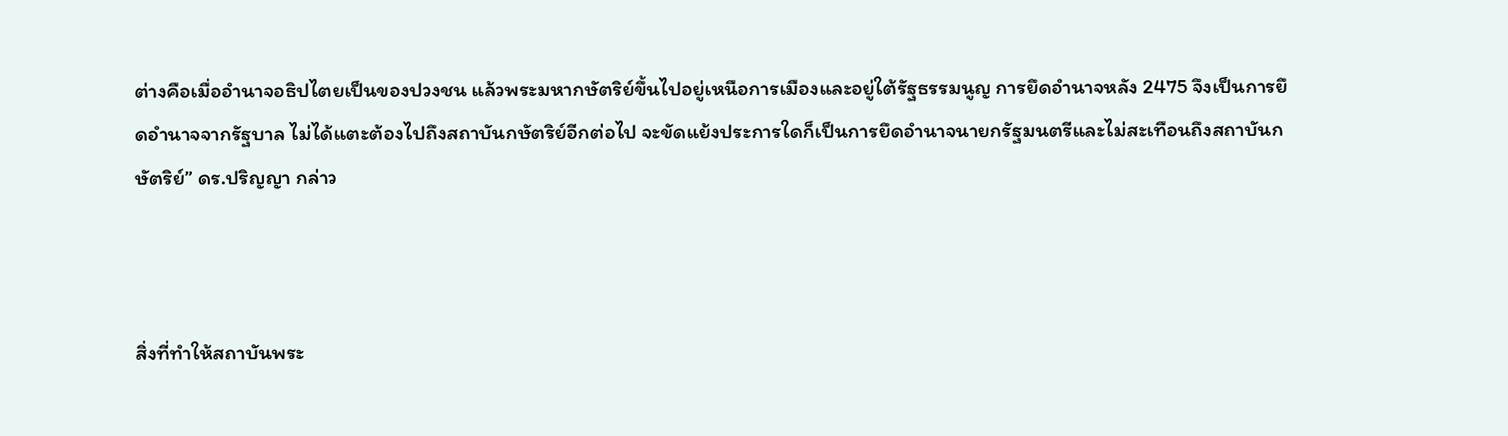ต่างคือเมื่ออำนาจอธิปไตยเป็นของปวงชน แล้วพระมหากษัตริย์ขึ้นไปอยู่เหนือการเมืองและอยู่ใต้รัฐธรรมนูญ การยึดอำนาจหลัง 2475 จึงเป็นการยึดอำนาจจากรัฐบาล ไม่ได้แตะต้องไปถึงสถาบันกษัตริย์อีกต่อไป จะขัดแย้งประการใดก็เป็นการยึดอำนาจนายกรัฐมนตรีและไม่สะเทือนถึงสถาบันกษัตริย์” ดร.ปริญญา กล่าว



สิ่งที่ทำให้สถาบันพระ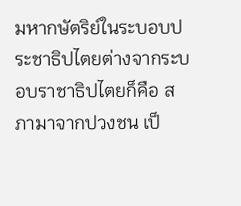มหากษัตริย์ในระบอบประชาธิปไตยต่างจากระบอบราชาธิปไตยก็คือ สภามาจากปวงชน เป็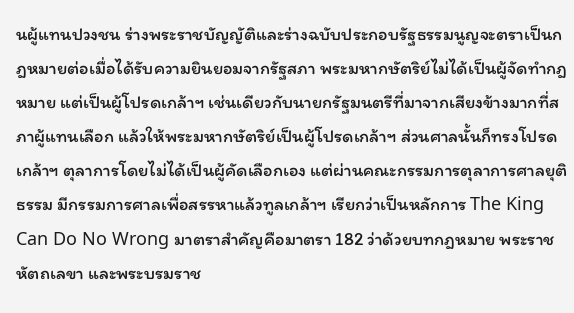นผู้แทนปวงชน ร่างพระราชบัญญัติและร่างฉบับประกอบรัฐธรรมนูญจะตราเป็นกฎหมายต่อเมื่อได้รับความยินยอมจากรัฐสภา พระมหากษัตริย์ไม่ได้เป็นผู้จัดทำกฎหมาย แต่เป็นผู้โปรดเกล้าฯ เช่นเดียวกับนายกรัฐมนตรีที่มาจากเสียงข้างมากที่สภาผู้แทนเลือก แล้วให้พระมหากษัตริย์เป็นผู้โปรดเกล้าฯ ส่วนศาลนั้นก็ทรงโปรดเกล้าฯ ตุลาการโดยไม่ได้เป็นผู้คัดเลือกเอง แต่ผ่านคณะกรรมการตุลาการศาลยุติธรรม มีกรรมการศาลเพื่อสรรหาแล้วทูลเกล้าฯ เรียกว่าเป็นหลักการ The King Can Do No Wrong มาตราสำคัญคือมาตรา 182 ว่าด้วยบทกฎหมาย พระราชหัตถเลขา และพระบรมราช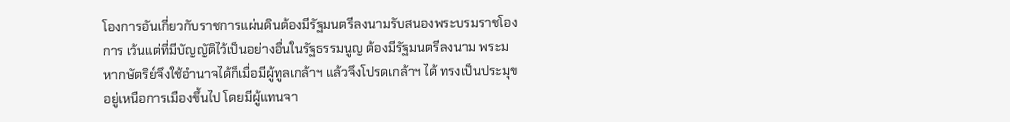โองการอันเกี่ยวกับราชการแผ่นดินต้องมีรัฐมนตรีลงนามรับสนองพระบรมราชโองการ เว้นแต่ที่มีบัญญัติไว้เป็นอย่างอื่นในรัฐธรรมนูญ ต้องมีรัฐมนตรีลงนาม พระมหากษัตริย์จึงใช้อำนาจได้ก็เมื่อมีผู้ทูลเกล้าฯ แล้วจึงโปรดเกล้าฯ ได้ ทรงเป็นประมุขอยู่เหนือการเมืองขึ้นไป โดยมีผู้แทนจา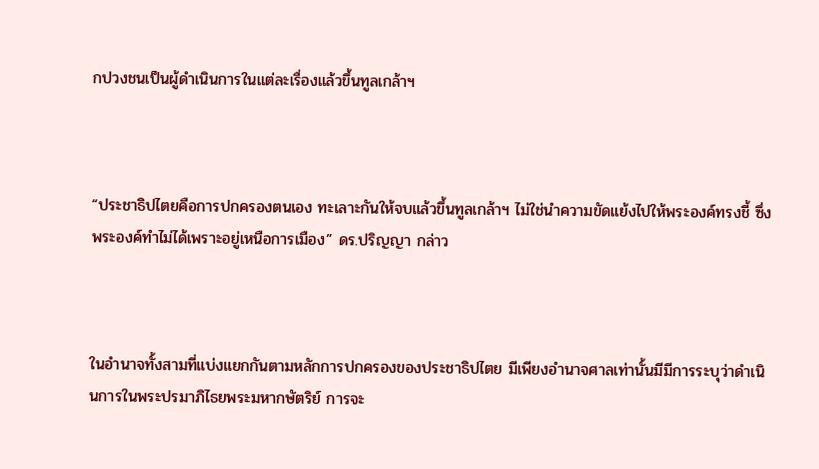กปวงชนเป็นผู้ดำเนินการในแต่ละเรื่องแล้วขึ้นทูลเกล้าฯ



“ประชาธิปไตยคือการปกครองตนเอง ทะเลาะกันให้จบแล้วขึ้นทูลเกล้าฯ ไม่ใช่นำความขัดแย้งไปให้พระองค์ทรงชี้ ซึ่งพระองค์ทำไม่ได้เพราะอยู่เหนือการเมือง” ดร.ปริญญา กล่าว



ในอำนาจทั้งสามที่แบ่งแยกกันตามหลักการปกครองของประชาธิปไตย มีเพียงอำนาจศาลเท่านั้นมีมีการระบุว่าดำเนินการในพระปรมาภิไธยพระมหากษัตริย์ การจะ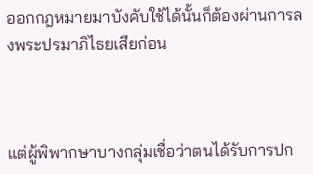ออกกฎหมายมาบังคับใช้ได้นั้นก็ต้องผ่านการลงพระปรมาภิไธยเสียก่อน



แต่ผู้พิพากษาบางกลุ่มเชื่อว่าตนได้รับการปก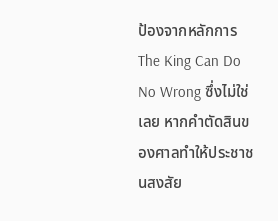ป้องจากหลักการ The King Can Do No Wrong ซึ่งไม่ใช่เลย หากคำตัดสินของศาลทำให้ประชาชนสงสัย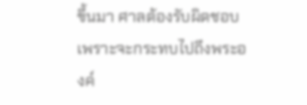ขึ้นมา ศาลต้องรับผิดชอบ เพราะจะกระทบไปถึงพระองค์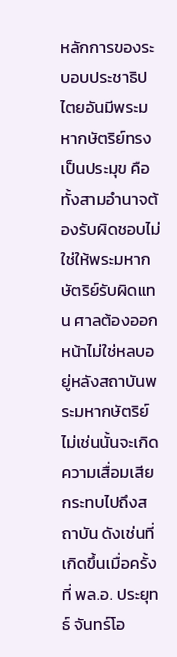หลักการของระบอบประชาธิปไตยอันมีพระมหากษัตริย์ทรงเป็นประมุข คือทั้งสามอำนาจต้องรับผิดชอบไม่ใช่ให้พระมหากษัตริย์รับผิดแทน ศาลต้องออกหน้าไม่ใช่หลบอยู่หลังสถาบันพระมหากษัตริย์ ไม่เช่นนั้นจะเกิดความเสื่อมเสียกระทบไปถึงสถาบัน ดังเช่นที่เกิดขึ้นเมื่อครั้งที่ พล.อ. ประยุทธ์ จันทร์โอ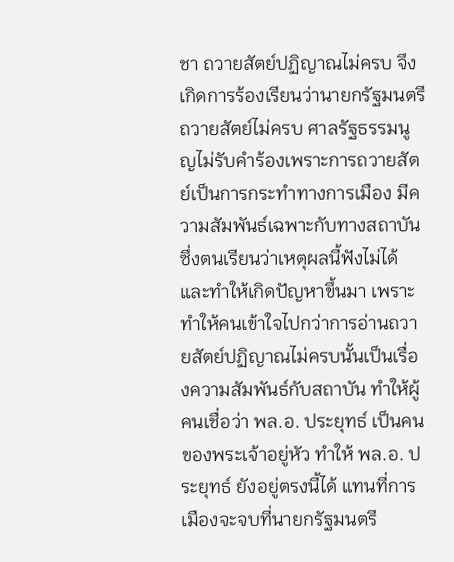ชา ถวายสัตย์ปฏิญาณไม่ครบ จึงเกิดการร้องเรียนว่านายกรัฐมนตรีถวายสัตย์ไม่ครบ ศาลรัฐธรรมนูญไม่รับคำร้องเพราะการถวายสัตย์เป็นการกระทำทางการเมือง มีความสัมพันธ์เฉพาะกับทางสถาบัน ซึ่งตนเรียนว่าเหตุผลนี้ฟังไม่ได้และทำให้เกิดปัญหาขึ้นมา เพราะทำให้คนเข้าใจไปกว่าการอ่านถวายสัตย์ปฏิญาณไม่ครบนั้นเป็นเรื่องความสัมพันธ์กับสถาบัน ทำให้ผู้คนเชื่อว่า พล.อ. ประยุทธ์ เป็นคนของพระเจ้าอยู่หัว ทำให้ พล.อ. ประยุทธ์ ยังอยู่ตรงนี้ได้ แทนที่การเมืองจะจบที่นายกรัฐมนตรี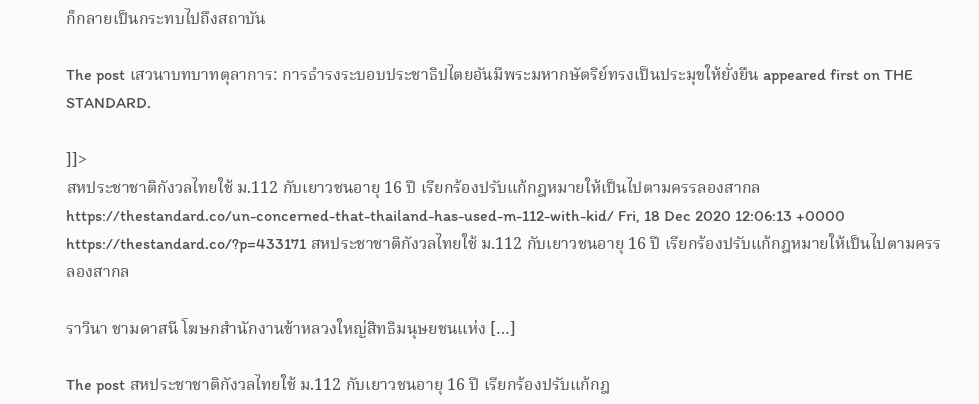ก็กลายเป็นกระทบไปถึงสถาบัน

The post เสวนาบทบาทตุลาการ: การธำรงระบอบประชาธิปไตยอันมีพระมหากษัตริย์ทรงเป็นประมุขให้ยั่งยืน appeared first on THE STANDARD.

]]>
สหประชาชาติกังวลไทยใช้ ม.112 กับเยาวชนอายุ 16 ปี เรียกร้องปรับแก้กฎหมายให้เป็นไปตามครรลองสากล https://thestandard.co/un-concerned-that-thailand-has-used-m-112-with-kid/ Fri, 18 Dec 2020 12:06:13 +0000 https://thestandard.co/?p=433171 สหประชาชาติกังวลไทยใช้ ม.112 กับเยาวชนอายุ 16 ปี เรียกร้องปรับแก้กฎหมายให้เป็นไปตามครรลองสากล

ราวินา ชามดาสนี โฆษกสำนักงานข้าหลวงใหญ่สิทธิมนุษยชนแห่ง […]

The post สหประชาชาติกังวลไทยใช้ ม.112 กับเยาวชนอายุ 16 ปี เรียกร้องปรับแก้กฎ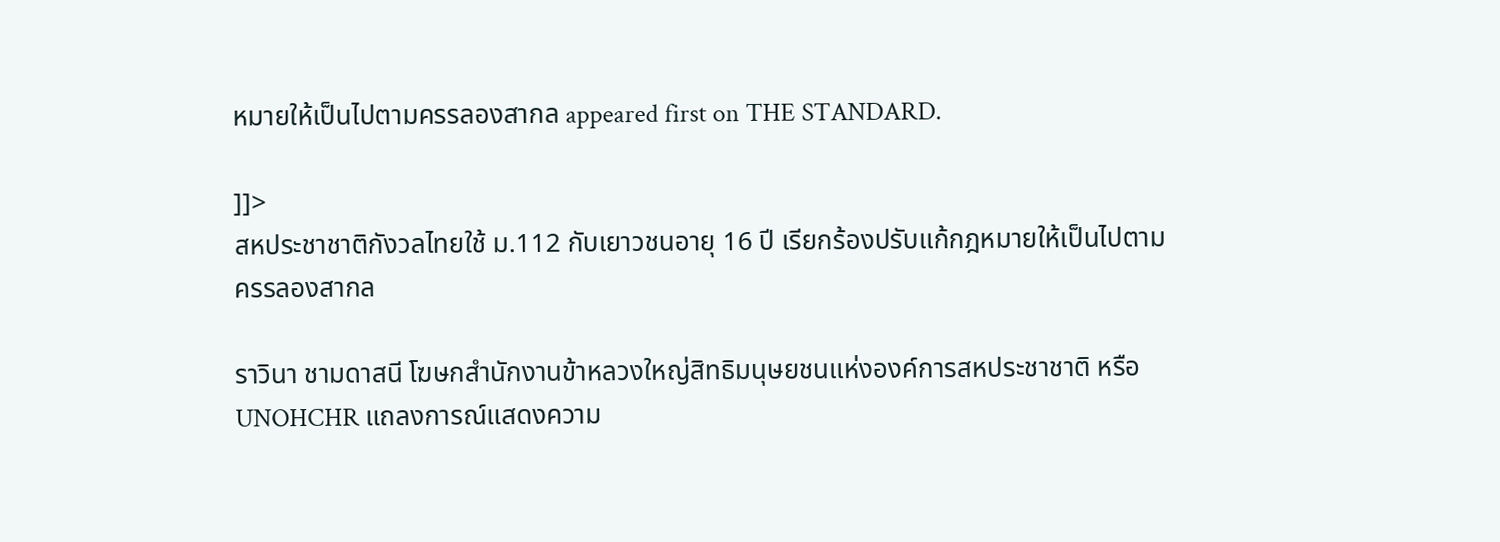หมายให้เป็นไปตามครรลองสากล appeared first on THE STANDARD.

]]>
สหประชาชาติกังวลไทยใช้ ม.112 กับเยาวชนอายุ 16 ปี เรียกร้องปรับแก้กฎหมายให้เป็นไปตามครรลองสากล

ราวินา ชามดาสนี โฆษกสำนักงานข้าหลวงใหญ่สิทธิมนุษยชนแห่งองค์การสหประชาชาติ หรือ UNOHCHR แถลงการณ์แสดงความ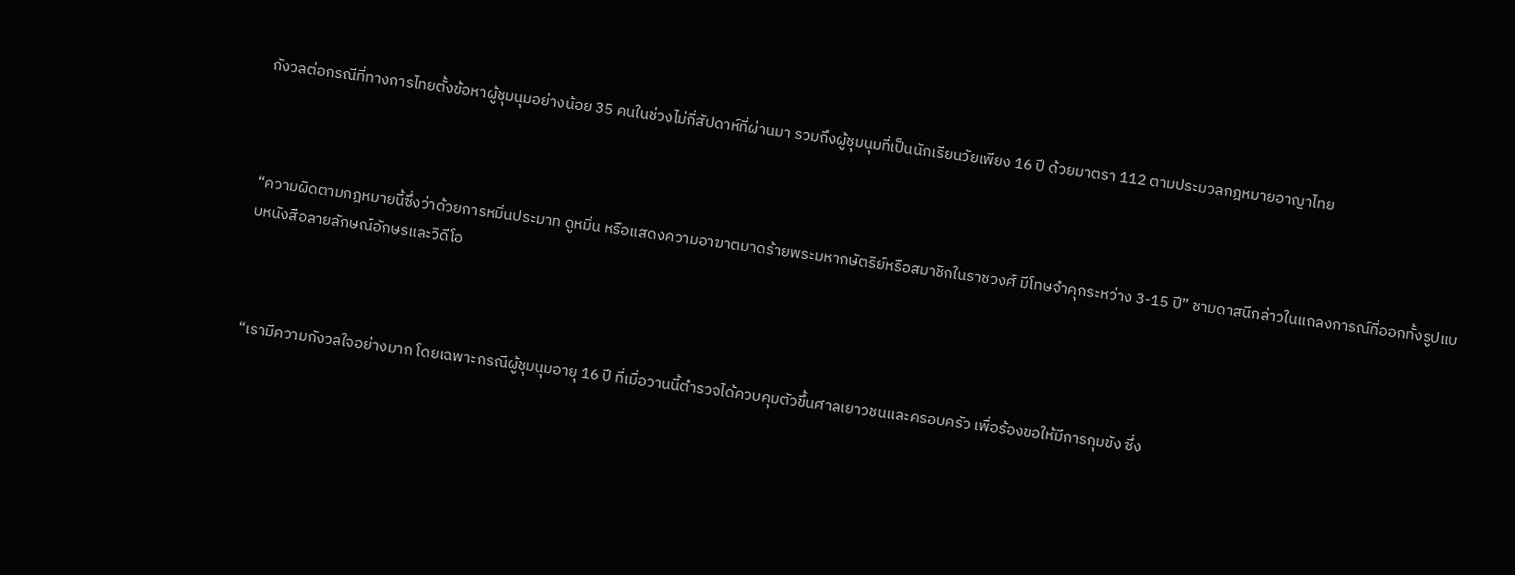กังวลต่อกรณีที่ทางการไทยตั้งข้อหาผู้ชุมนุมอย่างน้อย 35 คนในช่วงไม่กี่สัปดาห์ที่ผ่านมา รวมถึงผู้ชุมนุมที่เป็นนักเรียนวัยเพียง 16 ปี ด้วยมาตรา 112 ตามประมวลกฎหมายอาญาไทย



“ความผิดตามกฎหมายนี้ซึ่งว่าด้วยการหมิ่นประมาท ดูหมิ่น หรือแสดงความอาฆาตมาดร้ายพระมหากษัตริย์หรือสมาชิกในราชวงศ์ มีโทษจำคุกระหว่าง 3-15 ปี” ชามดาสนีกล่าวในแถลงการณ์ที่ออกทั้งรูปแบบหนังสือลายลักษณ์อักษรและวิดีโอ



“เรามีความกังวลใจอย่างมาก โดยเฉพาะกรณีผู้ชุมนุมอายุ 16 ปี ที่เมื่อวานนี้ตำรวจได้ควบคุมตัวขึ้นศาลเยาวชนและครอบครัว เพื่อร้องขอให้มีการกุมขัง ซึ่ง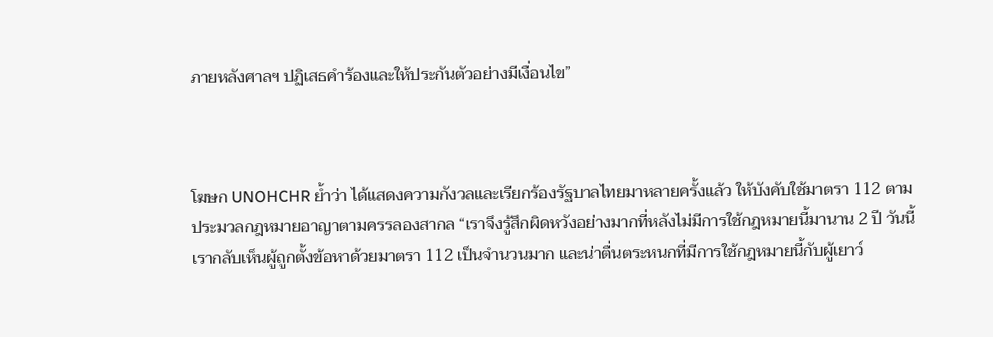ภายหลังศาลฯ ปฏิเสธคำร้องและให้ประกันตัวอย่างมีเงื่อนไข”



โฆษก UNOHCHR ย้ำว่า ได้แสดงความกังวลและเรียกร้องรัฐบาลไทยมาหลายครั้งแล้ว ให้บังคับใช้มาตรา 112 ตามประมวลกฎหมายอาญาตามครรลองสากล “เราจึงรู้สึกผิดหวังอย่างมากที่หลังไม่มีการใช้กฎหมายนี้มานาน 2 ปี วันนี้เรากลับเห็นผู้ถูกตั้งข้อหาด้วยมาตรา 112 เป็นจำนวนมาก และน่าตื่นตระหนกที่มีการใช้กฎหมายนี้กับผู้เยาว์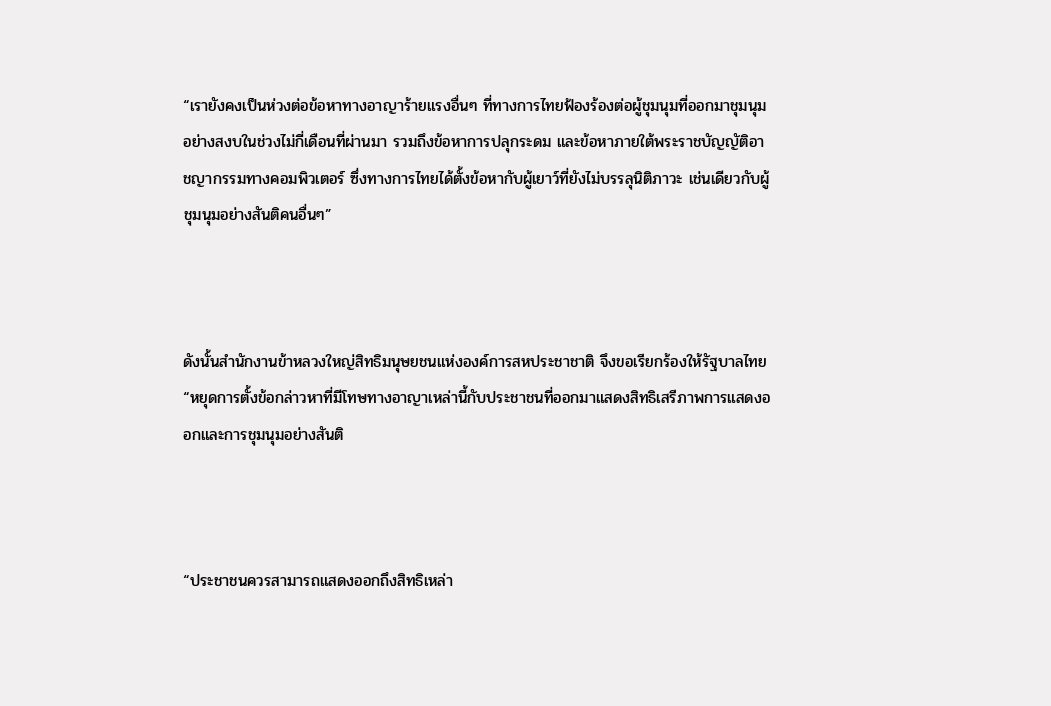“เรายังคงเป็นห่วงต่อข้อหาทางอาญาร้ายแรงอื่นๆ ที่ทางการไทยฟ้องร้องต่อผู้ชุมนุมที่ออกมาชุมนุมอย่างสงบในช่วงไม่กี่เดือนที่ผ่านมา รวมถึงข้อหาการปลุกระดม และข้อหาภายใต้พระราชบัญญัติอาชญากรรมทางคอมพิวเตอร์ ซึ่งทางการไทยได้ตั้งข้อหากับผู้เยาว์ที่ยังไม่บรรลุนิติภาวะ เช่นเดียวกับผู้ชุมนุมอย่างสันติคนอื่นๆ”



ดังนั้นสำนักงานข้าหลวงใหญ่สิทธิมนุษยชนแห่งองค์การสหประชาชาติ จึงขอเรียกร้องให้รัฐบาลไทย “หยุดการตั้งข้อกล่าวหาที่มีโทษทางอาญาเหล่านี้กับประชาชนที่ออกมาแสดงสิทธิเสรีภาพการแสดงออกและการชุมนุมอย่างสันติ



“ประชาชนควรสามารถแสดงออกถึงสิทธิเหล่า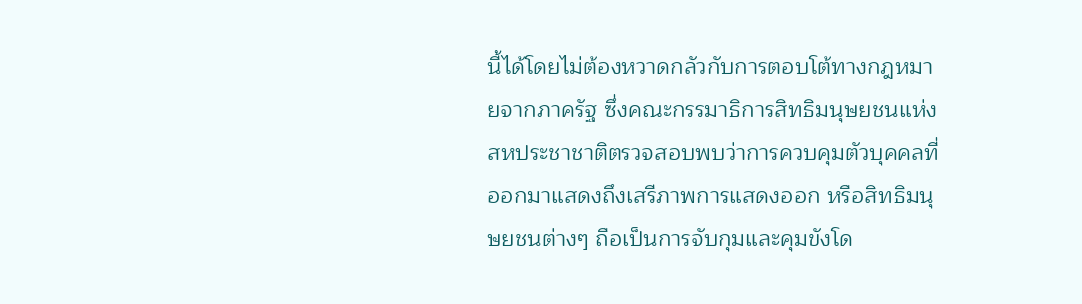นี้ได้โดยไม่ต้องหวาดกลัวกับการตอบโต้ทางกฎหมายจากภาครัฐ ซึ่งคณะกรรมาธิการสิทธิมนุษยชนแห่งสหประชาชาติตรวจสอบพบว่าการควบคุมตัวบุคคลที่ออกมาแสดงถึงเสรีภาพการแสดงออก หรือสิทธิมนุษยชนต่างๆ ถือเป็นการจับกุมและคุมขังโด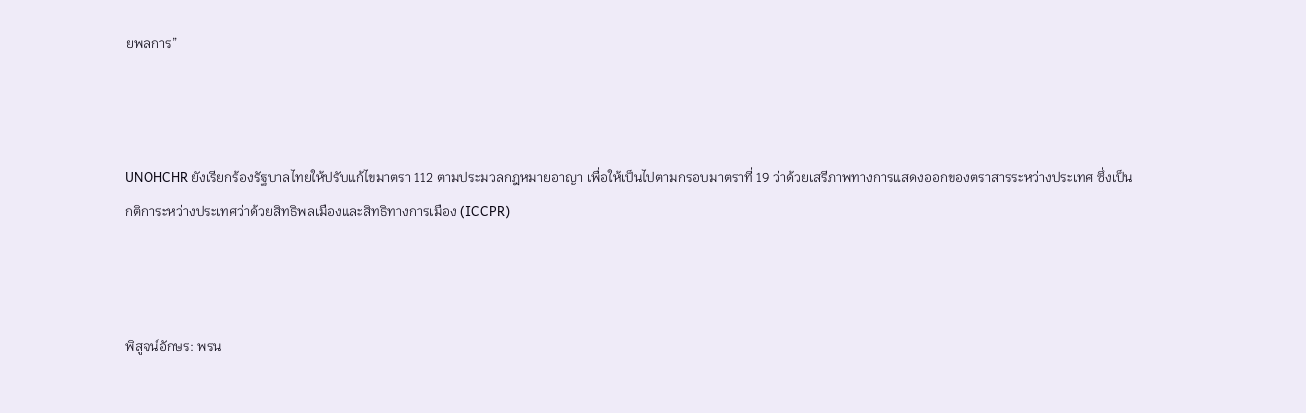ยพลการ”



UNOHCHR ยังเรียกร้องรัฐบาลไทยให้ปรับแก้ไขมาตรา 112 ตามประมวลกฎหมายอาญา เพื่อให้เป็นไปตามกรอบมาตราที่ 19 ว่าด้วยเสรีภาพทางการแสดงออกของตราสารระหว่างประเทศ ซึ่งเป็นกติการะหว่างประเทศว่าด้วยสิทธิพลเมืองและสิทธิทางการเมือง (ICCPR)



พิสูจน์อักษร: พรน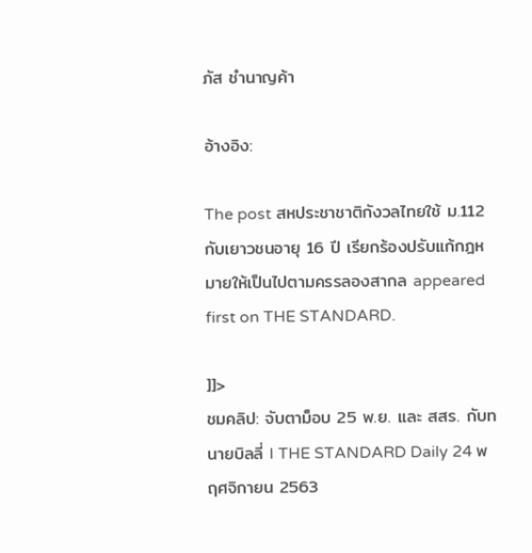ภัส ชำนาญค้า

อ้างอิง:

The post สหประชาชาติกังวลไทยใช้ ม.112 กับเยาวชนอายุ 16 ปี เรียกร้องปรับแก้กฎหมายให้เป็นไปตามครรลองสากล appeared first on THE STANDARD.

]]>
ชมคลิป: จับตาม็อบ 25 พ.ย. และ สสร. กับทนายบิลลี่ I THE STANDARD Daily 24 พฤศจิกายน 2563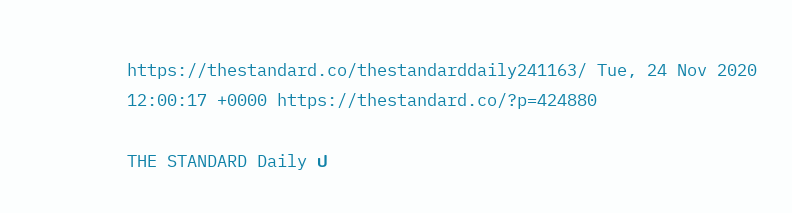https://thestandard.co/thestandarddaily241163/ Tue, 24 Nov 2020 12:00:17 +0000 https://thestandard.co/?p=424880

THE STANDARD Daily ป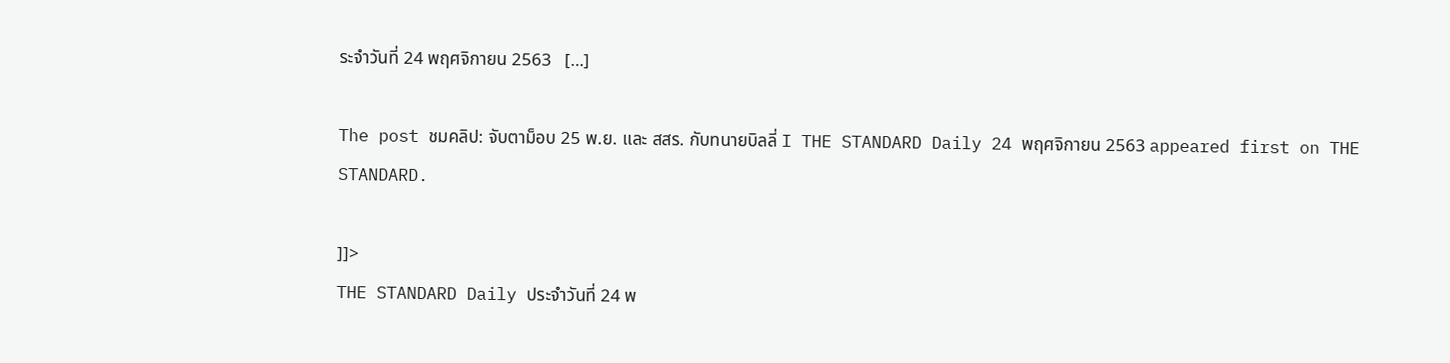ระจำวันที่ 24 พฤศจิกายน 2563   […]

The post ชมคลิป: จับตาม็อบ 25 พ.ย. และ สสร. กับทนายบิลลี่ I THE STANDARD Daily 24 พฤศจิกายน 2563 appeared first on THE STANDARD.

]]>
THE STANDARD Daily ประจำวันที่ 24 พ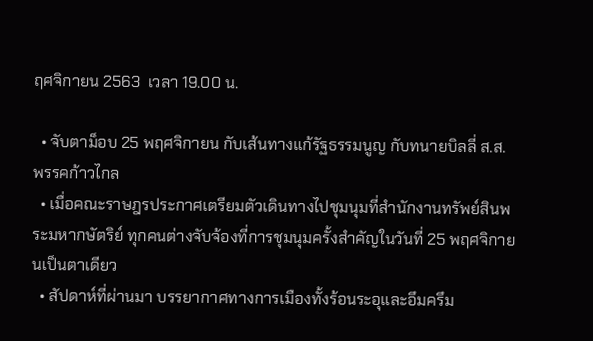ฤศจิกายน 2563  เวลา 19.00 น.

  • จับตาม็อบ 25 พฤศจิกายน กับเส้นทางแก้รัฐธรรมนูญ กับทนายบิลลี่ ส.ส. พรรคก้าวไกล
  • เมื่อคณะราษฎรประกาศเตรียมตัวเดินทางไปชุมนุมที่สำนักงานทรัพย์สินพระมหากษัตริย์ ทุกคนต่างจับจ้องที่การชุมนุมครั้งสำคัญในวันที่ 25 พฤศจิกายนเป็นตาเดียว
  • สัปดาห์ที่ผ่านมา บรรยากาศทางการเมืองทั้งร้อนระอุและอึมครึม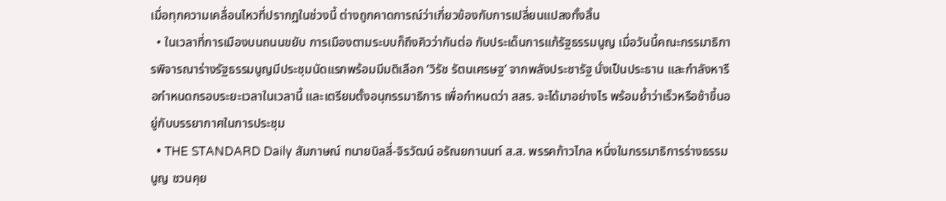เมื่อทุกความเคลื่อนไหวที่ปรากฏในช่วงนี้ ต่างถูกคาดการณ์ว่าเกี่ยวข้องกับการเปลี่ยนแปลงทั้งสิ้น
  • ในเวลาที่การเมืองบนถนนขยับ การเมืองตามระบบก็ถึงคิวว่ากันต่อ กับประเด็นการแก้รัฐธรรมนูญ เมื่อวันนี้คณะกรรมาธิการพิจารณาร่างรัฐธรรมนูญมีประชุมนัดแรกพร้อมมีมติเลือก ‘วิรัช รัตนเศรษฐ’ จากพลังประชารัฐ นั่งเป็นประธาน และกำลังหารือกำหนดกรอบระยะเวลาในเวลานี้ และเตรียมตั้งอนุกรรมาธิการ เพื่อกำหนดว่า สสร. จะได้มาอย่างไร พร้อมย้ำว่าเร็วหรือช้าขึ้นอยู่กับบรรยากาศในการประชุม
  • THE STANDARD Daily สัมภาษณ์ ทนายบิลลี่-จิรวัฒน์ อรัณยกานนท์ ส.ส. พรรคก้าวไกล หนึ่งในกรรมาธิการร่างธรรมนูญ ชวนคุย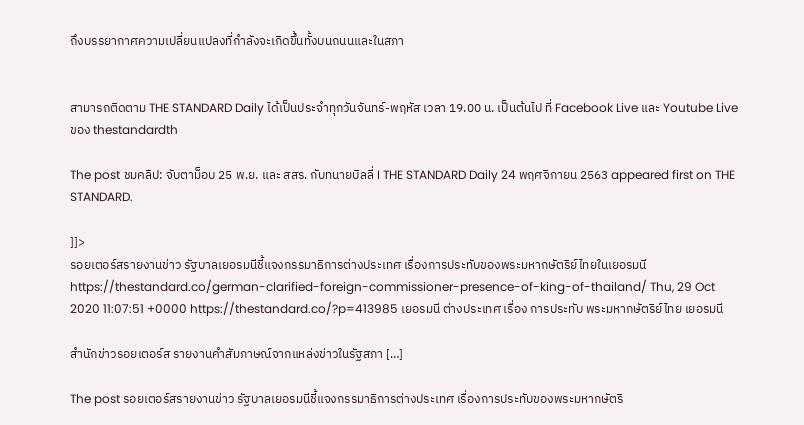ถึงบรรยากาศความเปลี่ยนแปลงที่กำลังจะเกิดขึ้นทั้งบนถนนและในสภา


สามารถติดตาม THE STANDARD Daily ได้เป็นประจำทุกวันจันทร์-พฤหัส เวลา 19.00 น. เป็นต้นไป ที่ Facebook Live และ Youtube Live ของ thestandardth

The post ชมคลิป: จับตาม็อบ 25 พ.ย. และ สสร. กับทนายบิลลี่ I THE STANDARD Daily 24 พฤศจิกายน 2563 appeared first on THE STANDARD.

]]>
รอยเตอร์สรายงานข่าว รัฐบาลเยอรมนีชี้แจงกรรมาธิการต่างประเทศ เรื่องการประทับของพระมหากษัตริย์ไทยในเยอรมนี https://thestandard.co/german-clarified-foreign-commissioner-presence-of-king-of-thailand/ Thu, 29 Oct 2020 11:07:51 +0000 https://thestandard.co/?p=413985 เยอรมนี ต่างประเทศ เรื่อง การประทับ พระมหากษัตริย์ไทย เยอรมนี

สำนักข่าวรอยเตอร์ส รายงานคำสัมภาษณ์จากแหล่งข่าวในรัฐสภา […]

The post รอยเตอร์สรายงานข่าว รัฐบาลเยอรมนีชี้แจงกรรมาธิการต่างประเทศ เรื่องการประทับของพระมหากษัตริ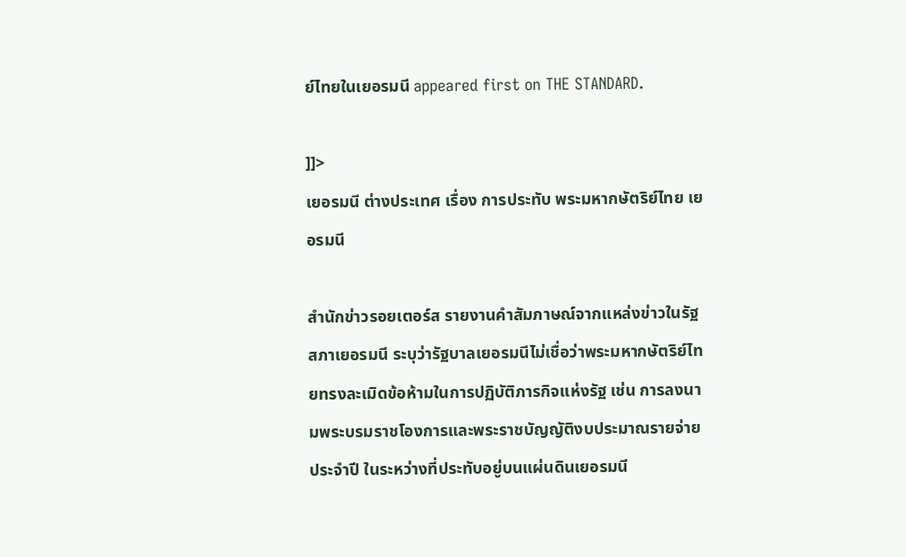ย์ไทยในเยอรมนี appeared first on THE STANDARD.

]]>
เยอรมนี ต่างประเทศ เรื่อง การประทับ พระมหากษัตริย์ไทย เยอรมนี

สำนักข่าวรอยเตอร์ส รายงานคำสัมภาษณ์จากแหล่งข่าวในรัฐสภาเยอรมนี ระบุว่ารัฐบาลเยอรมนีไม่เชื่อว่าพระมหากษัตริย์ไทยทรงละเมิดข้อห้ามในการปฏิบัติภารกิจแห่งรัฐ เช่น การลงนามพระบรมราชโองการและพระราชบัญญัติงบประมาณรายจ่ายประจำปี ในระหว่างที่ประทับอยู่บนแผ่นดินเยอรมนี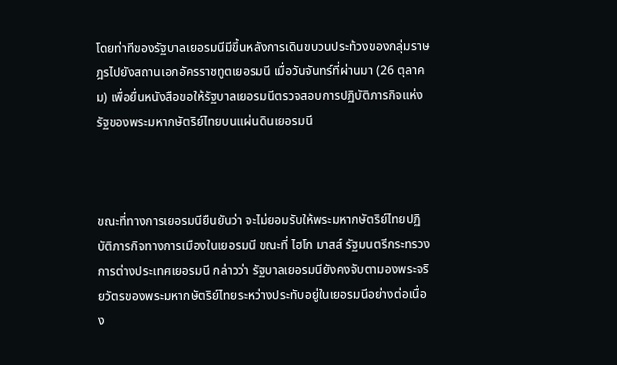โดยท่าทีของรัฐบาลเยอรมนีมีขึ้นหลังการเดินขบวนประท้วงของกลุ่มราษฎรไปยังสถานเอกอัครราชทูตเยอรมนี เมื่อวันจันทร์ที่ผ่านมา (26 ตุลาคม) เพื่อยื่นหนังสือขอให้รัฐบาลเยอรมนีตรวจสอบการปฏิบัติภารกิจแห่งรัฐของพระมหากษัตริย์ไทยบนแผ่นดินเยอรมนี



ขณะที่ทางการเยอรมนียืนยันว่า จะไม่ยอมรับให้พระมหากษัตริย์ไทยปฏิบัติภารกิจทางการเมืองในเยอรมนี ขณะที่ ไฮโก มาสส์ รัฐมนตรีกระทรวงการต่างประเทศเยอรมนี กล่าวว่า รัฐบาลเยอรมนียังคงจับตามองพระจริยวัตรของพระมหากษัตริย์ไทยระหว่างประทับอยู่ในเยอรมนีอย่างต่อเนื่อง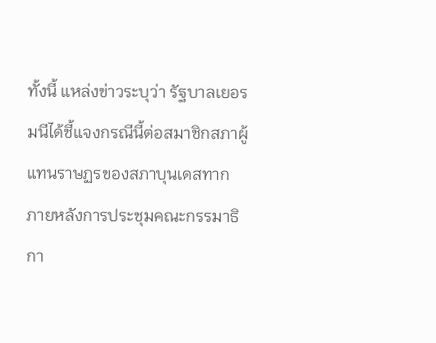ทั้งนี้ แหล่งข่าวระบุว่า รัฐบาลเยอรมนีได้ชี้แจงกรณีนี้ต่อสมาชิกสภาผู้แทนราษฏรของสภาบุนเดสทาก ภายหลังการประชุมคณะกรรมาธิกา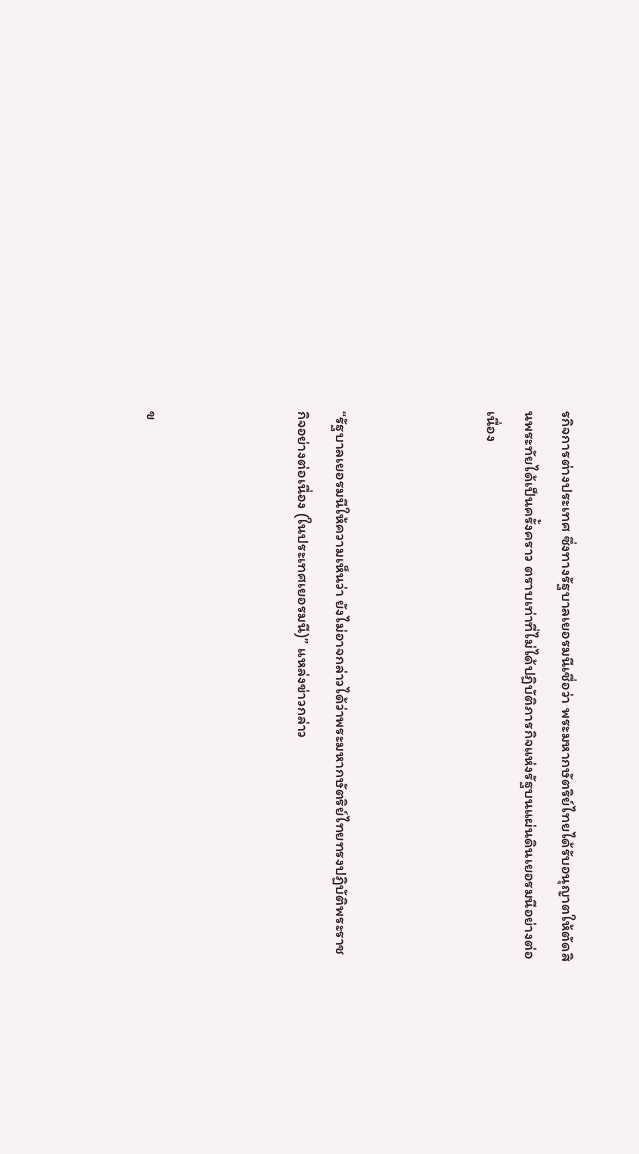รกิจการต่างประเทศ ซึ่งทางรัฐบาลเยอรมนีเชื่อว่า พระมหากษัตริย์ไทยได้รับอนุญาตให้ตัดสินพระทัยได้เป็นครั้งคราว ตราบเท่าที่ไม่ได้ปฏิบัติภารกิจแห่งรัฐบนแผ่นดินเยอรมนีอย่างต่อเนื่อง



“รัฐบาลเยอรมนีให้ความเห็นว่า ยังไม่อาจกล่าวได้ว่าพระมหากษัตริย์ไทยทรงปฏิบัติพระราชกิจอย่างต่อเนื่อง (ในประเทศเยอรมนี)” แหล่งข่าวกล่าว



ข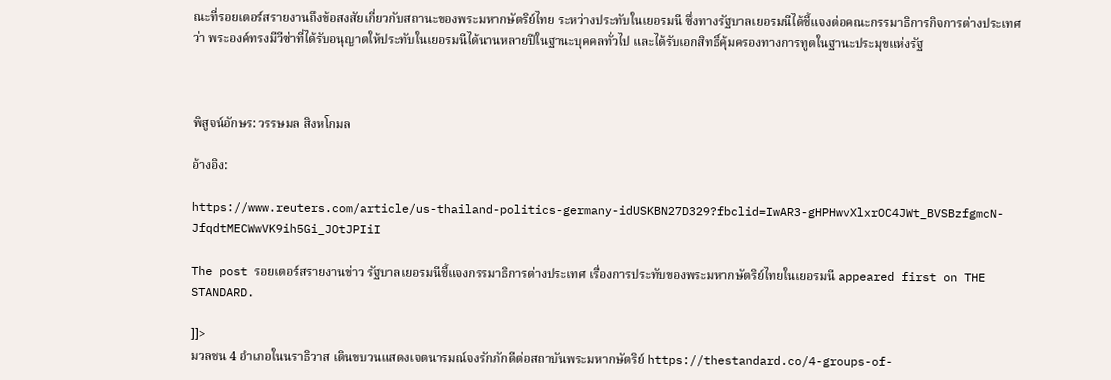ณะที่รอยเตอร์สรายงานถึงข้อสงสัยเกี่ยวกับสถานะของพระมหากษัตริย์ไทย ระหว่างประทับในเยอรมนี ซึ่งทางรัฐบาลเยอรมนีได้ชี้แจงต่อคณะกรรมาธิการกิจการต่างประเทศว่า พระองค์ทรงมีวีซ่าที่ได้รับอนุญาตให้ประทับในเยอรมนีได้นานหลายปีในฐานะบุคคลทั่วไป และได้รับเอกสิทธิ์คุ้มครองทางการทูตในฐานะประมุขแห่งรัฐ



พิสูจน์อักษร: วรรษมล สิงหโกมล

อ้างอิง:

https://www.reuters.com/article/us-thailand-politics-germany-idUSKBN27D329?fbclid=IwAR3-gHPHwvXlxrOC4JWt_BVSBzfgmcN-JfqdtMECWwVK9ih5Gi_JOtJPIiI

The post รอยเตอร์สรายงานข่าว รัฐบาลเยอรมนีชี้แจงกรรมาธิการต่างประเทศ เรื่องการประทับของพระมหากษัตริย์ไทยในเยอรมนี appeared first on THE STANDARD.

]]>
มวลชน 4 อำเภอในนราธิวาส เดินขบวนแสดงเจตนารมณ์จงรักภักดีต่อสถาบันพระมหากษัตริย์ https://thestandard.co/4-groups-of-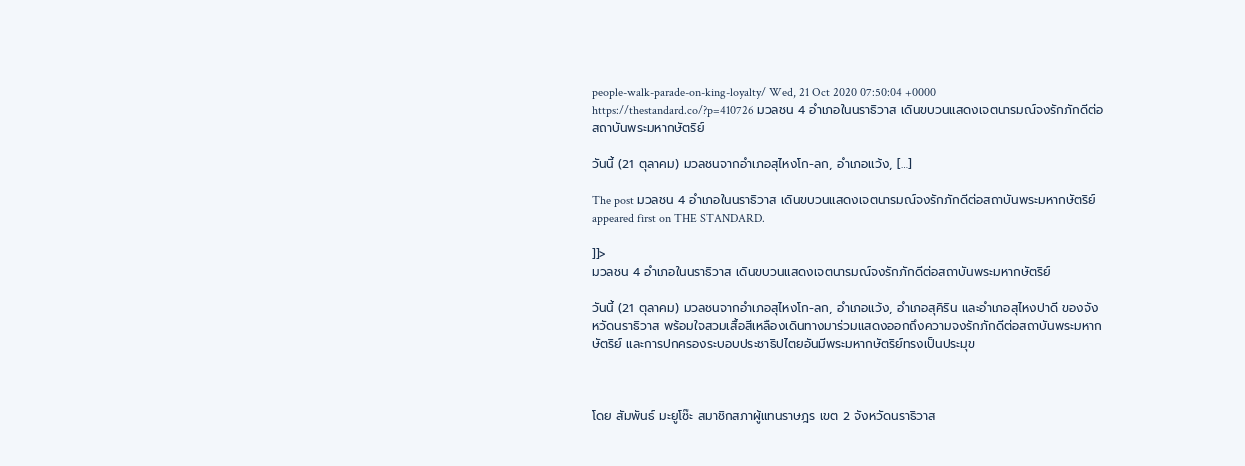people-walk-parade-on-king-loyalty/ Wed, 21 Oct 2020 07:50:04 +0000 https://thestandard.co/?p=410726 มวลชน 4 อำเภอในนราธิวาส เดินขบวนแสดงเจตนารมณ์จงรักภักดีต่อสถาบันพระมหากษัตริย์

วันนี้ (21 ตุลาคม) มวลชนจากอำเภอสุไหงโก-ลก, อำเภอแว้ง, […]

The post มวลชน 4 อำเภอในนราธิวาส เดินขบวนแสดงเจตนารมณ์จงรักภักดีต่อสถาบันพระมหากษัตริย์ appeared first on THE STANDARD.

]]>
มวลชน 4 อำเภอในนราธิวาส เดินขบวนแสดงเจตนารมณ์จงรักภักดีต่อสถาบันพระมหากษัตริย์

วันนี้ (21 ตุลาคม) มวลชนจากอำเภอสุไหงโก-ลก, อำเภอแว้ง, อำเภอสุคิริน และอำเภอสุไหงปาดี ของจังหวัดนราธิวาส พร้อมใจสวมเสื้อสีเหลืองเดินทางมาร่วมแสดงออกถึงความจงรักภักดีต่อสถาบันพระมหากษัตริย์ และการปกครองระบอบประชาธิปไตยอันมีพระมหากษัตริย์ทรงเป็นประมุข



โดย สัมพันธ์ มะยูโซ๊ะ สมาชิกสภาผู้แทนราษฎร เขต 2 จังหวัดนราธิวาส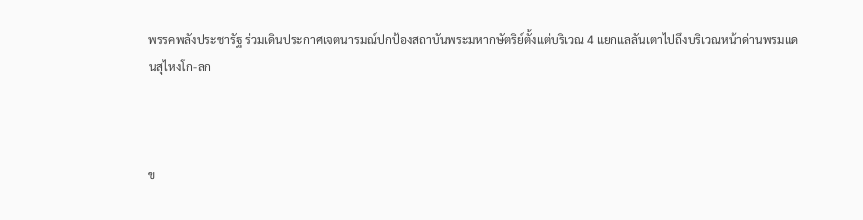พรรคพลังประชารัฐ ร่วมเดินประกาศเจตนารมณ์ปกป้องสถาบันพระมหากษัตริย์ตั้งแต่บริเวณ 4 แยกแลลันเตาไปถึงบริเวณหน้าด่านพรมแดนสุไหงโก-ลก



ข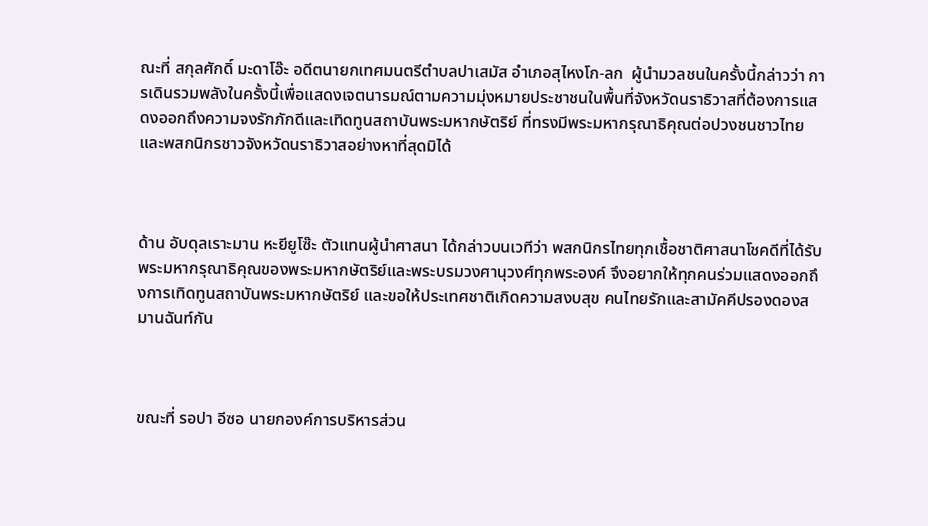ณะที่ สกุลศักดิ์ มะดาโอ๊ะ อดีตนายกเทศมนตรีตำบลปาเสมัส อำเภอสุไหงโก-ลก  ผู้นำมวลชนในครั้งนี้กล่าวว่า การเดินรวมพลังในครั้งนี้เพื่อแสดงเจตนารมณ์ตามความมุ่งหมายประชาชนในพื้นที่จังหวัดนราธิวาสที่ต้องการแสดงออกถึงความจงรักภักดีและเทิดทูนสถาบันพระมหากษัตริย์ ที่ทรงมีพระมหากรุณาธิคุณต่อปวงชนชาวไทยและพสกนิกรชาวจังหวัดนราธิวาสอย่างหาที่สุดมิได้



ด้าน อับดุลเราะมาน หะยียูโซ๊ะ ตัวแทนผู้นำศาสนา ได้กล่าวบนเวทีว่า พสกนิกรไทยทุกเชื้อชาติศาสนาโชคดีที่ได้รับพระมหากรุณาธิคุณของพระมหากษัตริย์และพระบรมวงศานุวงศ์ทุกพระองค์ จึงอยากให้ทุกคนร่วมแสดงออกถึงการเทิดทูนสถาบันพระมหากษัตริย์ และขอให้ประเทศชาติเกิดความสงบสุข คนไทยรักและสามัคคีปรองดองสมานฉันท์กัน



ขณะที่ รอปา อีซอ นายกองค์การบริหารส่วน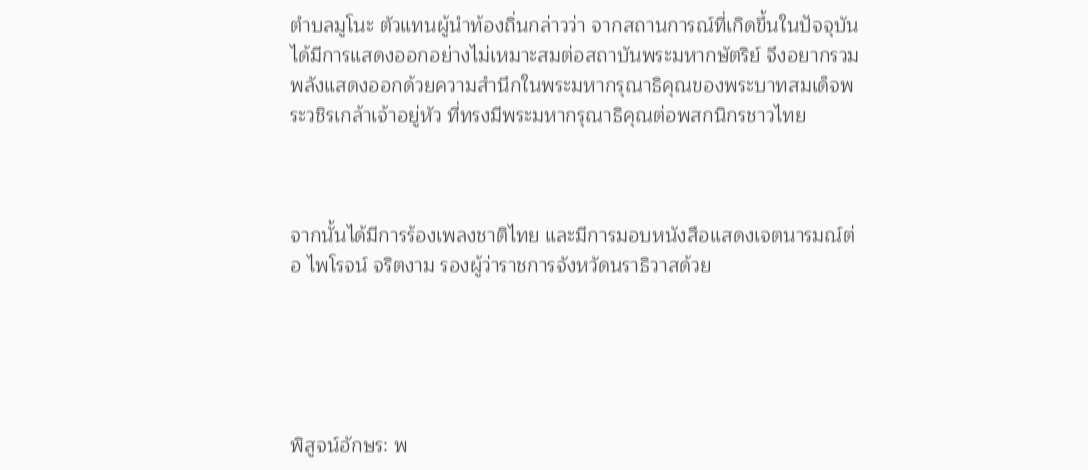ตำบลมูโนะ ตัวแทนผู้นำท้องถิ่นกล่าวว่า จากสถานการณ์ที่เกิดขึ้นในปัจจุบัน ได้มีการแสดงออกอย่างไม่เหมาะสมต่อสถาบันพระมหากษัตริย์ จึงอยากรวมพลังแสดงออกด้วยความสำนึกในพระมหากรุณาธิคุณของพระบาทสมเด็จพระวชิรเกล้าเจ้าอยู่หัว ที่ทรงมีพระมหากรุณาธิคุณต่อพสกนิกรชาวไทย



จากนั้นได้มีการร้องเพลงชาติไทย และมีการมอบหนังสือแสดงเจตนารมณ์ต่อ ไพโรจน์ จริตงาม รองผู้ว่าราชการจังหวัดนราธิวาสด้วย





พิสูจน์อักษร: พ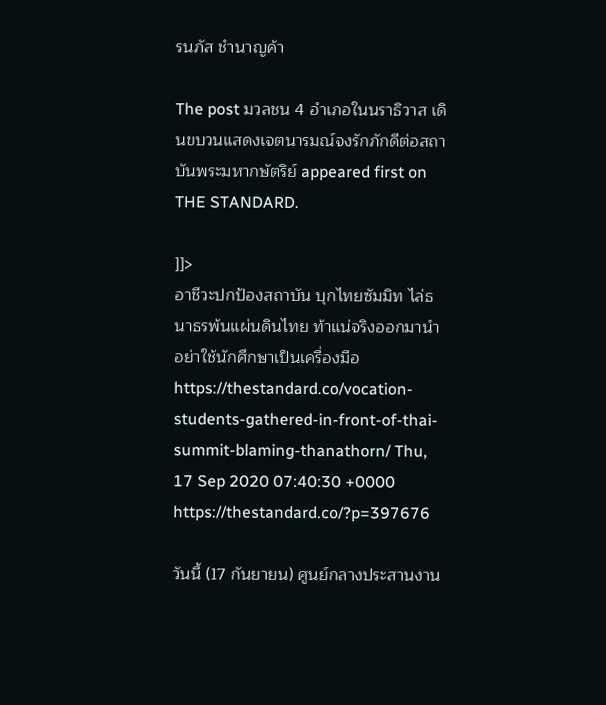รนภัส ชำนาญค้า

The post มวลชน 4 อำเภอในนราธิวาส เดินขบวนแสดงเจตนารมณ์จงรักภักดีต่อสถาบันพระมหากษัตริย์ appeared first on THE STANDARD.

]]>
อาชีวะปกป้องสถาบัน บุกไทยซัมมิท ไล่ธนาธรพ้นแผ่นดินไทย ท้าแน่จริงออกมานำ อย่าใช้นักศึกษาเป็นเครื่องมือ https://thestandard.co/vocation-students-gathered-in-front-of-thai-summit-blaming-thanathorn/ Thu, 17 Sep 2020 07:40:30 +0000 https://thestandard.co/?p=397676

วันนี้ (17 กันยายน) ศูนย์กลางประสานงาน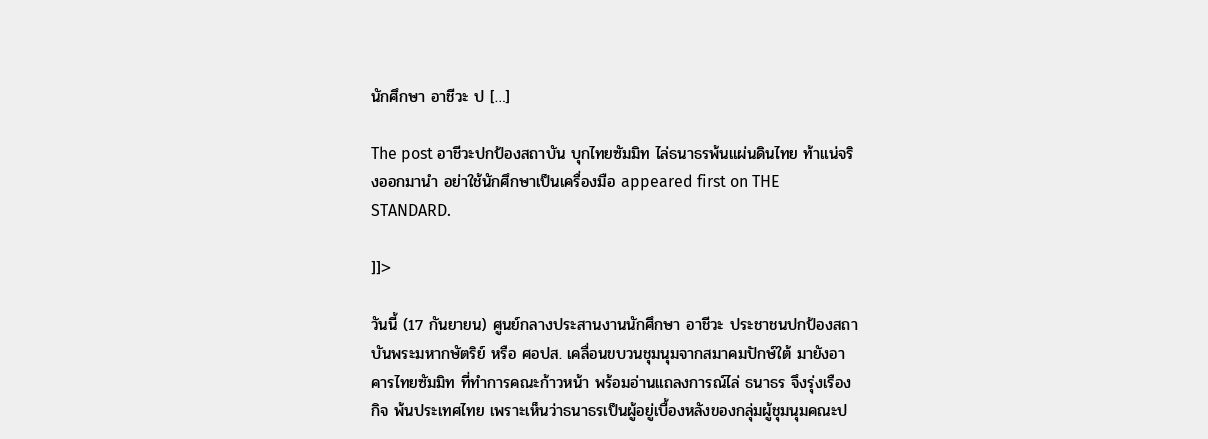นักศึกษา อาชีวะ ป […]

The post อาชีวะปกป้องสถาบัน บุกไทยซัมมิท ไล่ธนาธรพ้นแผ่นดินไทย ท้าแน่จริงออกมานำ อย่าใช้นักศึกษาเป็นเครื่องมือ appeared first on THE STANDARD.

]]>

วันนี้ (17 กันยายน) ศูนย์กลางประสานงานนักศึกษา อาชีวะ ประชาชนปกป้องสถาบันพระมหากษัตริย์ หรือ ศอปส. เคลื่อนขบวนชุมนุมจากสมาคมปักษ์ใต้ มายังอาคารไทยซัมมิท ที่ทำการคณะก้าวหน้า พร้อมอ่านแถลงการณ์ไล่ ธนาธร จึงรุ่งเรืองกิจ พ้นประเทศไทย เพราะเห็นว่าธนาธรเป็นผู้อยู่เบื้องหลังของกลุ่มผู้ชุมนุมคณะป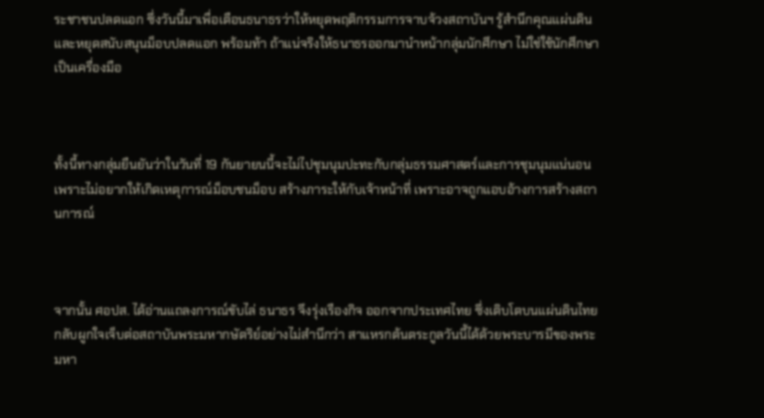ระชาชนปลดแอก ซึ่งวันนี้มาเพื่อเตือนธนาธรว่าให้หยุดพฤติกรรมการจาบจ้วงสถาบันฯ รู้สำนึกคุณแผ่นดิน และหยุดสนับสนุนม็อบปลดแอก พร้อมท้า ถ้าแน่จริงให้ธนาธรออกมานำหน้ากลุ่มนักศึกษา ไม่ใช่ใช้นักศึกษาเป็นเครื่องมือ



ทั้งนี้ทางกลุ่มยืนยันว่าในวันที่ 19 กันยายนนี้จะไม่ไปชุมนุมปะทะกับกลุ่มธรรมศาสตร์และการชุมนุมแน่นอน เพราะไม่อยากให้เกิดเหตุการณ์ม็อบชนม็อบ สร้างภาระให้กับเจ้าหน้าที่ เพราะอาจถูกแอบอ้างการสร้างสถานการณ์



จากนั้น ศอปส. ได้อ่านแถลงการณ์ขับไล่ ธนาธร จึงรุ่งเรืองกิจ ออกจากประเทศไทย ซึ่งเติบโตบนแผ่นดินไทยกลับผูกใจเจ็บต่อสถาบันพระมหากษัตริย์อย่างไม่สำนึกว่า สาแหรกต้นตระกูลวันนี้ได้ด้วยพระบารมีของพระมหา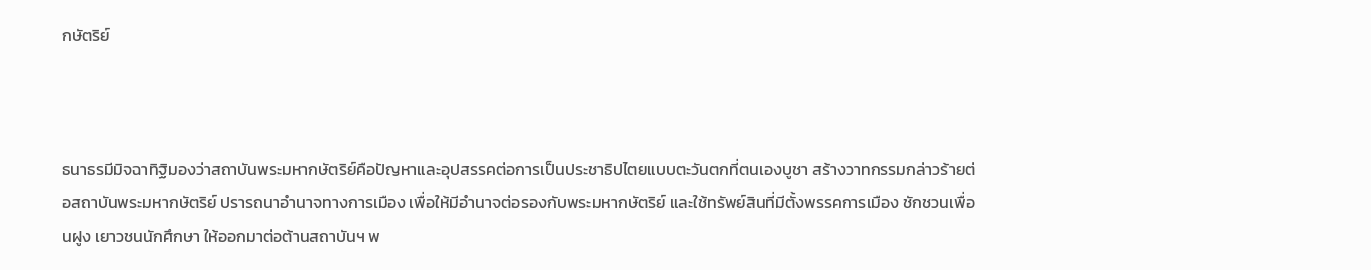กษัตริย์



ธนาธรมีมิจฉาทิฐิมองว่าสถาบันพระมหากษัตริย์คือปัญหาและอุปสรรคต่อการเป็นประชาธิปไตยแบบตะวันตกที่ตนเองบูชา สร้างวาทกรรมกล่าวร้ายต่อสถาบันพระมหากษัตริย์ ปรารถนาอำนาจทางการเมือง เพื่อให้มีอำนาจต่อรองกับพระมหากษัตริย์ และใช้ทรัพย์สินที่มีตั้งพรรคการเมือง ชักชวนเพื่อนฝูง เยาวชนนักศึกษา ให้ออกมาต่อต้านสถาบันฯ พ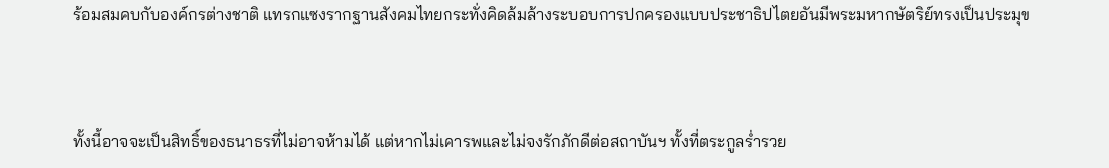ร้อมสมคบกับองค์กรต่างชาติ แทรกแซงรากฐานสังคมไทยกระทั่งคิดล้มล้างระบอบการปกครองแบบประชาธิปไตยอันมีพระมหากษัตริย์ทรงเป็นประมุข



ทั้งนี้อาจจะเป็นสิทธิ์ของธนาธรที่ไม่อาจห้ามได้ แต่หากไม่เคารพและไม่จงรักภักดีต่อสถาบันฯ ทั้งที่ตระกูลร่ำรวย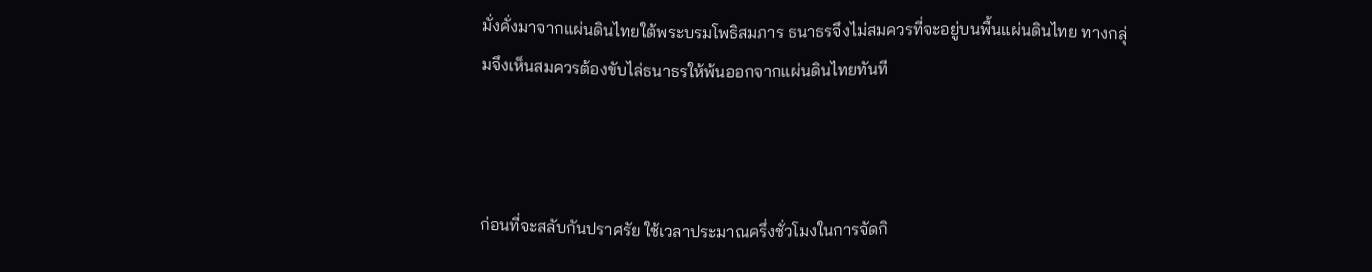มั่งคั่งมาจากแผ่นดินไทยใต้พระบรมโพธิสมภาร ธนาธรจึงไม่สมควรที่จะอยู่บนพื้นแผ่นดินไทย ทางกลุ่มจึงเห็นสมควรต้องขับไล่ธนาธรให้พ้นออกจากแผ่นดินไทยทันที



ก่อนที่จะสลับกันปราศรัย ใช้เวลาประมาณครึ่งชั่วโมงในการจัดกิ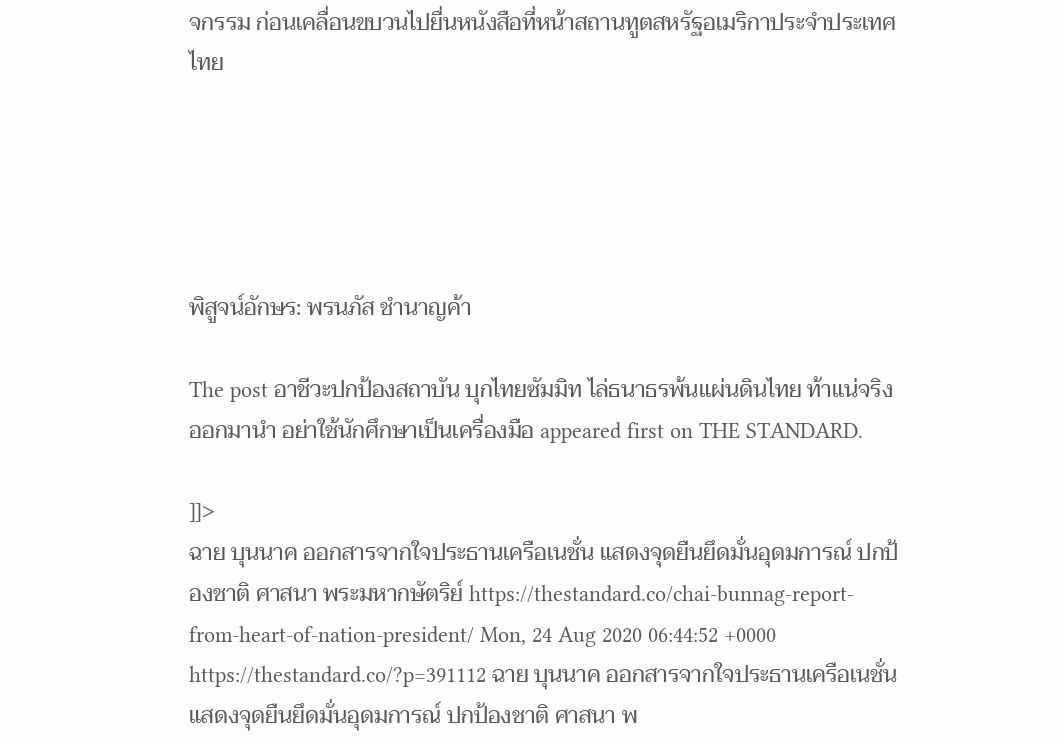จกรรม ก่อนเคลื่อนขบวนไปยื่นหนังสือที่หน้าสถานทูตสหรัฐอเมริกาประจำประเทศไทย





พิสูจน์อักษร: พรนภัส ชำนาญค้า

The post อาชีวะปกป้องสถาบัน บุกไทยซัมมิท ไล่ธนาธรพ้นแผ่นดินไทย ท้าแน่จริงออกมานำ อย่าใช้นักศึกษาเป็นเครื่องมือ appeared first on THE STANDARD.

]]>
ฉาย บุนนาค ออกสารจากใจประธานเครือเนชั่น แสดงจุดยืนยึดมั่นอุดมการณ์ ปกป้องชาติ ศาสนา พระมหากษัตริย์ https://thestandard.co/chai-bunnag-report-from-heart-of-nation-president/ Mon, 24 Aug 2020 06:44:52 +0000 https://thestandard.co/?p=391112 ฉาย บุนนาค ออกสารจากใจประธานเครือเนชั่น แสดงจุดยืนยึดมั่นอุดมการณ์ ปกป้องชาติ ศาสนา พ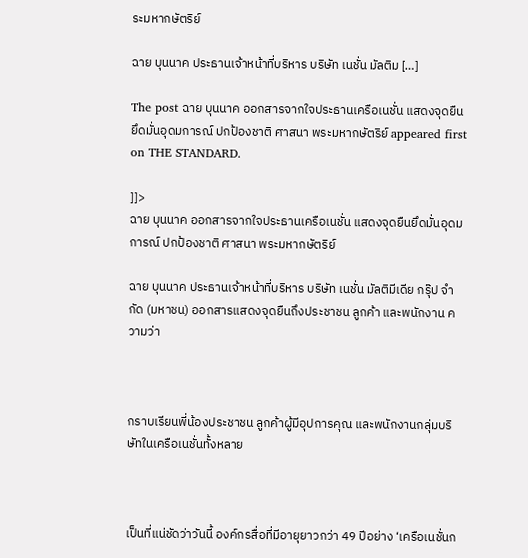ระมหากษัตริย์

ฉาย บุนนาค ประธานเจ้าหน้าที่บริหาร บริษัท เนชั่น มัลติม […]

The post ฉาย บุนนาค ออกสารจากใจประธานเครือเนชั่น แสดงจุดยืนยึดมั่นอุดมการณ์ ปกป้องชาติ ศาสนา พระมหากษัตริย์ appeared first on THE STANDARD.

]]>
ฉาย บุนนาค ออกสารจากใจประธานเครือเนชั่น แสดงจุดยืนยึดมั่นอุดมการณ์ ปกป้องชาติ ศาสนา พระมหากษัตริย์

ฉาย บุนนาค ประธานเจ้าหน้าที่บริหาร บริษัท เนชั่น มัลติมีเดีย กรุ๊ป จำกัด (มหาชน) ออกสารแสดงจุดยืนถึงประชาชน ลูกค้า และพนักงาน ความว่า



กราบเรียนพี่น้องประชาชน ลูกค้าผู้มีอุปการคุณ และพนักงานกลุ่มบริษัทในเครือเนชั่นทั้งหลาย



เป็นที่แน่ชัดว่าวันนี้ องค์กรสื่อที่มีอายุยาวกว่า 49 ปีอย่าง ‘เครือเนชั่นก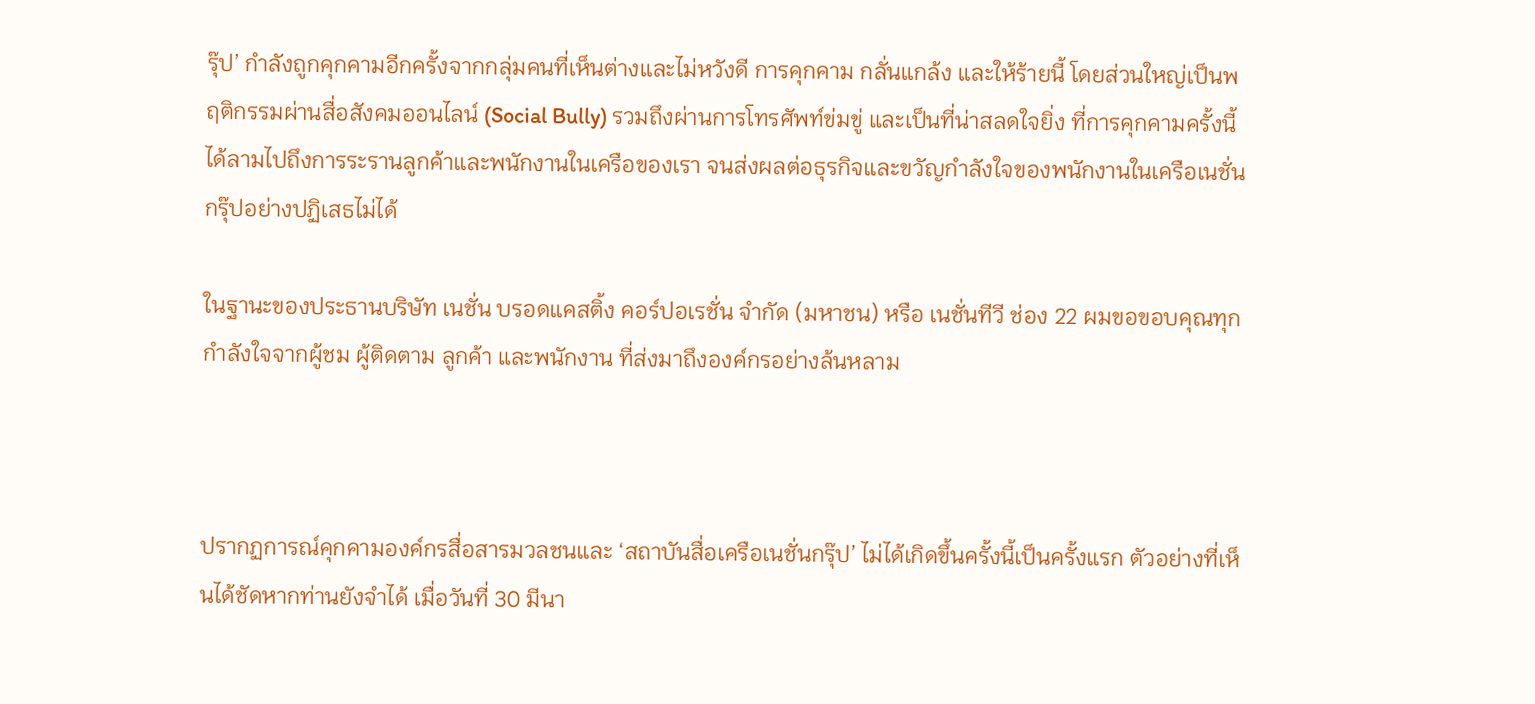รุ๊ป’ กำลังถูกคุกคามอีกครั้งจากกลุ่มคนที่เห็นต่างและไม่หวังดี การคุกคาม กลั่นแกล้ง และให้ร้ายนี้ โดยส่วนใหญ่เป็นพฤติกรรมผ่านสื่อสังคมออนไลน์ (Social Bully) รวมถึงผ่านการโทรศัพท์ข่มขู่ และเป็นที่น่าสลดใจยิ่ง ที่การคุกคามครั้งนี้ได้ลามไปถึงการระรานลูกค้าและพนักงานในเครือของเรา จนส่งผลต่อธุรกิจและขวัญกำลังใจของพนักงานในเครือเนชั่นกรุ๊ปอย่างปฏิเสธไม่ได้

ในฐานะของประธานบริษัท เนชั่น บรอดแคสติ้ง คอร์ปอเรชั่น จำกัด (มหาชน) หรือ เนชั่นทีวี ช่อง 22 ผมขอขอบคุณทุกกำลังใจจากผู้ชม ผู้ติดตาม ลูกค้า และพนักงาน ที่ส่งมาถึงองค์กรอย่างล้นหลาม



ปรากฏการณ์คุกคามองค์กรสื่อสารมวลชนและ ‘สถาบันสื่อเครือเนชั่นกรุ๊ป’ ไม่ได้เกิดขึ้นครั้งนี้เป็นครั้งแรก ตัวอย่างที่เห็นได้ชัดหากท่านยังจำได้ เมื่อวันที่ 30 มีนา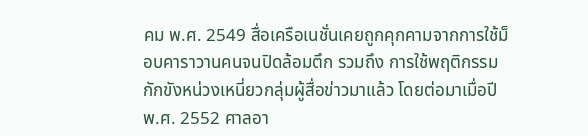คม พ.ศ. 2549 สื่อเครือเนชั่นเคยถูกคุกคามจากการใช้ม็อบคาราวานคนจนปิดล้อมตึก รวมถึง การใช้พฤติกรรมกักขังหน่วงเหนี่ยวกลุ่มผู้สื่อข่าวมาแล้ว โดยต่อมาเมื่อปี พ.ศ. 2552 ศาลอา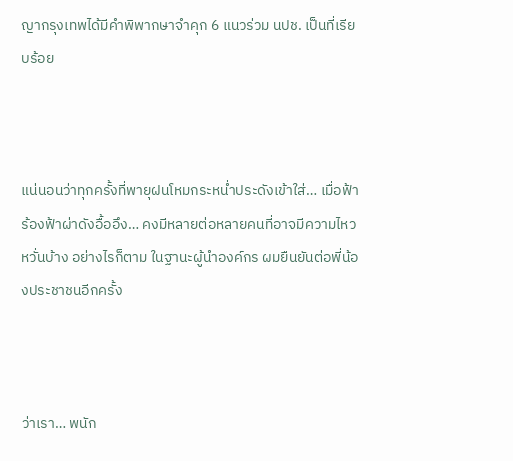ญากรุงเทพได้มีคำพิพากษาจำคุก 6 แนวร่วม นปช. เป็นที่เรียบร้อย



แน่นอนว่าทุกครั้งที่พายุฝนโหมกระหน่ำประดังเข้าใส่… เมื่อฟ้าร้องฟ้าผ่าดังอื้ออึง… คงมีหลายต่อหลายคนที่อาจมีความไหวหวั่นบ้าง อย่างไรก็ตาม ในฐานะผู้นำองค์กร ผมยืนยันต่อพี่น้องประชาชนอีกครั้ง



ว่าเรา… พนัก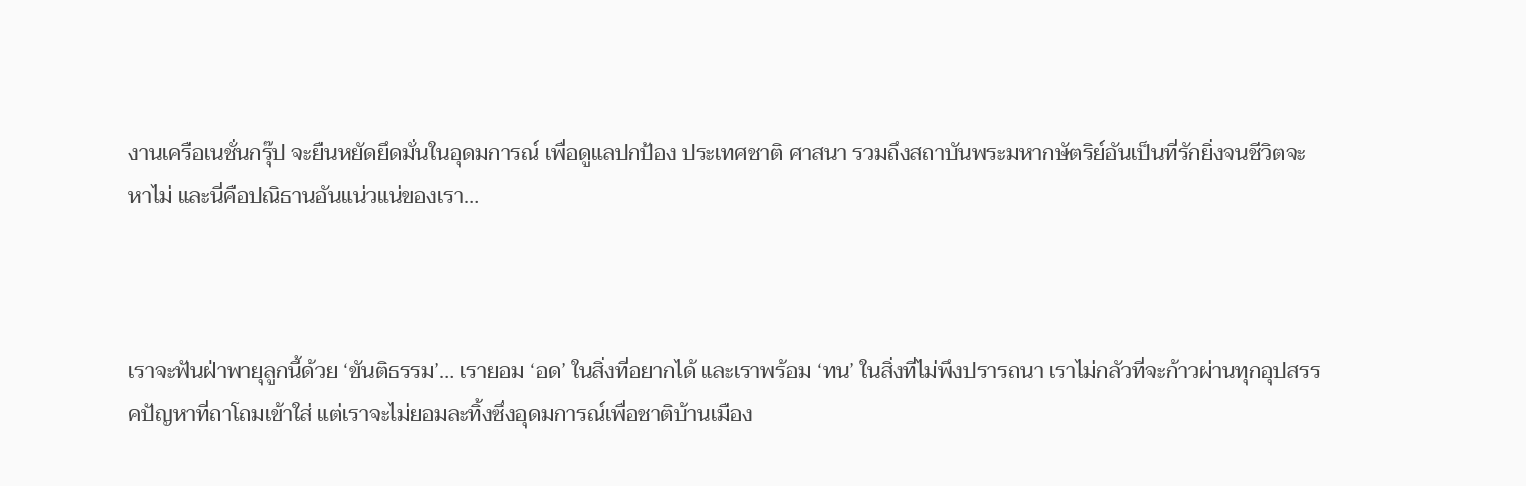งานเครือเนชั่นกรุ๊ป จะยืนหยัดยึดมั่นในอุดมการณ์ เพื่อดูแลปกป้อง ประเทศชาติ ศาสนา รวมถึงสถาบันพระมหากษัตริย์อันเป็นที่รักยิ่งจนชีวิตจะหาไม่ และนี่คือปณิธานอันแน่วแน่ของเรา…



เราจะฟันฝ่าพายุลูกนี้ด้วย ‘ขันติธรรม’… เรายอม ‘อด’ ในสิ่งที่อยากได้ และเราพร้อม ‘ทน’ ในสิ่งที่ไม่พึงปรารถนา เราไม่กลัวที่จะก้าวผ่านทุกอุปสรรคปัญหาที่ถาโถมเข้าใส่ แต่เราจะไม่ยอมละทิ้งซึ่งอุดมการณ์เพื่อชาติบ้านเมือง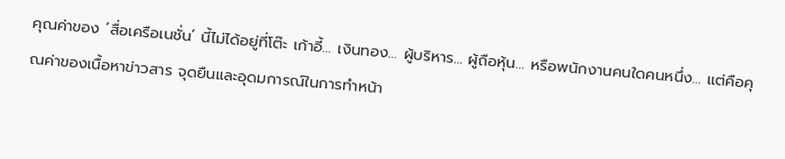คุณค่าของ ‘สื่อเครือเนชั่น’ นี้ไม่ได้อยู่ที่โต๊ะ เก้าอี้… เงินทอง… ผู้บริหาร… ผู้ถือหุ้น… หรือพนักงานคนใดคนหนึ่ง… แต่คือคุณค่าของเนื้อหาข่าวสาร จุดยืนและอุดมการณ์ในการทำหน้า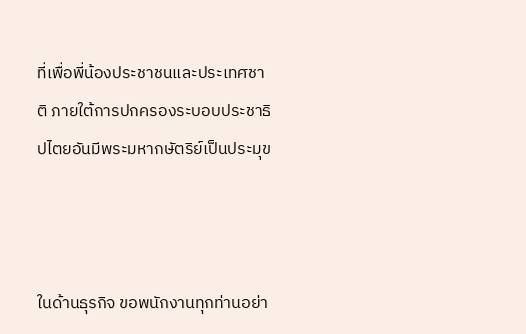ที่เพื่อพี่น้องประชาชนและประเทศชาติ ภายใต้การปกครองระบอบประชาธิปไตยอันมีพระมหากษัตริย์เป็นประมุข



ในด้านธุรกิจ ขอพนักงานทุกท่านอย่า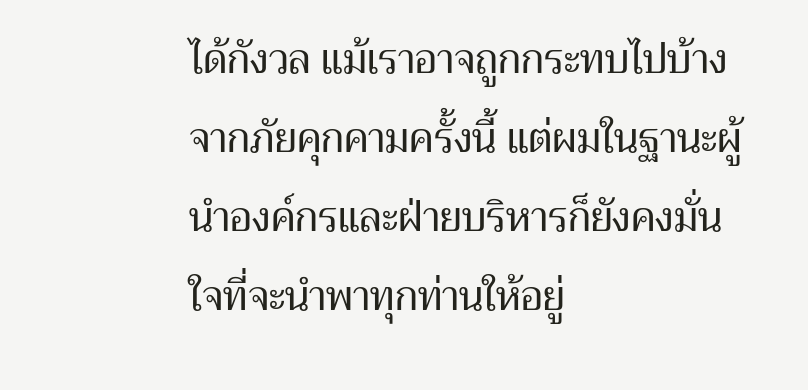ได้กังวล แม้เราอาจถูกกระทบไปบ้างจากภัยคุกคามครั้งนี้ แต่ผมในฐานะผู้นำองค์กรและฝ่ายบริหารก็ยังคงมั่นใจที่จะนำพาทุกท่านให้อยู่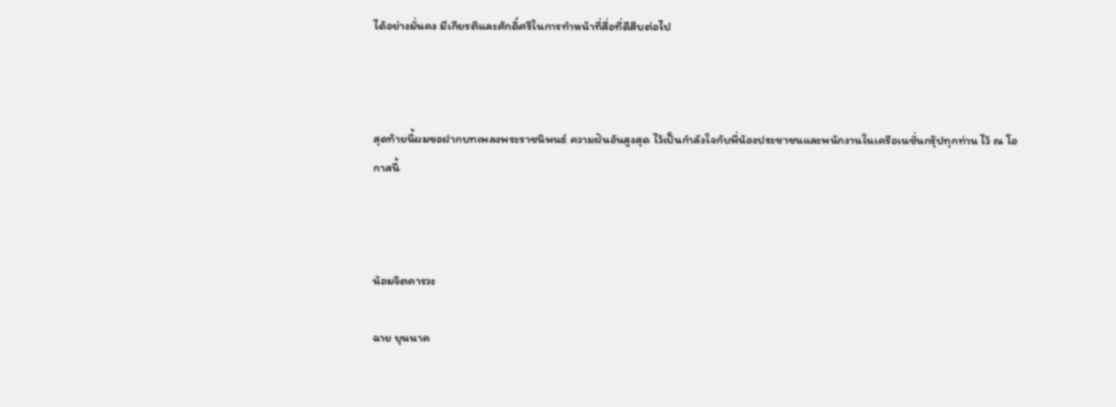ได้อย่างมั่นคง มีเกียรติและศักดิ์ศรีในการทำหน้าที่สื่อที่ดีสืบต่อไป



สุดท้ายนี้ผมขอฝากบทเพลงพระราชนิพนธ์ ความฝันอันสูงสุด ไว้เป็นกำลังใจกับพี่น้องประชาชนและพนักงานในเครือเนชั่นกรุ๊ปทุกท่าน ไว้ ณ โอกาสนี้



น้อมจิตคารวะ

ฉาย บุนนาค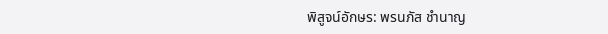พิสูจน์อักษร: พรนภัส ชำนาญ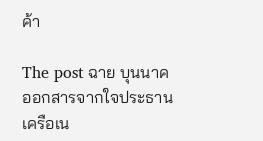ค้า

The post ฉาย บุนนาค ออกสารจากใจประธานเครือเน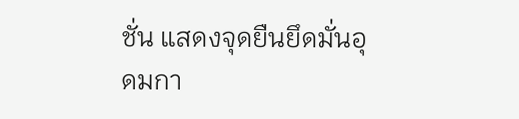ชั่น แสดงจุดยืนยึดมั่นอุดมกา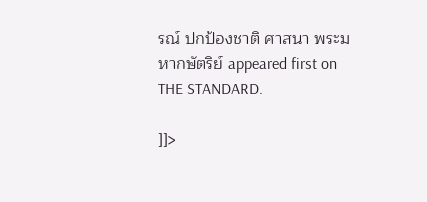รณ์ ปกป้องชาติ ศาสนา พระมหากษัตริย์ appeared first on THE STANDARD.

]]>